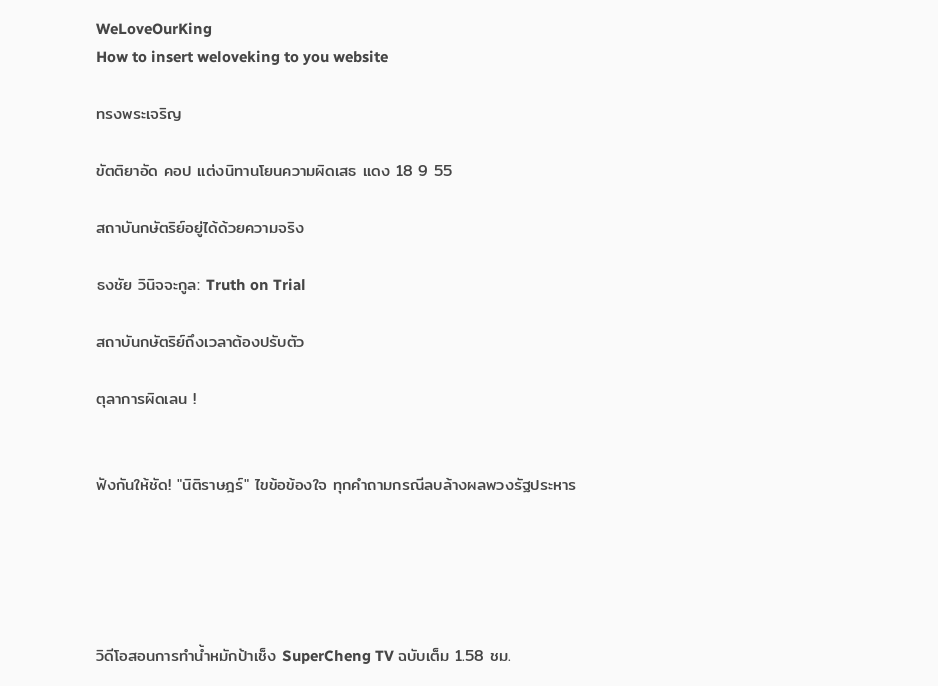WeLoveOurKing
How to insert weloveking to you website

ทรงพระเจริญ

ขัตติยาอัด คอป แต่งนิทานโยนความผิดเสธ แดง 18 9 55

สถาบันกษัตริย์อยู่ได้ด้วยความจริง

ธงชัย วินิจจะกูล: Truth on Trial

สถาบันกษัตริย์ถึงเวลาต้องปรับตัว

ตุลาการผิดเลน !


ฟังกันให้ชัด! "นิติราษฎร์" ไขข้อข้องใจ ทุกคำถามกรณีลบล้างผลพวงรัฐประหาร





วิดีโอสอนการทำน้ำหมักป้าเช็ง SuperCheng TV ฉบับเต็ม 1.58 ชม.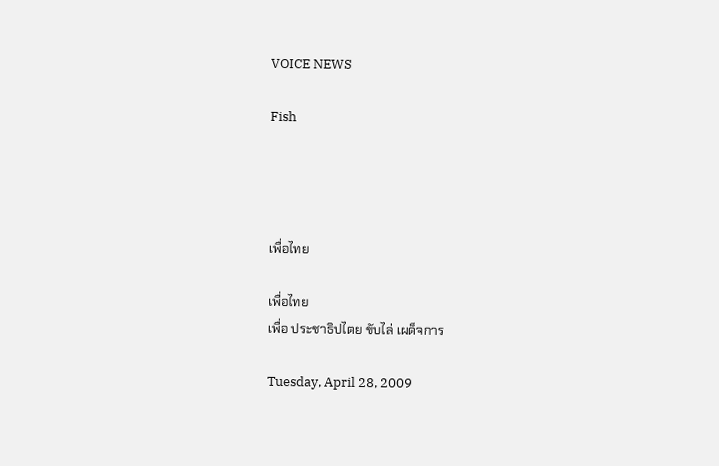VOICE NEWS

Fish




เพื่อไทย

เพื่อไทย
เพื่อ ประชาธิปไตย ขับไล่ เผด็จการ

Tuesday, April 28, 2009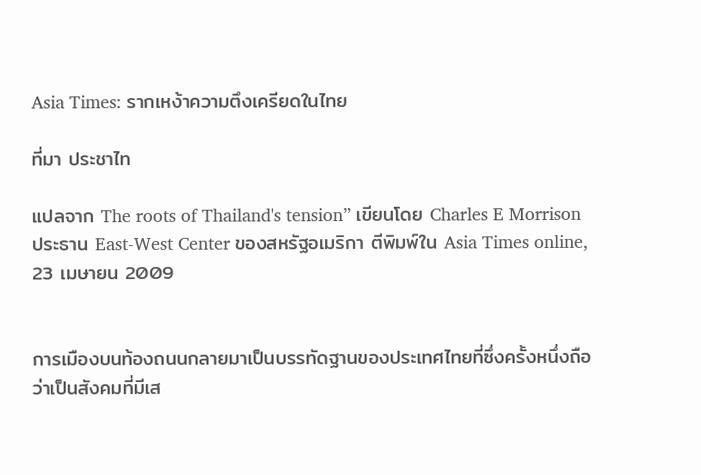Asia Times: รากเหง้าความตึงเครียดในไทย

ที่มา ประชาไท

แปลจาก The roots of Thailand's tension” เขียนโดย Charles E Morrison ประธาน East-West Center ของสหรัฐอเมริกา ตีพิมพ์ใน Asia Times online, 23 เมษายน 2009


การเมืองบนท้องถนนกลายมาเป็นบรรทัดฐานของประเทศไทยที่ซึ่งครั้งหนึ่งถือว่าเป็นสังคมที่มีเส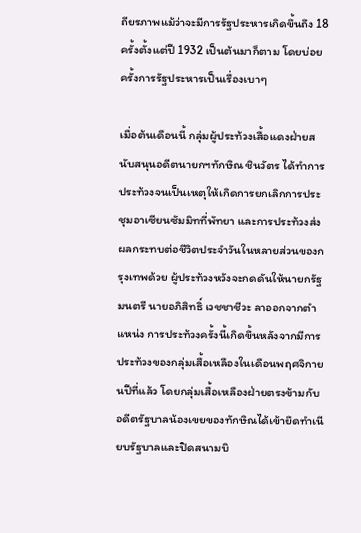ถียรภาพแม้ว่าจะมีการรัฐประหารเกิดขึ้นถึง 18 ครั้งตั้งแต่ปี 1932 เป็นต้นมาก็ตาม โดยบ่อยครั้งการรัฐประหารเป็นเรื่องเบาๆ

เมื่อต้นเดือนนี้ กลุ่มผู้ประท้วงเสื้อแดงฝ่ายสนับสนุนอดีตนายกฯทักษิณ ชินวัตร ได้ทำการประท้วงจนเป็นเหตุให้เกิดการยกเลิกการประชุมอาเซียนซัมมิทที่พัทยา และการประท้วงส่งผลกระทบต่อชีวิตประจำวันในหลายส่วนของกรุงเทพด้วย ผู้ประท้วงหวังจะกดดันให้นายกรัฐมนตรี นายอภิสิทธิ์ เวชชาชีวะ ลาออกจากตำแหน่ง การประท้วงครั้งนี้เกิดขึ้นหลังจากมีการประท้วงของกลุ่มเสื้อเหลืองในเดือนพฤศจิกายนปีที่แล้ว โดยกลุ่มเสื้อเหลืองฝ่ายตรงข้ามกับอดีตรัฐบาลน้องเขยของทักษิณได้เข้ายึดทำเนียบรัฐบาลและปิดสนามบิ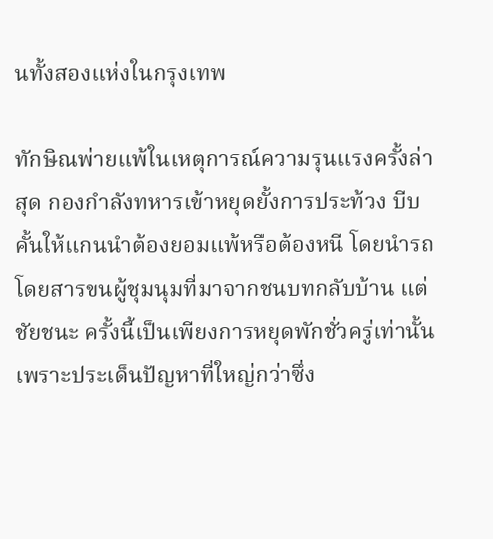นทั้งสองแห่งในกรุงเทพ

ทักษิณพ่ายแพ้ในเหตุการณ์ความรุนแรงครั้งล่าสุด กองกำลังทหารเข้าหยุดยั้งการประท้วง บีบคั้นให้แกนนำต้องยอมแพ้หรือต้องหนี โดยนำรถโดยสารขนผู้ชุมนุมที่มาจากชนบทกลับบ้าน แต่ ชัยชนะ ครั้งนี้เป็นเพียงการหยุดพักชั่วครู่เท่านั้น เพราะประเด็นปัญหาที่ใหญ่กว่าซึ่ง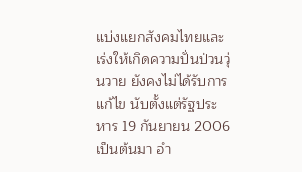แบ่งแยกสังคมไทยและเร่งให้เกิดความปั่นป่วนวุ่นวาย ยังคงไม่ได้รับการแก้ไข นับตั้งแต่รัฐประหาร 19 กันยายน 2006 เป็นต้นมา อำ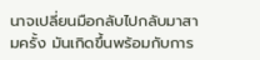นาจเปลี่ยนมือกลับไปกลับมาสามครั้ง มันเกิดขึ้นพร้อมกับการ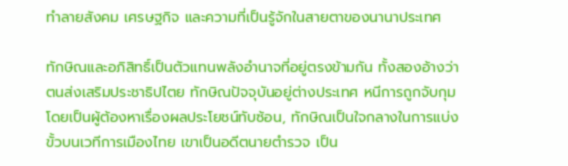ทำลายสังคม เศรษฐกิจ และความที่เป็นรู้จักในสายตาของนานาประเทศ

ทักษิณและอภิสิทธิ์เป็นตัวแทนพลังอำนาจที่อยู่ตรงข้ามกัน ทั้งสองอ้างว่า ตนส่งเสริมประชาธิปไตย ทักษิณปัจจุบันอยู่ต่างประเทศ หนีการถูกจับกุมโดยเป็นผู้ต้องหาเรื่องผลประโยชน์ทับซ้อน, ทักษิณเป็นใจกลางในการแบ่งขั้วบนเวทีการเมืองไทย เขาเป็นอดีตนายตำรวจ เป็น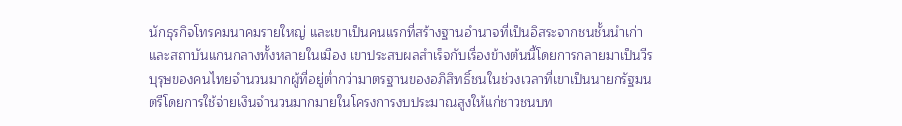นักธุรกิจโทรคมนาคมรายใหญ่ และเขาเป็นคนแรกที่สร้างฐานอำนาจที่เป็นอิสระจากชนชั้นนำเก่าและสถาบันแกนกลางทั้งหลายในเมือง เขาประสบผลสำเร็จกับเรื่องข้างต้นนี้โดยการกลายมาเป็นวีรบุรุษของคนไทยจำนวนมากผู้ที่อยู่ต่ำกว่ามาตรฐานของอภิสิทธิ์ชนในช่วงเวลาที่เขาเป็นนายกรัฐมนตรีโดยการใช้จ่ายเงินจำนวนมากมายในโครงการงบประมาณสูงให้แก่ชาวชนบท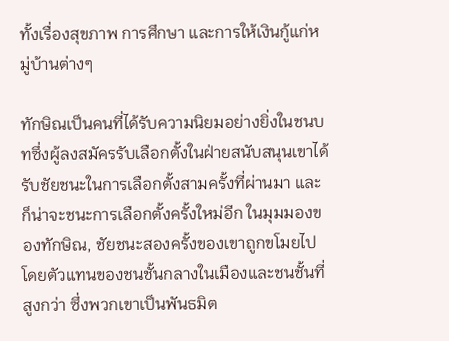ทั้งเรื่องสุขภาพ การศึกษา และการให้เงินกู้แก่หมู่บ้านต่างๆ

ทักษิณเป็นคนที่ได้รับความนิยมอย่างยิ่งในชนบทซึ่งผู้ลงสมัครรับเลือกตั้งในฝ่ายสนับสนุนเขาได้รับชัยชนะในการเลือกตั้งสามครั้งที่ผ่านมา และก็น่าจะชนะการเลือกตั้งครั้งใหม่อีก ในมุมมองของทักษิณ, ชัยชนะสองครั้งของเขาถูกขโมยไปโดยตัวแทนของชนชั้นกลางในเมืองและชนชั้นที่สูงกว่า ซึ่งพวกเขาเป็นพันธมิต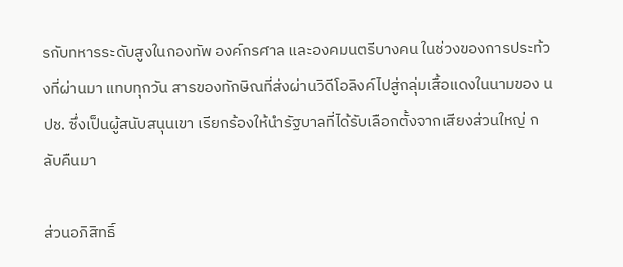รกับทหารระดับสูงในกองทัพ องค์กรศาล และองคมนตรีบางคน ในช่วงของการประท้วงที่ผ่านมา แทบทุกวัน สารของทักษิณที่ส่งผ่านวิดีโอลิงค์ไปสู่กลุ่มเสื้อแดงในนามของ นปช. ซึ่งเป็นผู้สนับสนุนเขา เรียกร้องให้นำรัฐบาลที่ได้รับเลือกตั้งจากเสียงส่วนใหญ่ กลับคืนมา

ส่วนอภิสิทธิ์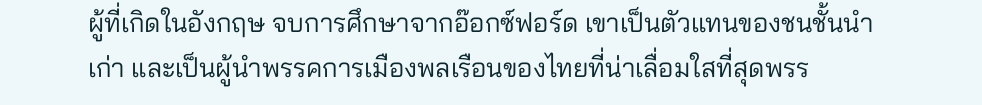ผู้ที่เกิดในอังกฤษ จบการศึกษาจากอ๊อกซ์ฟอร์ด เขาเป็นตัวแทนของชนชั้นนำเก่า และเป็นผู้นำพรรคการเมืองพลเรือนของไทยที่น่าเลื่อมใสที่สุดพรร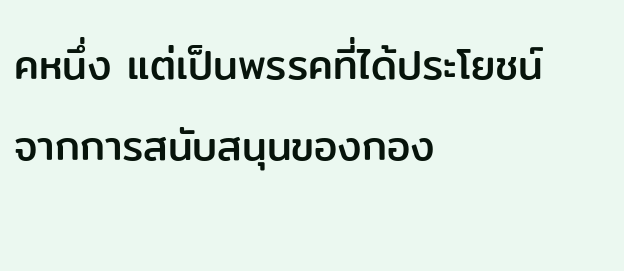คหนึ่ง แต่เป็นพรรคที่ได้ประโยชน์จากการสนับสนุนของกอง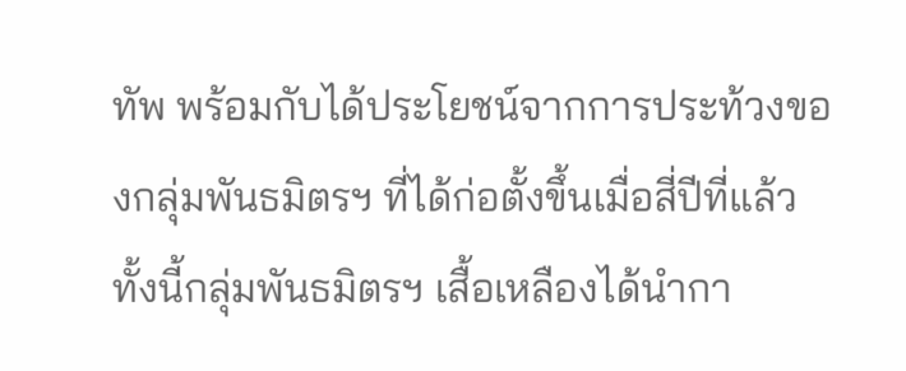ทัพ พร้อมกับได้ประโยชน์จากการประท้วงของกลุ่มพันธมิตรฯ ที่ได้ก่อตั้งขึ้นเมื่อสี่ปีที่แล้ว ทั้งนี้กลุ่มพันธมิตรฯ เสื้อเหลืองได้นำกา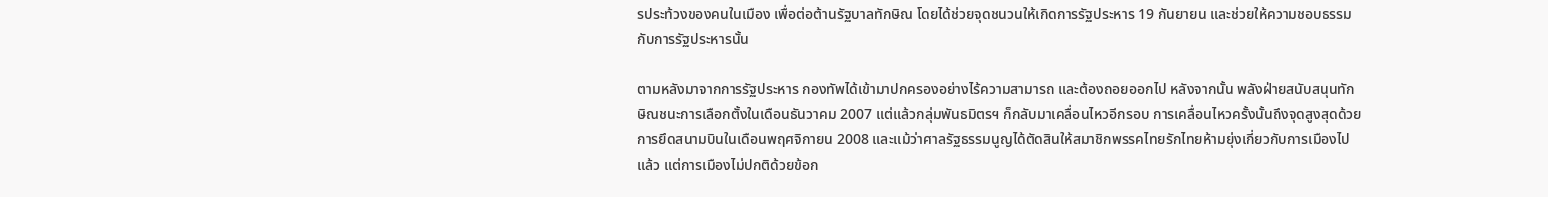รประท้วงของคนในเมือง เพื่อต่อต้านรัฐบาลทักษิณ โดยได้ช่วยจุดชนวนให้เกิดการรัฐประหาร 19 กันยายน และช่วยให้ความชอบธรรมกับการรัฐประหารนั้น

ตามหลังมาจากการรัฐประหาร กองทัพได้เข้ามาปกครองอย่างไร้ความสามารถ และต้องถอยออกไป หลังจากนั้น พลังฝ่ายสนับสนุนทักษิณชนะการเลือกตั้งในเดือนธันวาคม 2007 แต่แล้วกลุ่มพันธมิตรฯ ก็กลับมาเคลื่อนไหวอีกรอบ การเคลื่อนไหวครั้งนั้นถึงจุดสูงสุดด้วยการยึดสนามบินในเดือนพฤศจิกายน 2008 และแม้ว่าศาลรัฐธรรมนูญได้ตัดสินให้สมาชิกพรรคไทยรักไทยห้ามยุ่งเกี่ยวกับการเมืองไปแล้ว แต่การเมืองไม่ปกติด้วยข้อก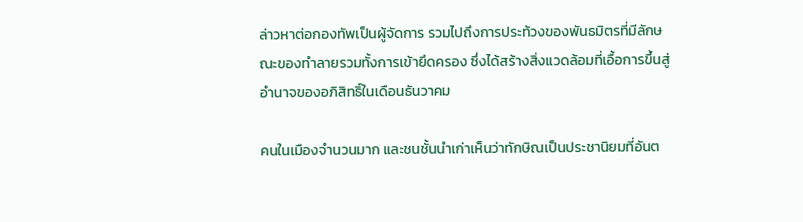ล่าวหาต่อกองทัพเป็นผู้จัดการ รวมไปถึงการประท้วงของพันธมิตรที่มีลักษณะของทำลายรวมทั้งการเข้ายึดครอง ซึ่งได้สร้างสิ่งแวดล้อมที่เอื้อการขึ้นสู่อำนาจของอภิสิทธิ์ในเดือนธันวาคม

คนในเมืองจำนวนมาก และชนชั้นนำเก่าเห็นว่าทักษิณเป็นประชานิยมที่อันต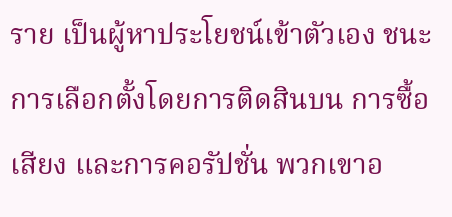ราย เป็นผู้หาประโยชน์เข้าตัวเอง ชนะการเลือกตั้งโดยการติดสินบน การซื้อเสียง และการคอรัปชั่น พวกเขาอ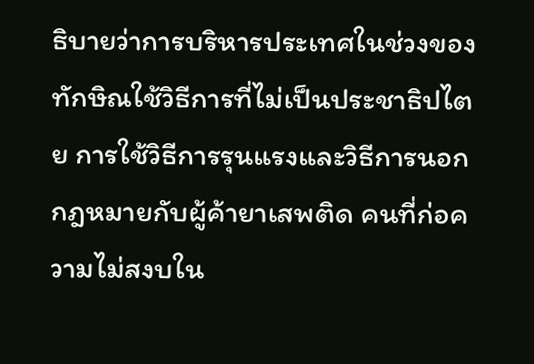ธิบายว่าการบริหารประเทศในช่วงของทักษิณใช้วิธีการที่ไม่เป็นประชาธิปไตย การใช้วิธีการรุนแรงและวิธีการนอกกฎหมายกับผู้ค้ายาเสพติด คนที่ก่อความไม่สงบใน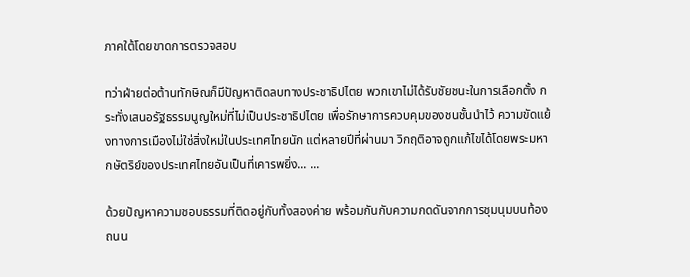ภาคใต้โดยขาดการตรวจสอบ

ทว่าฝ่ายต่อต้านทักษิณก็มีปัญหาติดลบทางประชาธิปไตย พวกเขาไม่ได้รับชัยชนะในการเลือกตั้ง กระทั่งเสนอรัฐธรรมนูญใหม่ที่ไม่เป็นประชาธิปไตย เพื่อรักษาการควบคุมของชนชั้นนำไว้ ความขัดแย้งทางการเมืองไม่ใช่สิ่งใหม่ในประเทศไทยนัก แต่หลายปีที่ผ่านมา วิกฤติอาจถูกแก้ไขได้โดยพระมหากษัตริย์ของประเทศไทยอันเป็นที่เคารพยิ่ง... ...

ด้วยปัญหาความชอบธรรมที่ติดอยู่กับทั้งสองค่าย พร้อมกันกับความกดดันจากการชุมนุมบนท้องถนน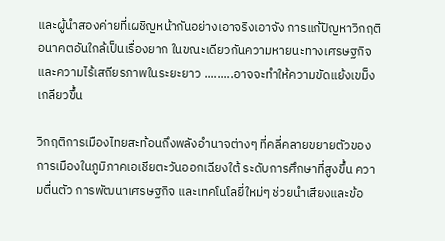และผู้นำสองค่ายที่เผชิญหน้ากันอย่างเอาจริงเอาจัง การแก้ปัญหาวิกฤติอนาคตอันใกล้เป็นเรื่องยาก ในขณะเดียวกันความหายนะทางเศรษฐกิจและความไร้เสถียรภาพในระยะยาว .........อาจจะทำให้ความขัดแย้งเขม็งเกลียวขึ้น

วิกฤติการเมืองไทยสะท้อนถึงพลังอำนาจต่างๆ ที่คลี่คลายขยายตัวของการเมืองในภูมิภาคเอเชียตะวันออกเฉียงใต้ ระดับการศึกษาที่สูงขึ้น ความตื่นตัว การพัฒนาเศรษฐกิจ และเทคโนโลยี่ใหม่ๆ ช่วยนำเสียงและข้อ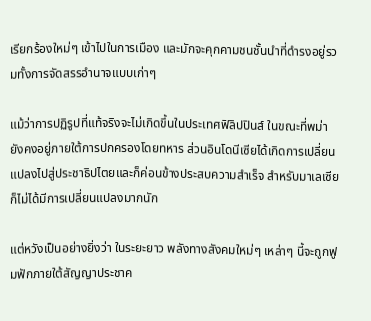เรียกร้องใหม่ๆ เข้าไปในการเมือง และมักจะคุกคามชนชั้นนำที่ดำรงอยู่รวมทั้งการจัดสรรอำนาจแบบเก่าๆ

แม้ว่าการปฏิรูปที่แท้จริงจะไม่เกิดขึ้นในประเทศฟิลิปปินส์ ในขณะที่พม่ายังคงอยู่ภายใต้การปกครองโดยทหาร ส่วนอินโดนีเซียได้เกิดการเปลี่ยนแปลงไปสู่ประชาธิปไตยและก็ค่อนข้างประสบความสำเร็จ สำหรับมาเลเซียก็ไม่ได้มีการเปลี่ยนแปลงมากนัก

แต่หวังเป็นอย่างยิ่งว่า ในระยะยาว พลังทางสังคมใหม่ๆ เหล่าๆ นี้จะถูกฟูมฟักภายใต้สัญญาประชาค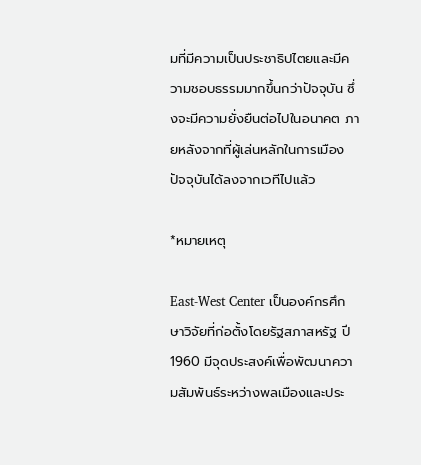มที่มีความเป็นประชาธิปไตยและมีความชอบธรรมมากขึ้นกว่าปัจจุบัน ซึ่งจะมีความยั่งยืนต่อไปในอนาคต ภายหลังจากที่ผู้เล่นหลักในการเมืองปัจจุบันได้ลงจากเวทีไปแล้ว

*หมายเหตุ

East-West Center เป็นองค์กรศึกษาวิจัยที่ก่อตั้งโดยรัฐสภาสหรัฐ ปี 1960 มีจุดประสงค์เพื่อพัฒนาความสัมพันธ์ระหว่างพลเมืองและประ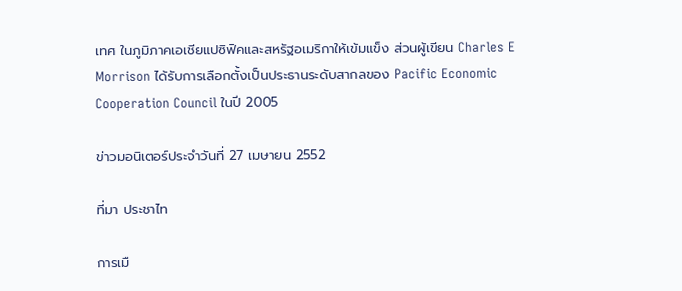เทศ ในภูมิภาคเอเชียแปซิฟิคและสหรัฐอเมริกาให้เข้มแข็ง ส่วนผู้เขียน Charles E Morrison ได้รับการเลือกตั้งเป็นประธานระดับสากลของ Pacific Economic Cooperation Council ในปี 2005

ข่าวมอนิเตอร์ประจำวันที่ 27 เมษายน 2552

ที่มา ประชาไท

การเมื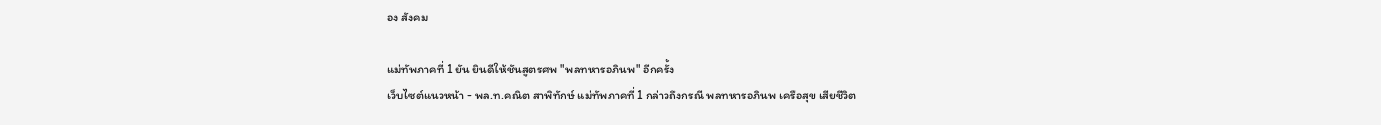อง สังคม

แม่ทัพภาคที่ 1 ยัน ยินดีให้ชันสูตรศพ "พลทหารอภินพ" อีกครั้ง
เว็บไซต์แนวหน้า - พล.ท.คณิต สาพิทักษ์ แม่ทัพภาคที่ 1 กล่าวถึงกรณี พลทหารอภินพ เครือสุข เสียชีวิต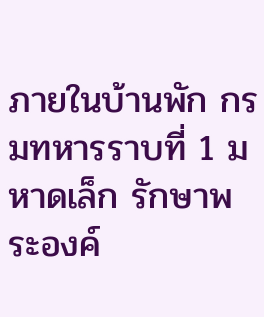ภายในบ้านพัก กรมทหารราบที่ 1 มหาดเล็ก รักษาพระองค์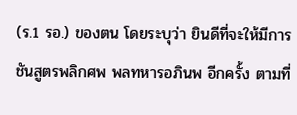(ร.1 รอ.) ของตน โดยระบุว่า ยินดีที่จะให้มีการชันสูตรพลิกศพ พลทหารอภินพ อีกครั้ง ตามที่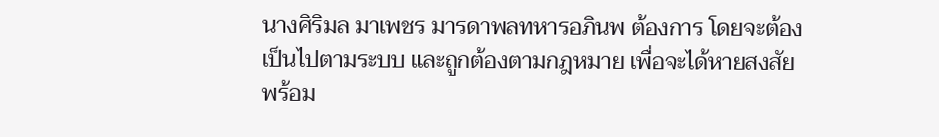นางศิริมล มาเพชร มารดาพลทหารอภินพ ต้องการ โดยจะต้องเป็นไปตามระบบ และถูกต้องตามกฎหมาย เพื่อจะได้หายสงสัย พร้อม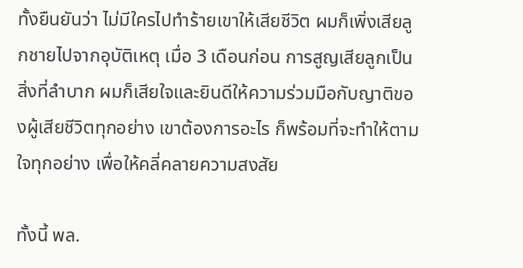ทั้งยืนยันว่า ไม่มีใครไปทำร้ายเขาให้เสียชีวิต ผมก็เพิ่งเสียลูกชายไปจากอุบัติเหตุ เมื่อ 3 เดือนก่อน การสูญเสียลูกเป็นสิ่งที่ลำบาก ผมก็เสียใจและยินดีให้ความร่วมมือกับญาติของผู้เสียชีวิตทุกอย่าง เขาต้องการอะไร ก็พร้อมที่จะทำให้ตามใจทุกอย่าง เพื่อให้คลี่คลายความสงสัย

ทั้งนี้ พล.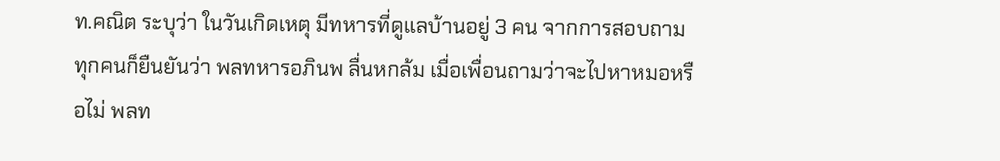ท.คณิต ระบุว่า ในวันเกิดเหตุ มีทหารที่ดูแลบ้านอยู่ 3 คน จากการสอบถาม ทุกคนก็ยืนยันว่า พลทหารอภินพ ลื่นหกล้ม เมื่อเพื่อนถามว่าจะไปหาหมอหรือไม่ พลท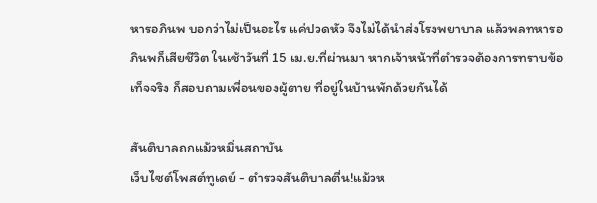หารอภินพ บอกว่าไม่เป็นอะไร แค่ปวดหัว จึงไม่ได้นำส่งโรงพยาบาล แล้วพลทหารอภินพก็เสียชีวิต ในเช้าวันที่ 15 เม.ย.ที่ผ่านมา หากเจ้าหน้าที่ตำรวจต้องการทราบข้อเท็จจริง ก็สอบถามเพื่อนของผู้ตาย ที่อยู่ในบ้านพักด้วยกันได้

สันติบาลถกแม้วหมิ่นสถาบัน
เว็บไซต์โพสต์ทูเดย์ - ตำรวจสันติบาลตื่น!แม้วห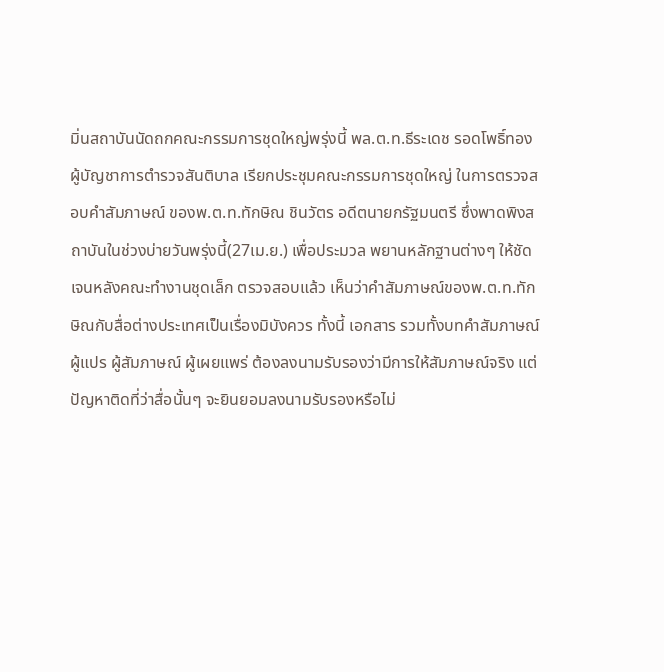มิ่นสถาบันนัดถกคณะกรรมการชุดใหญ่พรุ่งนี้ พล.ต.ท.ธีระเดช รอดโพธิ์ทอง ผู้บัญชาการตำรวจสันติบาล เรียกประชุมคณะกรรมการชุดใหญ่ ในการตรวจสอบคำสัมภาษณ์ ของพ.ต.ท.ทักษิณ ชินวัตร อดีตนายกรัฐมนตรี ซึ่งพาดพิงสถาบันในช่วงบ่ายวันพรุ่งนี้(27เม.ย.) เพื่อประมวล พยานหลักฐานต่างๆ ให้ชัดเจนหลังคณะทำงานชุดเล็ก ตรวจสอบแล้ว เห็นว่าคำสัมภาษณ์ของพ.ต.ท.ทักษิณกับสื่อต่างประเทศเป็นเรื่องมิบังควร ทั้งนี้ เอกสาร รวมทั้งบทคำสัมภาษณ์ ผู้แปร ผู้สัมภาษณ์ ผู้เผยแพร่ ต้องลงนามรับรองว่ามีการให้สัมภาษณ์จริง แต่ปัญหาติดที่ว่าสื่อนั้นๆ จะยินยอมลงนามรับรองหรือไม่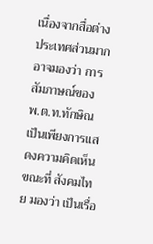เนื่องจากสื่อต่างประเทศส่วนมาก อาจมองว่า การสัมภาษณ์ของ พ.ต.ท.ทักษิณ เป็นเพียงการแสดงความคิดเห็น ขณะที่ สังคมไทย มองว่า เป็นเรื่อ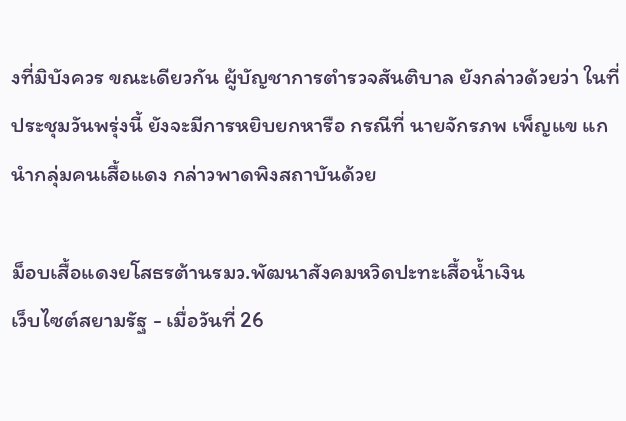งที่มิบังควร ขณะเดียวกัน ผู้บัญชาการตำรวจสันติบาล ยังกล่าวด้วยว่า ในที่ประชุมวันพรุ่งนี้ ยังจะมีการหยิบยกหารือ กรณีที่ นายจักรภพ เพ็ญแข แกนำกลุ่มคนเสื้อแดง กล่าวพาดพิงสถาบันด้วย

ม็อบเสื้อแดงยโสธรต้านรมว.พัฒนาสังคมหวิดปะทะเสื้อน้ำเงิน
เว็บไซต์สยามรัฐ - เมื่อวันที่ 26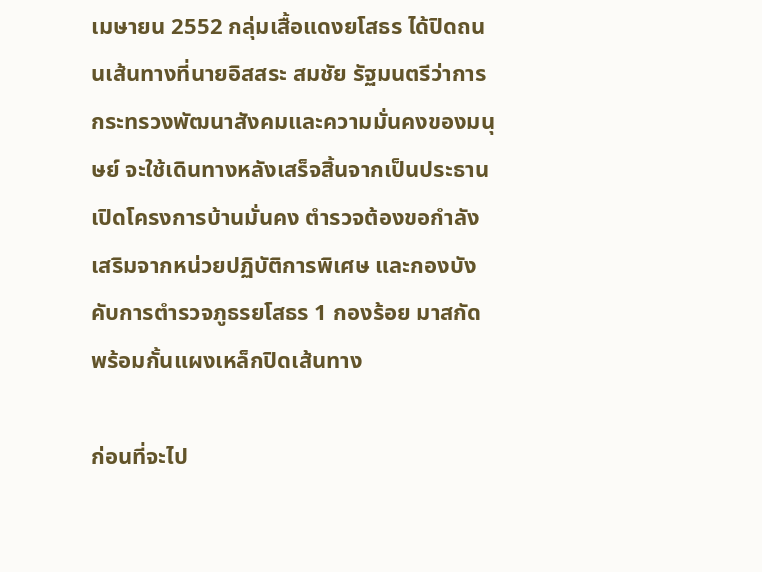เมษายน 2552 กลุ่มเสื้อแดงยโสธร ได้ปิดถนนเส้นทางที่นายอิสสระ สมชัย รัฐมนตรีว่าการกระทรวงพัฒนาสังคมและความมั่นคงของมนุษย์ จะใช้เดินทางหลังเสร็จสิ้นจากเป็นประธานเปิดโครงการบ้านมั่นคง ตำรวจต้องขอกำลังเสริมจากหน่วยปฏิบัติการพิเศษ และกองบังคับการตำรวจภูธรยโสธร 1 กองร้อย มาสกัดพร้อมกั้นแผงเหล็กปิดเส้นทาง

ก่อนที่จะไป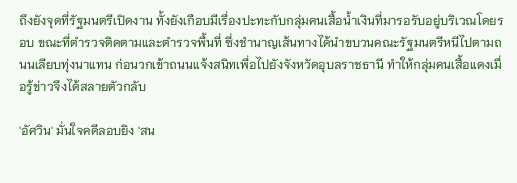ถึงยังจุดที่รัฐมนตรีเปิดงาน ทั้งยังเกือบมีเรื่องปะทะกับกลุ่มคนเสื้อน้ำเงินที่มารอรับอยู่บริเวณโดยรอบ ขณะที่ตำรวจติดตามและตำรวจพื้นที่ ซึ่งชำนาญเส้นทางได้นำขบวนคณะรัฐมนตรีหนีไปตามถนนเลียบทุ่งนาแทน ก่อนวกเข้าถนนแจ้งสนิทเพื่อไปยังจังหวัดอุบลราชธานี ทำให้กลุ่มคนเสื้อแดงเมื่อรู้ข่าวจึงได้สลายตัวกลับ

'อัศวิน' มั่นใจคดีลอบยิง 'สน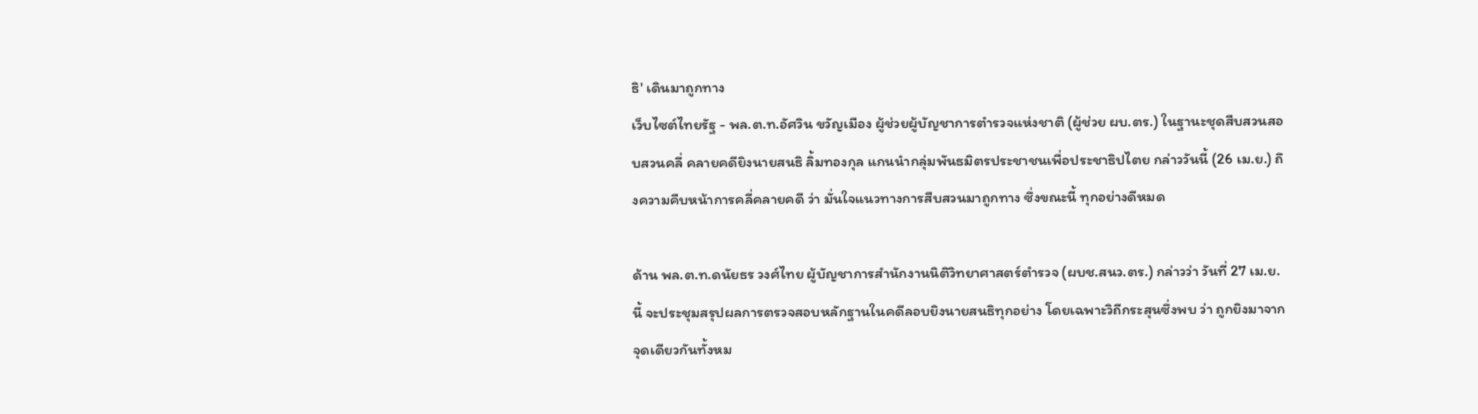ธิ' เดินมาถูกทาง
เว็บไซต์ไทยรัฐ - พล.ต.ท.อัศวิน ขวัญเมือง ผู้ช่วยผู้บัญชาการตำรวจแห่งชาติ (ผู้ช่วย ผบ.ตร.) ในฐานะชุดสืบสวนสอบสวนคลี่ คลายคดียิงนายสนธิ ลิ้มทองกุล แกนนำกลุ่มพันธมิตรประชาชนเพื่อประชาธิปไตย กล่าววันนี้ (26 เม.ย.) ถึงความคืบหน้าการคลี่คลายคดี ว่า มั่นใจแนวทางการสืบสวนมาถูกทาง ซึ่งขณะนี้ ทุกอย่างดีหมด

ด้าน พล.ต.ท.ดนัยธร วงศ์ไทย ผู้บัญชาการสำนักงานนิติวิทยาศาสตร์ตำรวจ (ผบช.สนว.ตร.) กล่าวว่า วันที่ 27 เม.ย.นี้ จะประชุมสรุปผลการตรวจสอบหลักฐานในคดีลอบยิงนายสนธิทุกอย่าง โดยเฉพาะวิถีกระสุนซึ่งพบ ว่า ถูกยิงมาจากจุดเดียวกันทั้งหม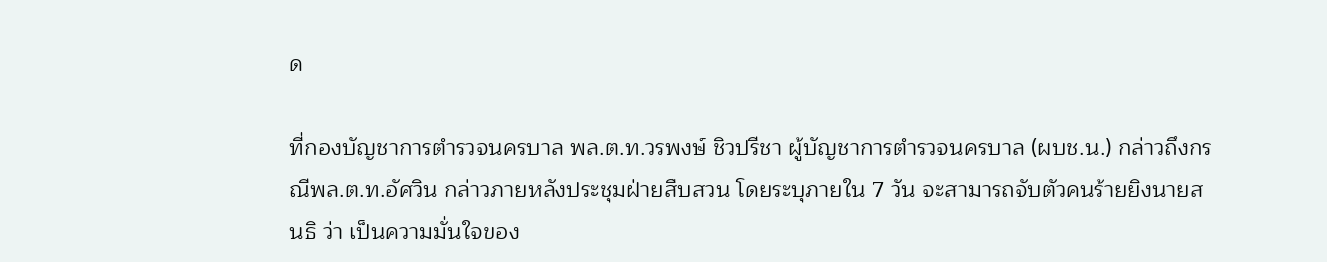ด

ที่กองบัญชาการตำรวจนครบาล พล.ต.ท.วรพงษ์ ชิวปรีชา ผู้บัญชาการตำรวจนครบาล (ผบช.น.) กล่าวถึงกรณีพล.ต.ท.อัศวิน กล่าวภายหลังประชุมฝ่ายสืบสวน โดยระบุภายใน 7 วัน จะสามารถจับตัวคนร้ายยิงนายสนธิ ว่า เป็นความมั่นใจของ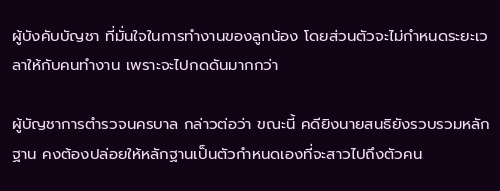ผู้บังคับบัญชา ที่มั่นใจในการทำงานของลูกน้อง โดยส่วนตัวจะไม่กำหนดระยะเวลาให้กับคนทำงาน เพราะจะไปกดดันมากกว่า

ผู้บัญชาการตำรวจนครบาล กล่าวต่อว่า ขณะนี้ คดียิงนายสนธิยังรวบรวมหลักฐาน คงต้องปล่อยให้หลักฐานเป็นตัวกำหนดเองที่จะสาวไปถึงตัวคน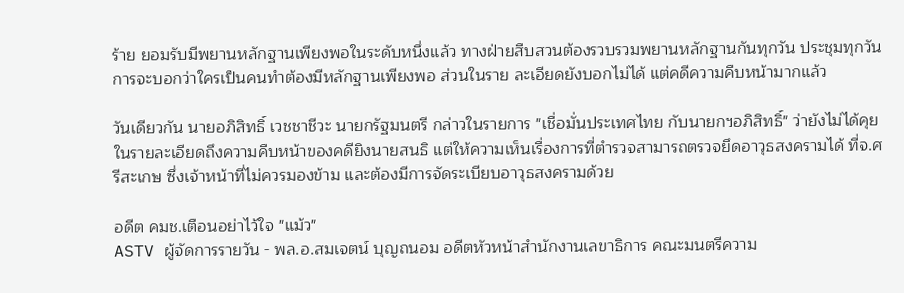ร้าย ยอมรับมีพยานหลักฐานเพียงพอในระดับหนึ่งแล้ว ทางฝ่ายสืบสวนต้องรวบรวมพยานหลักฐานกันทุกวัน ประชุมทุกวัน การจะบอกว่าใครเป็นคนทำต้องมีหลักฐานเพียงพอ ส่วนในราย ละเอียดยังบอกไม่ได้ แต่คดีความคืบหน้ามากแล้ว

วันเดียวกัน นายอภิสิทธิ์ เวชชาชีวะ นายกรัฐมนตรี กล่าวในรายการ "เชื่อมั่นประเทศไทย กับนายกฯอภิสิทธิ์" ว่ายังไม่ได้คุยในรายละเอียดถึงความคืบหน้าของคดียิงนายสนธิ แต่ให้ความเห็นเรื่องการที่ตำรวจสามารถตรวจยึดอาวุธสงครามได้ ที่จ.ศรีสะเกษ ซึ่งเจ้าหน้าที่ไม่ควรมองข้าม และต้องมีการจัดระเบียบอาวุธสงครามด้วย

อดีต คมช.เตือนอย่าไว้ใจ "แม้ว"
ASTV ผู้จัดการรายวัน - พล.อ.สมเจตน์ บุญถนอม อดีตหัวหน้าสำนักงานเลขาธิการ คณะมนตรีความ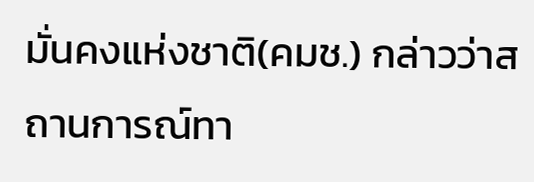มั่นคงแห่งชาติ(คมช.) กล่าวว่าสถานการณ์ทา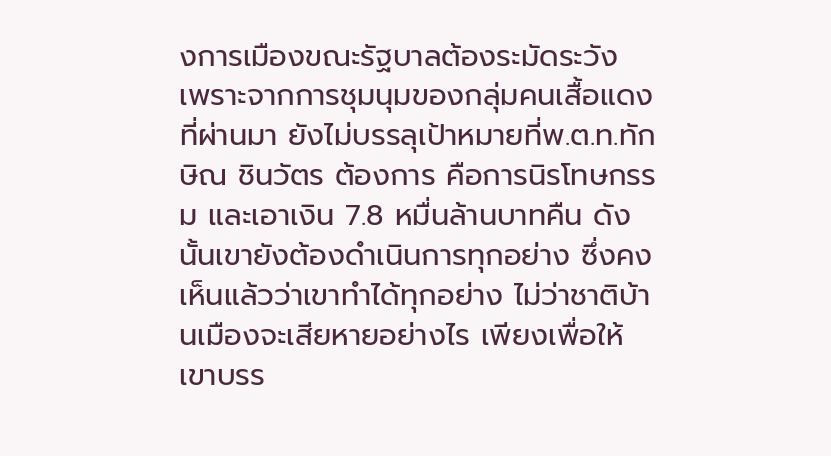งการเมืองขณะรัฐบาลต้องระมัดระวัง เพราะจากการชุมนุมของกลุ่มคนเสื้อแดงที่ผ่านมา ยังไม่บรรลุเป้าหมายที่พ.ต.ท.ทักษิณ ชินวัตร ต้องการ คือการนิรโทษกรรม และเอาเงิน 7.8 หมื่นล้านบาทคืน ดังนั้นเขายังต้องดำเนินการทุกอย่าง ซึ่งคงเห็นแล้วว่าเขาทำได้ทุกอย่าง ไม่ว่าชาติบ้านเมืองจะเสียหายอย่างไร เพียงเพื่อให้เขาบรร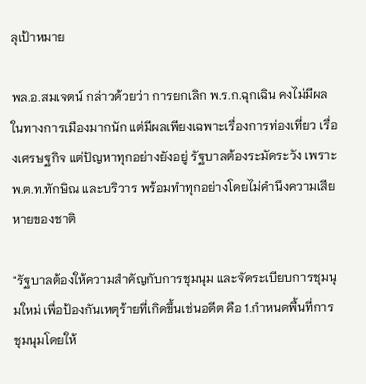ลุเป้าหมาย

พล.อ.สมเจตน์ กล่าวด้วยว่า การยกเลิก พ.ร.ก.ฉุกเฉิน คงไม่มีผลในทางการเมืองมากนัก แต่มีผลเพียงเฉพาะเรื่องการท่องเที่ยว เรื่องเศรษฐกิจ แต่ปัญหาทุกอย่างยังอยู่ รัฐบาลต้องระมัดระวัง เพราะพ.ต.ท.ทักษิณ และบริวาร พร้อมทำทุกอย่างโดยไม่คำนึงความเสียหายของชาติ

"รัฐบาลต้องให้ความสำคัญกับการชุมนุม และจัดระเบียบการชุมนุมใหม่ เพื่อป้องกันเหตุร้ายที่เกิดขึ้นเช่นอดีต คือ 1.กำหนดพื้นที่การชุมนุมโดยให้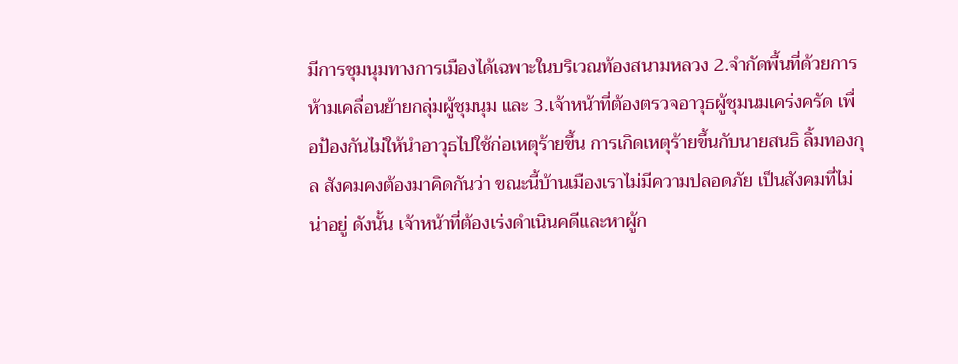มีการชุมนุมทางการเมืองได้เฉพาะในบริเวณท้องสนามหลวง 2.จำกัดพื้นที่ด้วยการห้ามเคลื่อนย้ายกลุ่มผู้ชุมนุม และ 3.เจ้าหน้าที่ต้องตรวจอาวุธผู้ชุมนมเคร่งครัด เพื่อป้องกันไม่ให้นำอาวุธไปใช้ก่อเหตุร้ายขึ้น การเกิดเหตุร้ายขึ้นกับนายสนธิ ลิ้มทองกุล สังคมคงต้องมาคิดกันว่า ขณะนี้บ้านเมืองเราไม่มีความปลอดภัย เป็นสังคมที่ไม่น่าอยู่ ดังนั้น เจ้าหน้าที่ต้องเร่งดำเนินคดีและหาผู้ก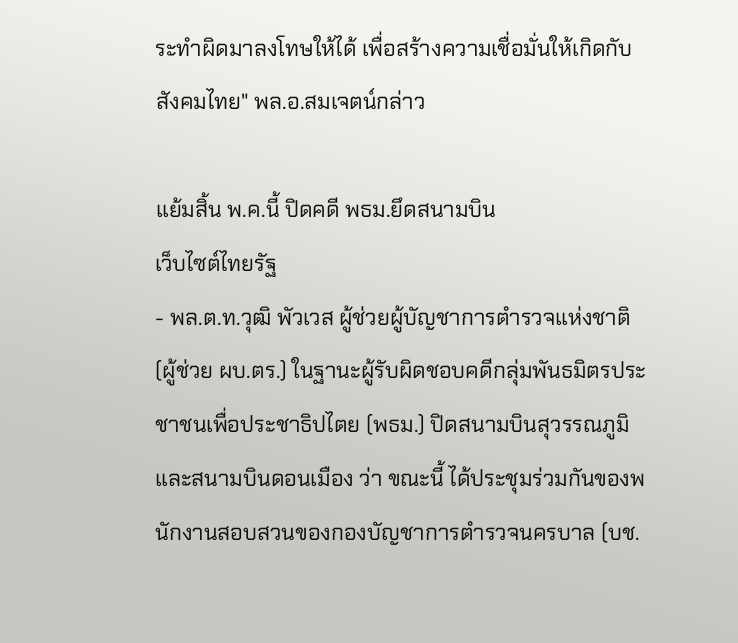ระทำผิดมาลงโทษให้ได้ เพื่อสร้างความเชื่อมั่นให้เกิดกับสังคมไทย" พล.อ.สมเจตน์กล่าว

แย้มสิ้น พ.ค.นี้ ปิดคดี พธม.ยึดสนามบิน
เว็บไซต์ไทยรัฐ
- พล.ต.ท.วุฒิ พัวเวส ผู้ช่วยผู้บัญชาการตำรวจแห่งชาติ (ผู้ช่วย ผบ.ตร.) ในฐานะผู้รับผิดชอบคดีกลุ่มพันธมิตรประชาชนเพื่อประชาธิปไตย (พธม.) ปิดสนามบินสุวรรณภูมิและสนามบินดอนเมือง ว่า ขณะนี้ ได้ประชุมร่วมกันของพนักงานสอบสวนของกองบัญชาการตำรวจนครบาล (บช.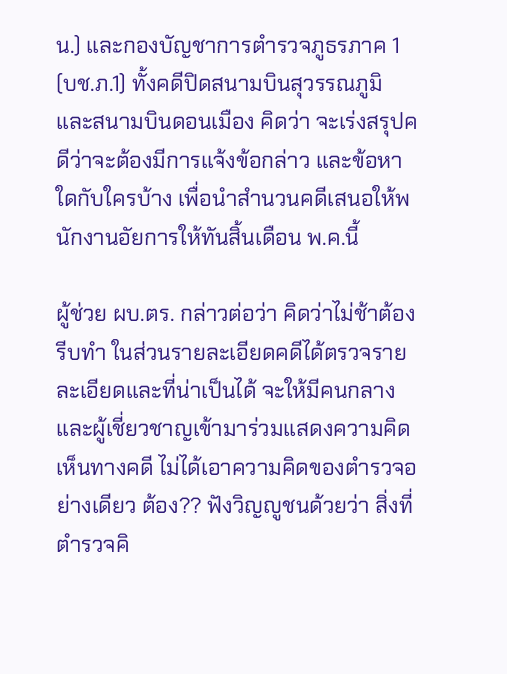น.) และกองบัญชาการตำรวจภูธรภาค 1 (บช.ภ.1) ทั้งคดีปิดสนามบินสุวรรณภูมิ และสนามบินดอนเมือง คิดว่า จะเร่งสรุปคดีว่าจะต้องมีการแจ้งข้อกล่าว และข้อหาใดกับใครบ้าง เพื่อนำสำนวนคดีเสนอให้พนักงานอัยการให้ทันสิ้นเดือน พ.ค.นี้

ผู้ช่วย ผบ.ตร. กล่าวต่อว่า คิดว่าไม่ช้าต้องรีบทำ ในส่วนรายละเอียดคดีได้ตรวจรายละเอียดและที่น่าเป็นได้ จะให้มีคนกลางและผู้เชี่ยวชาญเข้ามาร่วมแสดงความคิดเห็นทางคดี ไม่ได้เอาความคิดของตำรวจอย่างเดียว ต้อง?? ฟังวิญญูชนด้วยว่า สิ่งที่ตำรวจคิ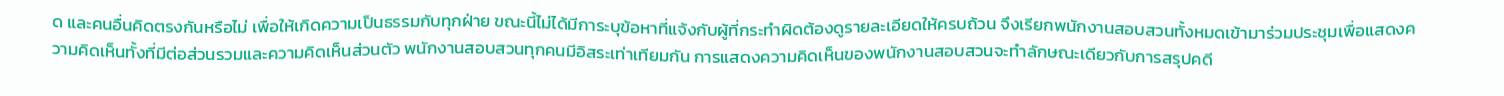ด และคนอื่นคิดตรงกันหรือไม่ เพื่อให้เกิดความเป็นธรรมกับทุกฝ่าย ขณะนี้ไม่ได้มีการะบุข้อหาที่แจ้งกับผู้ที่กระทำผิดต้องดูรายละเอียดให้ครบถ้วน จึงเรียกพนักงานสอบสวนทั้งหมดเข้ามาร่วมประชุมเพื่อแสดงความคิดเห็นทั้งที่มีต่อส่วนรวมและความคิดเห็นส่วนตัว พนักงานสอบสวนทุกคนมีอิสระเท่าเทียมกัน การแสดงความคิดเห็นของพนักงานสอบสวนจะทำลักษณะเดียวกับการสรุปคดี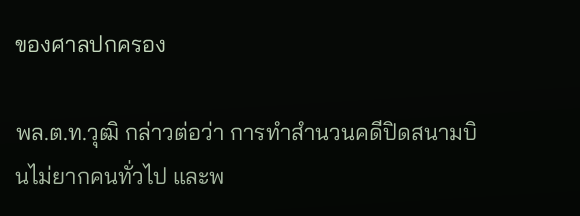ของศาลปกครอง

พล.ต.ท.วุฒิ กล่าวต่อว่า การทำสำนวนคดีปิดสนามบินไม่ยากคนทั่วไป และพ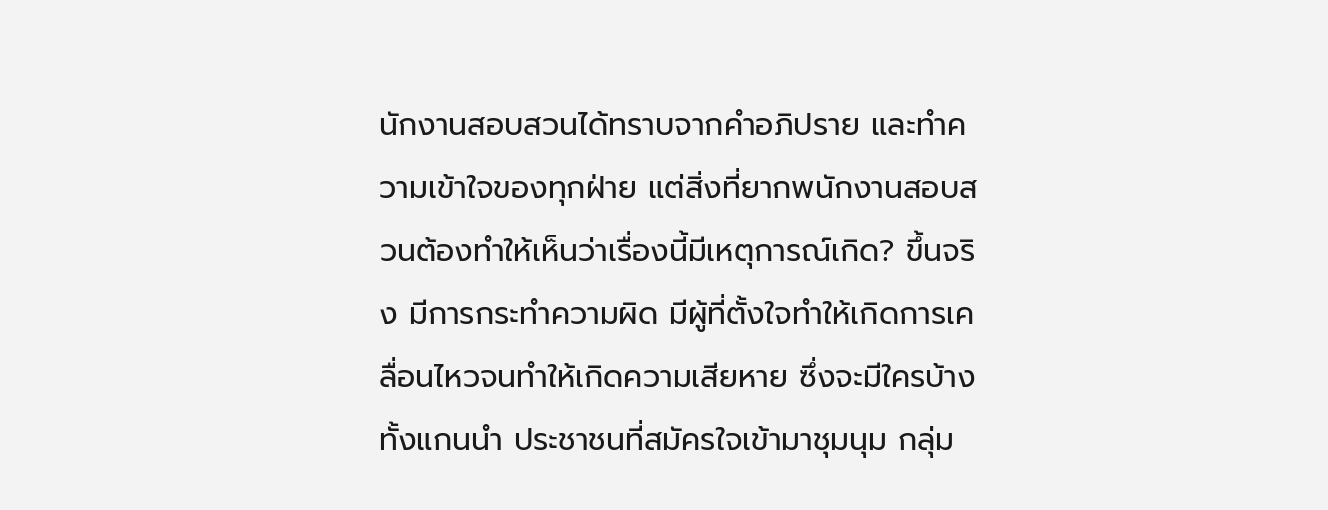นักงานสอบสวนได้ทราบจากคำอภิปราย และทำความเข้าใจของทุกฝ่าย แต่สิ่งที่ยากพนักงานสอบสวนต้องทำให้เห็นว่าเรื่องนี้มีเหตุการณ์เกิด? ขึ้นจริง มีการกระทำความผิด มีผู้ที่ตั้งใจทำให้เกิดการเคลื่อนไหวจนทำให้เกิดความเสียหาย ซึ่งจะมีใครบ้าง ทั้งแกนนำ ประชาชนที่สมัครใจเข้ามาชุมนุม กลุ่ม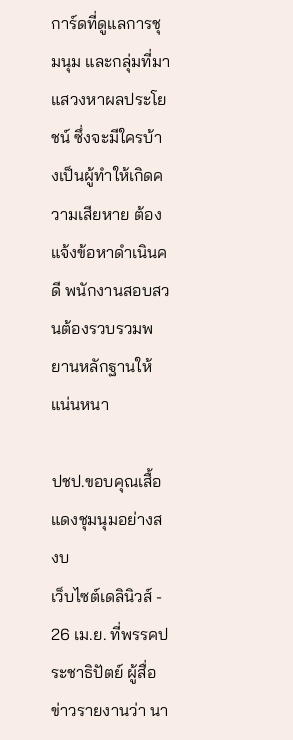การ์ดที่ดูแลการชุมนุม และกลุ่มที่มาแสวงหาผลประโยชน์ ซึ่งจะมีใครบ้างเป็นผู้ทำให้เกิดความเสียหาย ต้องแจ้งข้อหาดำเนินคดี พนักงานสอบสวนต้องรวบรวมพยานหลักฐานให้แน่นหนา

ปชป.ขอบคุณเสื้อแดงชุมนุมอย่างสงบ
เว็บไซต์เดลินิวส์ - 26 เม.ย. ที่พรรคประชาธิปัตย์ ผู้สื่อข่าวรายงานว่า นา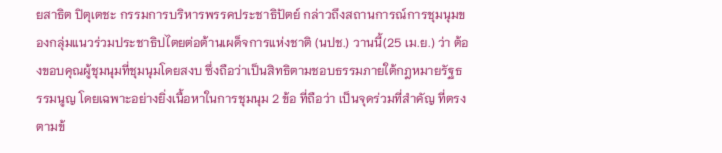ยสาธิต ปิตุเตชะ กรรมการบริหารพรรคประชาธิปัตย์ กล่าวถึงสถานการณ์การชุมนุมของกลุ่มแนวร่วมประชาธิปไตยต่อต้านเผด็จการแห่งชาติ (นปช.) วานนี้(25 เม.ย.) ว่า ต้องขอบคุณผู้ชุมนุมที่ชุมนุมโดยสงบ ซึ่งถือว่าเป็นสิทธิตามชอบธรรมภายใต้กฎหมายรัฐธรรมนูญ โดยเฉพาะอย่างยิ่งเนื้อหาในการชุมนุม 2 ข้อ ที่ถือว่า เป็นจุดร่วมที่สำคัญ ที่ตรงตามข้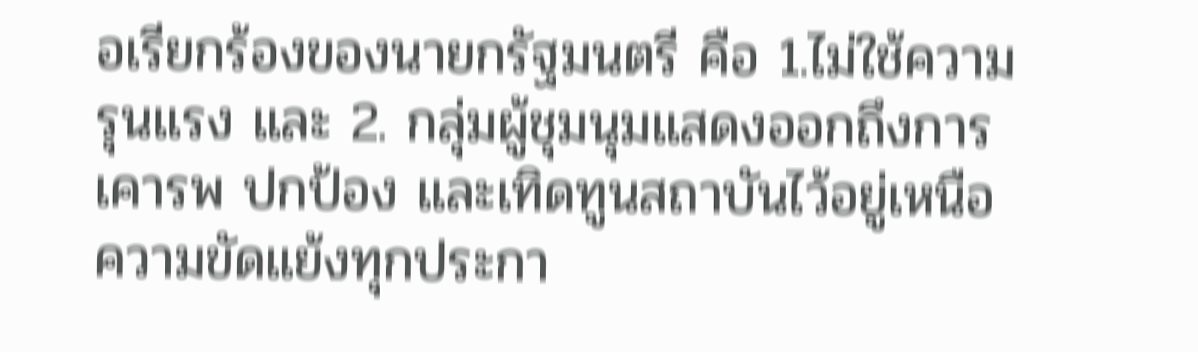อเรียกร้องของนายกรัฐมนตรี คือ 1.ไม่ใช้ความรุนแรง และ 2. กลุ่มผู้ชุมนุมแสดงออกถึงการเคารพ ปกป้อง และเทิดทูนสถาบันไว้อยู่เหนือความขัดแย้งทุกประกา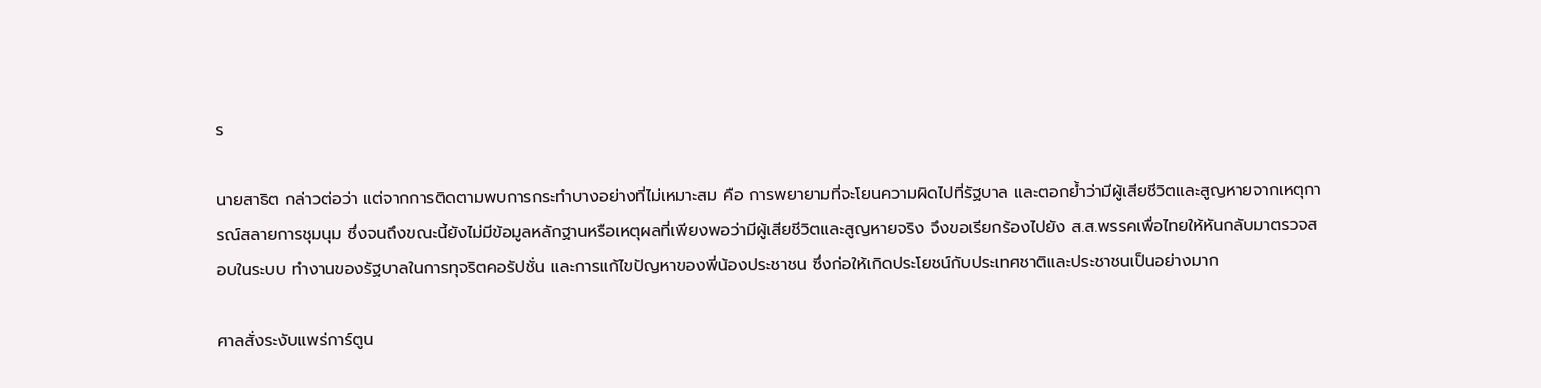ร

นายสาธิต กล่าวต่อว่า แต่จากการติดตามพบการกระทำบางอย่างที่ไม่เหมาะสม คือ การพยายามที่จะโยนความผิดไปที่รัฐบาล และตอกย้ำว่ามีผู้เสียชีวิตและสูญหายจากเหตุการณ์สลายการชุมนุม ซึ่งจนถึงขณะนี้ยังไม่มีข้อมูลหลักฐานหรือเหตุผลที่เพียงพอว่ามีผู้เสียชีวิตและสูญหายจริง จึงขอเรียกร้องไปยัง ส.ส.พรรคเพื่อไทยให้หันกลับมาตรวจสอบในระบบ ทำงานของรัฐบาลในการทุจริตคอรัปชั่น และการแก้ไขปัญหาของพี่น้องประชาชน ซึ่งก่อให้เกิดประโยชน์กับประเทศชาติและประชาชนเป็นอย่างมาก

ศาลสั่งระงับแพร่การ์ตูน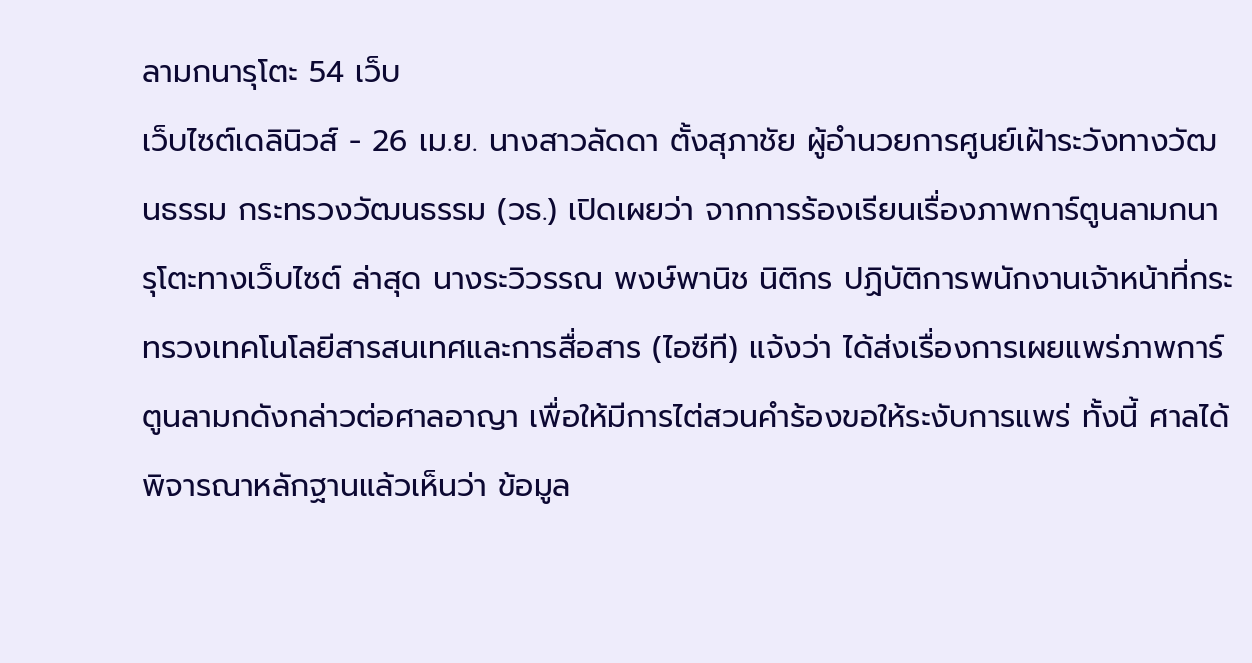ลามกนารุโตะ 54 เว็บ
เว็บไซต์เดลินิวส์ - 26 เม.ย. นางสาวลัดดา ตั้งสุภาชัย ผู้อำนวยการศูนย์เฝ้าระวังทางวัฒนธรรม กระทรวงวัฒนธรรม (วธ.) เปิดเผยว่า จากการร้องเรียนเรื่องภาพการ์ตูนลามกนารุโตะทางเว็บไซต์ ล่าสุด นางระวิวรรณ พงษ์พานิช นิติกร ปฏิบัติการพนักงานเจ้าหน้าที่กระทรวงเทคโนโลยีสารสนเทศและการสื่อสาร (ไอซีที) แจ้งว่า ได้ส่งเรื่องการเผยแพร่ภาพการ์ตูนลามกดังกล่าวต่อศาลอาญา เพื่อให้มีการไต่สวนคำร้องขอให้ระงับการแพร่ ทั้งนี้ ศาลได้พิจารณาหลักฐานแล้วเห็นว่า ข้อมูล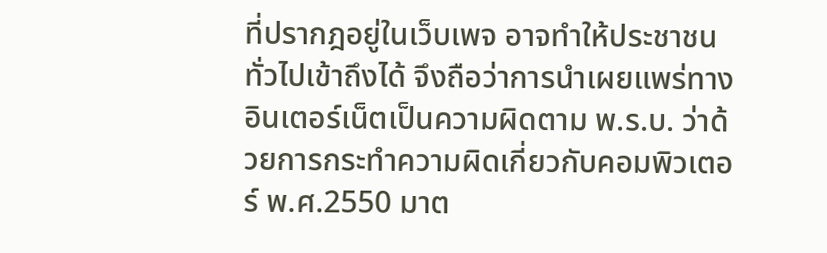ที่ปรากฎอยู่ในเว็บเพจ อาจทำให้ประชาชนทั่วไปเข้าถึงได้ จึงถือว่าการนำเผยแพร่ทางอินเตอร์เน็ตเป็นความผิดตาม พ.ร.บ. ว่าด้วยการกระทำความผิดเกี่ยวกับคอมพิวเตอร์ พ.ศ.2550 มาต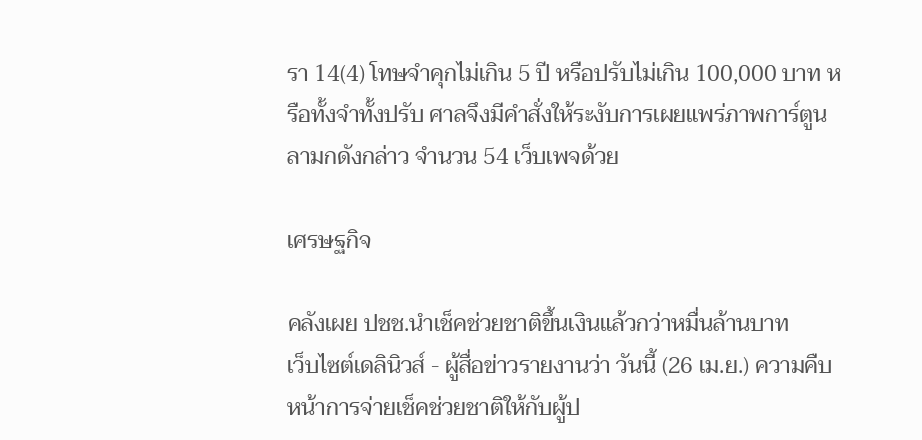รา 14(4) โทษจำคุกไม่เกิน 5 ปี หรือปรับไม่เกิน 100,000 บาท หรือทั้งจำทั้งปรับ ศาลจึงมีคำสั่งให้ระงับการเผยแพร่ภาพการ์ตูนลามกดังกล่าว จำนวน 54 เว็บเพจด้วย

เศรษฐกิจ

คลังเผย ปชช.นำเช็คช่วยชาติขึ้นเงินแล้วกว่าหมื่นล้านบาท
เว็บไซต์เดลินิวส์ - ผู้สื่อข่าวรายงานว่า วันนี้ (26 เม.ย.) ความคืบหน้าการจ่ายเช็คช่วยชาติให้กับผู้ป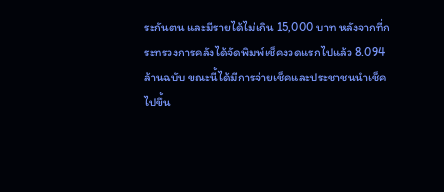ระกันตน และมีรายได้ไม่เกิน 15,000 บาท หลังจากที่กระทรวงการคลังได้จัดพิมพ์เช็คงวดแรกไปแล้ว 8.094 ล้านฉบับ ขณะนี้ได้มีการจ่ายเช็คและประชาชนนำเช็คไปขึ้น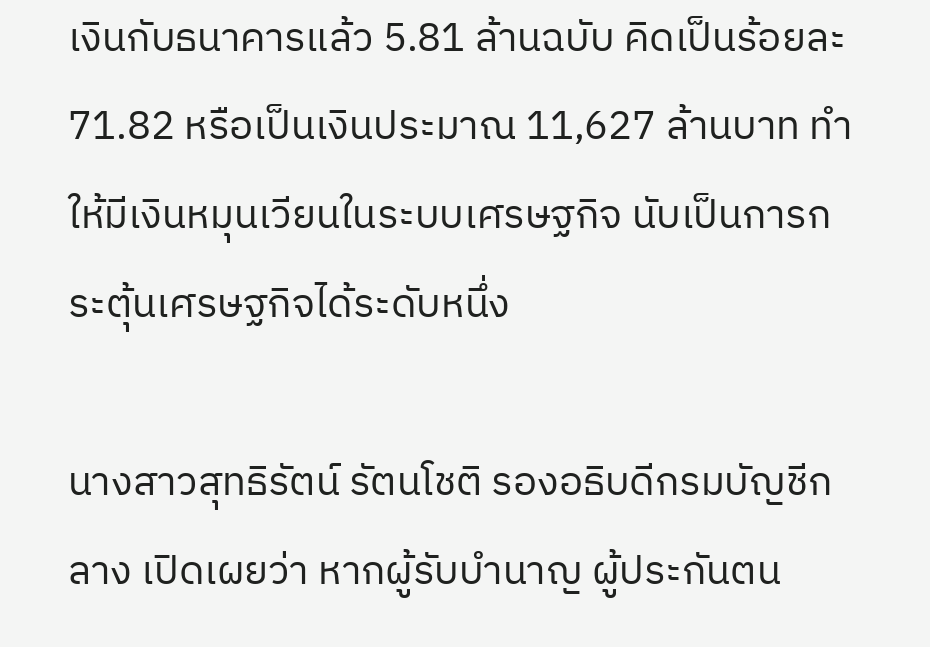เงินกับธนาคารแล้ว 5.81 ล้านฉบับ คิดเป็นร้อยละ 71.82 หรือเป็นเงินประมาณ 11,627 ล้านบาท ทำให้มีเงินหมุนเวียนในระบบเศรษฐกิจ นับเป็นการกระตุ้นเศรษฐกิจได้ระดับหนึ่ง

นางสาวสุทธิรัตน์ รัตนโชติ รองอธิบดีกรมบัญชีกลาง เปิดเผยว่า หากผู้รับบำนาญ ผู้ประกันตน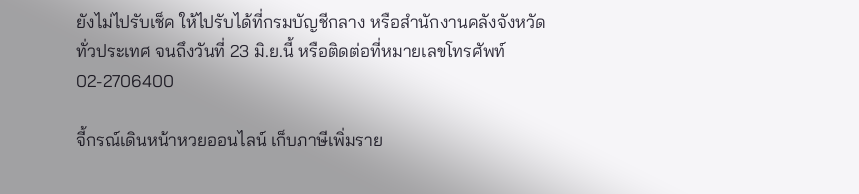ยังไม่ไปรับเช็ค ให้ไปรับได้ที่กรมบัญชีกลาง หรือสำนักงานคลังจังหวัดทั่วประเทศ จนถึงวันที่ 23 มิ.ย.นี้ หรือติดต่อที่หมายเลขโทรศัพท์ 02-2706400

จี้กรณ์เดินหน้าหวยออนไลน์ เก็บภาษีเพิ่มราย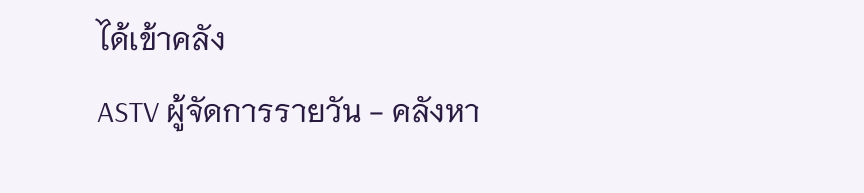ได้เข้าคลัง
ASTV ผู้จัดการรายวัน - คลังหา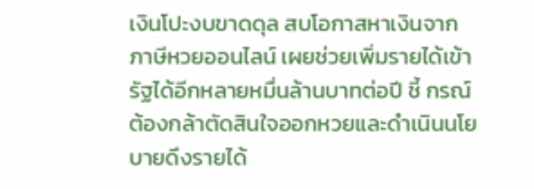เงินโปะงบขาดดุล สบโอกาสหาเงินจากภาษีหวยออนไลน์ เผยช่วยเพิ่มรายได้เข้ารัฐได้อีกหลายหมื่นล้านบาทต่อปี ชี้ กรณ์ต้องกล้าตัดสินใจออกหวยและดำเนินนโยบายดึงรายได้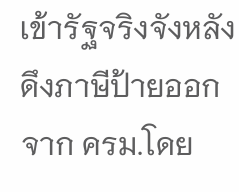เข้ารัฐจริงจังหลังดึงภาษีป้ายออกจาก ครม.โดย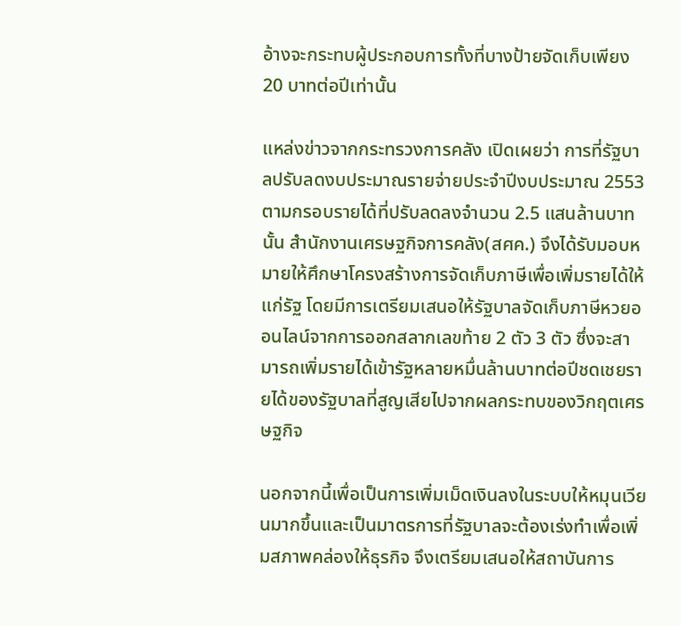อ้างจะกระทบผู้ประกอบการทั้งที่บางป้ายจัดเก็บเพียง 20 บาทต่อปีเท่านั้น

แหล่งข่าวจากกระทรวงการคลัง เปิดเผยว่า การที่รัฐบาลปรับลดงบประมาณรายจ่ายประจำปีงบประมาณ 2553 ตามกรอบรายได้ที่ปรับลดลงจำนวน 2.5 แสนล้านบาทนั้น สำนักงานเศรษฐกิจการคลัง(สศค.) จึงได้รับมอบหมายให้ศึกษาโครงสร้างการจัดเก็บภาษีเพื่อเพิ่มรายได้ให้แก่รัฐ โดยมีการเตรียมเสนอให้รัฐบาลจัดเก็บภาษีหวยออนไลน์จากการออกสลากเลขท้าย 2 ตัว 3 ตัว ซึ่งจะสามารถเพิ่มรายได้เข้ารัฐหลายหมื่นล้านบาทต่อปีชดเชยรายได้ของรัฐบาลที่สูญเสียไปจากผลกระทบของวิกฤตเศรษฐกิจ

นอกจากนี้เพื่อเป็นการเพิ่มเม็ดเงินลงในระบบให้หมุนเวียนมากขึ้นและเป็นมาตรการที่รัฐบาลจะต้องเร่งทำเพื่อเพิ่มสภาพคล่องให้ธุรกิจ จึงเตรียมเสนอให้สถาบันการ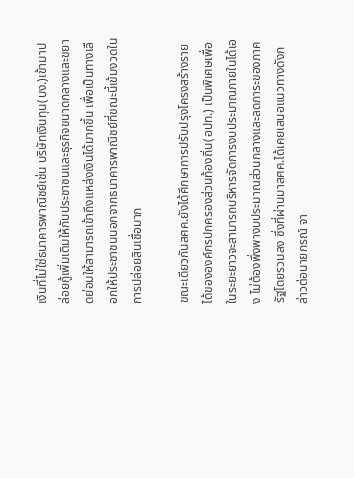เงินที่ไม่ใช่ธนาคารพาณิชย์เช่น บริษัทเงินทุน(บง.)เข้ามาปล่อยกู้เพิ่มเติมให้กับประชาชนและธุรกิจขนาดกลางและขยาดย่อมให้สามารถเข้าถึงแหล่งเงินได้มากขึ้น เพื่อเป็นทางเลือกให้ประชาชนนอกจากธนาคารพาณิชย์ที่ขณะนี้เข้มงวดในการปล่อยสินเชื่อมาก

ขณะเดียวกันสศค.ยังได้ศึกษาการปรับปรุงโครงสร้างรายได้ขององค์กรปกครองส่วนท้องถิ่น(อปท.) เป็นพิเศษเพื่อในระยะยาวจะสามารถบริหารจัดการงบประมาณภายในได้เอง ไม่ต้องพึ่งพางบประมาณส่วนกลางและลดภาระของภาครัฐโดยรวมลง ซึ่งที่ผ่านมาสศค.ได้เคยเสนอแนวทางดังกล่าวต่อนายกรณ์ จา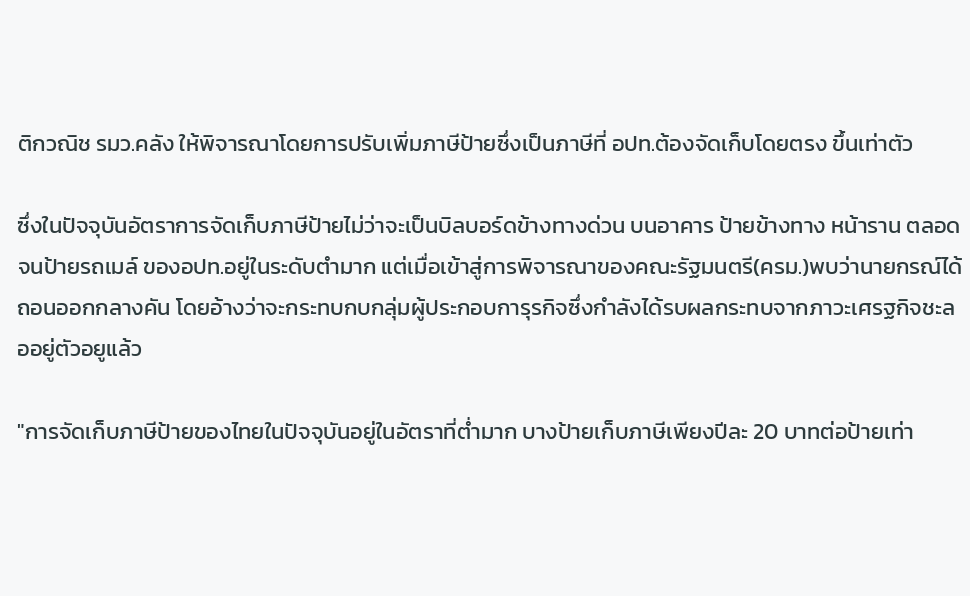ติกวณิช รมว.คลัง ให้พิจารณาโดยการปรับเพิ่มภาษีป้ายซึ่งเป็นภาษีที่ อปท.ต้องจัดเก็บโดยตรง ขึ้นเท่าตัว

ซึ่งในปัจจุบันอัตราการจัดเก็บภาษีป้ายไม่ว่าจะเป็นบิลบอร์ดข้างทางด่วน บนอาคาร ป้ายข้างทาง หน้าราน ตลอดจนป้ายรถเมล์ ของอปท.อยู่ในระดับตำมาก แต่เมื่อเข้าสู่การพิจารณาของคณะรัฐมนตรี(ครม.)พบว่านายกรณ์ได้ถอนออกกลางคัน โดยอ้างว่าจะกระทบกบกลุ่มผู้ประกอบการุรกิจซึ่งกำลังได้รบผลกระทบจากภาวะเศรฐกิจชะลออยู่ตัวอยูแล้ว

"การจัดเก็บภาษีป้ายของไทยในปัจจุบันอยู่ในอัตราที่ต่ำมาก บางป้ายเก็บภาษีเพียงปีละ 20 บาทต่อป้ายเท่า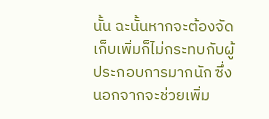นั้น ฉะนั้นหากจะต้องจัดเก็บเพิ่มก็ไม่กระทบกับผู้ประกอบการมากนัก ซึ่งนอกจากจะช่วยเพิ่ม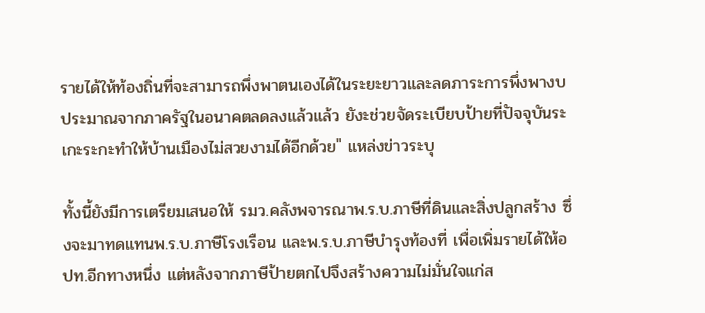รายได้ให้ท้องถิ่นที่จะสามารถพึ่งพาตนเองได้ในระยะยาวและลดภาระการพึ่งพางบประมาณจากภาครัฐในอนาคตลดลงแล้วแล้ว ยังะช่วยจัดระเบียบป้ายที่ปัจจุบันระเกะระกะทำให้บ้านเมืองไม่สวยงามได้อีกด้วย" แหล่งข่าวระบุ

ทั้งนี้ยังมีการเตรียมเสนอให้ รมว.คลังพจารณาพ.ร.บ.ภาษีที่ดินและสิ่งปลูกสร้าง ซึ่งจะมาทดแทนพ.ร.บ.ภาษีโรงเรือน และพ.ร.บ.ภาษีบำรุงท้องที่ เพื่อเพิ่มรายได้ให้อปท.อีกทางหนึ่ง แต่หลังจากภาษีป้ายตกไปจึงสร้างความไม่มั่นใจแก่ส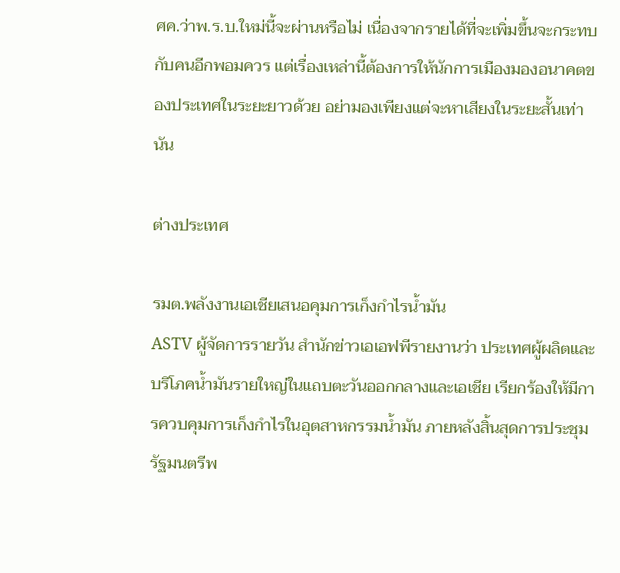ศค.ว่าพ.ร.บ.ใหม่นี้จะผ่านหรือไม่ เนื่องจากรายได้ที่จะเพิ่มขึ้นจะกระทบกับคนอีกพอมควร แต่เรื่องเหล่านี้ต้องการให้นักการเมืองมองอนาคตของประเทศในระยะยาวด้วย อย่ามองเพียงแต่จะหาเสียงในระยะสั้นเท่านัน

ต่างประเทศ

รมต.พลังงานเอเชียเสนอคุมการเก็งกำไรน้ำมัน
ASTV ผู้จัดการรายวัน สำนักข่าวเอเอฟพีรายงานว่า ประเทศผู้ผลิตและบริโภคน้ำมันรายใหญ่ในแถบตะวันออกกลางและเอเชีย เรียกร้องให้มีการควบคุมการเก็งกำไรในอุตสาหกรรมน้ำมัน ภายหลังสิ้นสุดการประชุมรัฐมนตรีพ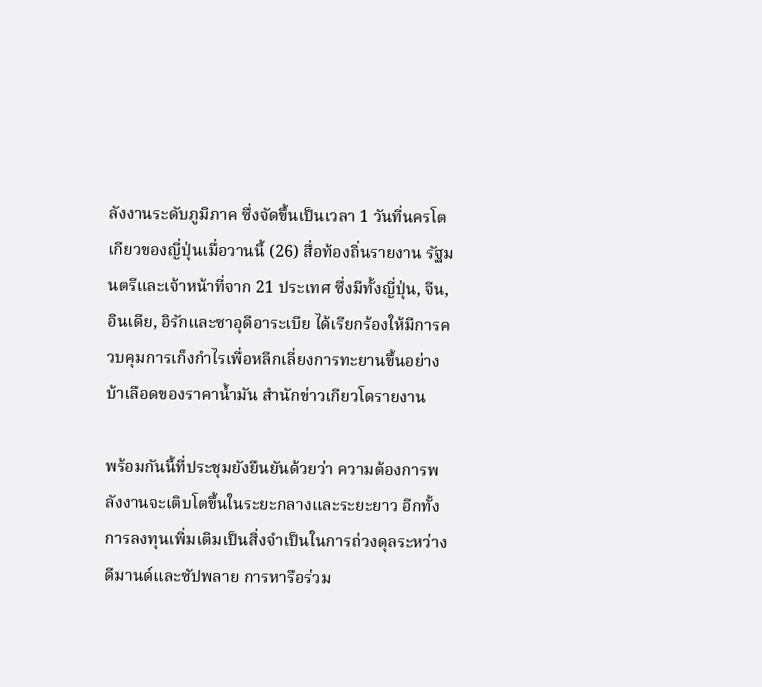ลังงานระดับภูมิภาค ซึ่งจัดขึ้นเป็นเวลา 1 วันที่นครโตเกียวของญี่ปุ่นเมื่อวานนี้ (26) สื่อท้องถิ่นรายงาน รัฐมนตรีและเจ้าหน้าที่จาก 21 ประเทศ ซึ่งมีทั้งญี่ปุ่น, จีน, อินเดีย, อิรักและซาอุดีอาระเบีย ได้เรียกร้องให้มีการควบคุมการเก็งกำไรเพื่อหลีกเลี่ยงการทะยานขึ้นอย่างบ้าเลือดของราคาน้ำมัน สำนักข่าวเกียวโดรายงาน

พร้อมกันนี้ที่ประชุมยังยืนยันด้วยว่า ความต้องการพลังงานจะเติบโตขึ้นในระยะกลางและระยะยาว อีกทั้งการลงทุนเพิ่มเติมเป็นสิ่งจำเป็นในการถ่วงดุลระหว่างดีมานด์และซัปพลาย การหารือร่วม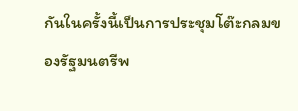กันในครั้งนี้เป็นการประชุมโต๊ะกลมของรัฐมนตรีพ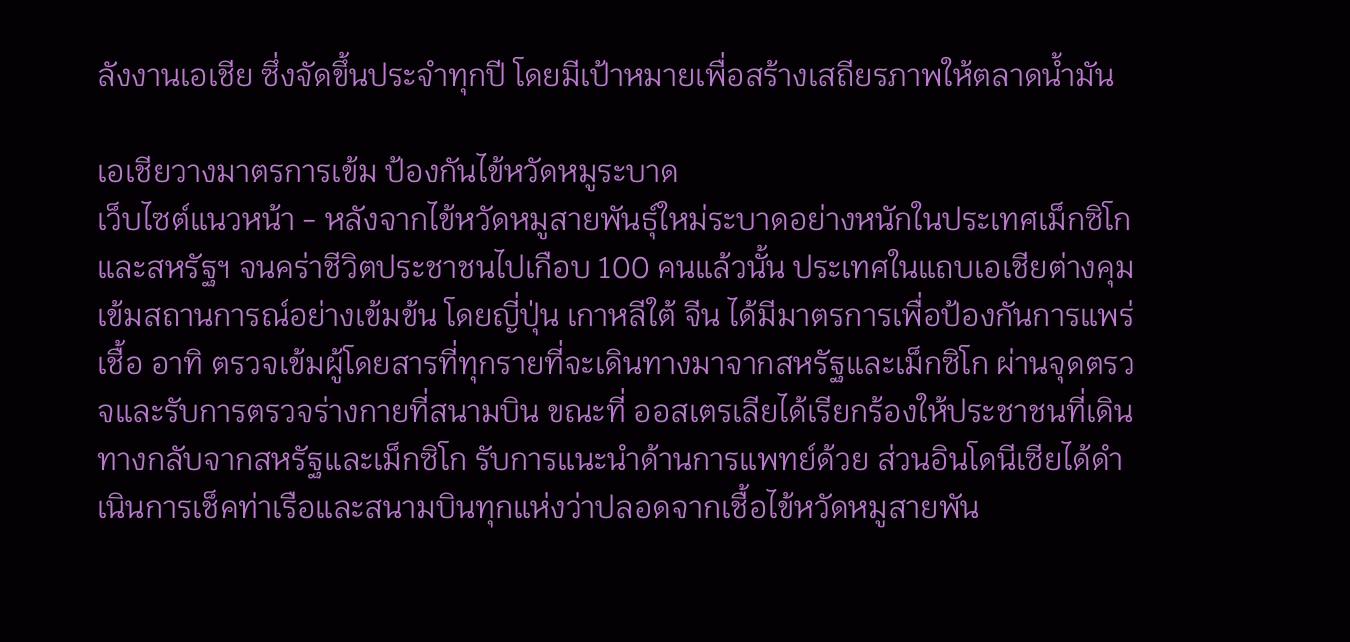ลังงานเอเชีย ซึ่งจัดขึ้นประจำทุกปี โดยมีเป้าหมายเพื่อสร้างเสถียรภาพให้ตลาดน้ำมัน

เอเชียวางมาตรการเข้ม ป้องกันไข้หวัดหมูระบาด
เว็บไซต์แนวหน้า - หลังจากไข้หวัดหมูสายพันธุ์ใหม่ระบาดอย่างหนักในประเทศเม็กซิโก และสหรัฐฯ จนคร่าชีวิตประชาชนไปเกือบ 100 คนแล้วนั้น ประเทศในแถบเอเชียต่างคุมเข้มสถานการณ์อย่างเข้มข้น โดยญี่ปุ่น เกาหลีใต้ จีน ได้มีมาตรการเพื่อป้องกันการแพร่เชื้อ อาทิ ตรวจเข้มผู้โดยสารที่ทุกรายที่จะเดินทางมาจากสหรัฐและเม็กซิโก ผ่านจุดตรวจและรับการตรวจร่างกายที่สนามบิน ขณะที่ ออสเตรเลียได้เรียกร้องให้ประชาชนที่เดินทางกลับจากสหรัฐและเม็กซิโก รับการแนะนำด้านการแพทย์ด้วย ส่วนอินโดนีเซียได้ดำเนินการเช็คท่าเรือและสนามบินทุกแห่งว่าปลอดจากเชื้อไข้หวัดหมูสายพัน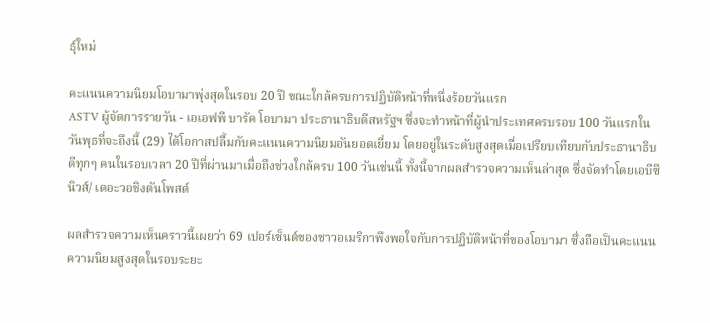ธุ์ใหม่

คะแนนความนิยมโอบามาพุ่งสุดในรอบ 20 ปี ขณะใกล้ครบการปฏิบัติหน้าที่หนึ่งร้อยวันแรก
ASTV ผู้จัดการรายวัน - เอเอฟพี บารัค โอบามา ประธานาธิบดีสหรัฐฯ ซึ่งจะทำหน้าที่ผู้นำประเทศครบรอบ 100 วันแรกในวันพุธที่จะถึงนี้ (29) ได้โอกาสปลื้มกับคะแนนความนิยมอันยอดเยี่ยม โดยอยู่ในระดับสูงสุดเมื่อเปรียบเทียบกับประธานาธิบดีทุกๆ คนในรอบเวลา 20 ปีที่ผ่านมาเมื่อถึงช่วงใกล้ครบ 100 วันเช่นนี้ ทั้งนี้จากผลสำรวจความเห็นล่าสุด ซึ่งจัดทำโดยเอบีซีนิวส์/ เดอะวอชิงตันโพสต์

ผลสำรวจความเห็นคราวนี้เผยว่า 69 เปอร์เซ็นต์ของชาวอเมริกาพึงพอใจกับการปฏิบัติหน้าที่ของโอบามา ซึ่งถือเป็นคะแนนความนิยมสูงสุดในรอบระยะ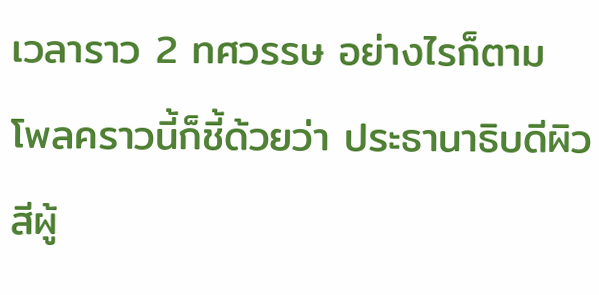เวลาราว 2 ทศวรรษ อย่างไรก็ตาม โพลคราวนี้ก็ชี้ด้วยว่า ประธานาธิบดีผิวสีผู้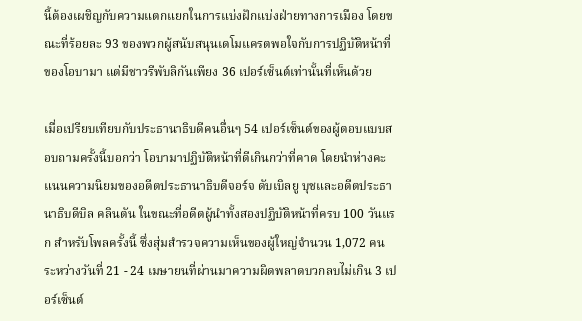นี้ต้องเผชิญกับความแตกแยกในการแบ่งฝักแบ่งฝ่ายทางการเมือง โดยขณะที่ร้อยละ 93 ของพวกผู้สนับสนุนเดโมแครตพอใจกับการปฏิบัติหน้าที่ของโอบามา แต่มีชาวรีพับลิกันเพียง 36 เปอร์เซ็นต์เท่านั้นที่เห็นด้วย

เมื่อเปรียบเทียบกับประธานาธิบดีคนอื่นๆ 54 เปอร์เซ็นต์ของผู้ตอบแบบสอบถามครั้งนี้บอกว่า โอบามาปฏิบัติหน้าที่ดีเกินกว่าที่คาด โดยนำห่างคะแนนความนิยมของอดีตประธานาธิบดีจอร์จ ดับเบิลยู บุชและอดีตประธานาธิบดีบิล คลินตัน ในขณะที่อดีตผู้นำทั้งสองปฏิบัติหน้าที่ครบ 100 วันแรก สำหรับโพลครั้งนี้ ซึ่งสุ่มสำรวจความเห็นของผู้ใหญ่จำนวน 1,072 คน ระหว่างวันที่ 21 - 24 เมษายนที่ผ่านมาความผิดพลาดบวกลบไม่เกิน 3 เปอร์เซ็นต์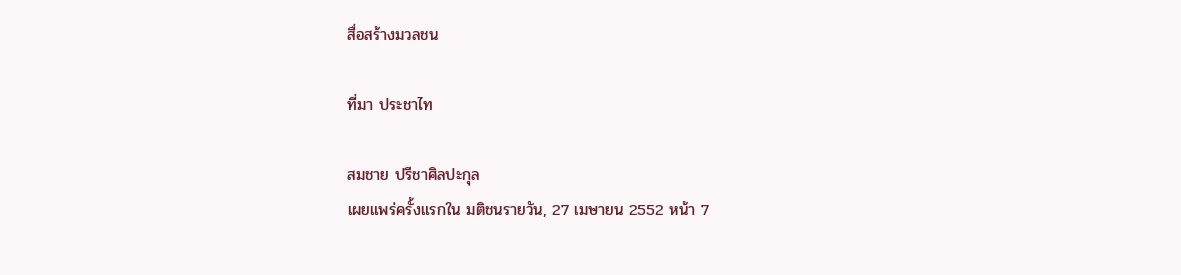สื่อสร้างมวลชน

ที่มา ประชาไท

สมชาย ปรีชาศิลปะกุล
เผยแพร่ครั้งแรกใน มติชนรายวัน, 27 เมษายน 2552 หน้า 7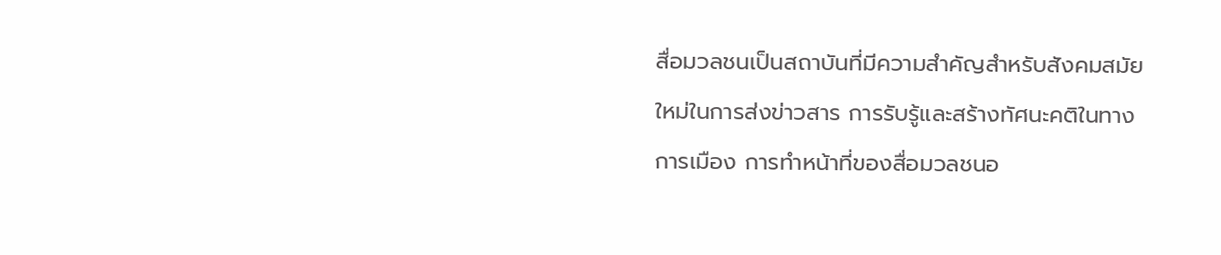สื่อมวลชนเป็นสถาบันที่มีความสำคัญสำหรับสังคมสมัยใหม่ในการส่งข่าวสาร การรับรู้และสร้างทัศนะคติในทางการเมือง การทำหน้าที่ของสื่อมวลชนอ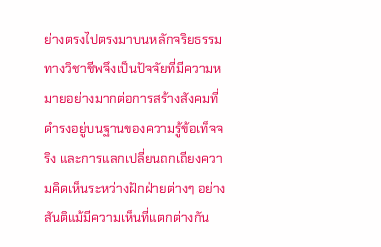ย่างตรงไปตรงมาบนหลักจริยธรรมทางวิชาชีพจึงเป็นปัจจัยที่มีความหมายอย่างมากต่อการสร้างสังคมที่ดำรงอยู่บนฐานของความรู้ข้อเท็จจริง และการแลกเปลี่ยนถกเถียงความคิดเห็นระหว่างฝักฝ่ายต่างๆ อย่างสันติแม้มีความเห็นที่แตกต่างกัน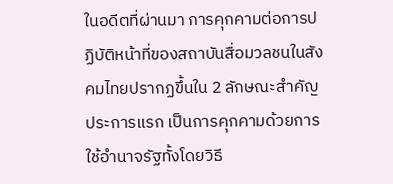ในอดีตที่ผ่านมา การคุกคามต่อการปฏิบัติหน้าที่ของสถาบันสื่อมวลชนในสังคมไทยปรากฏขึ้นใน 2 ลักษณะสำคัญ ประการแรก เป็นการคุกคามด้วยการใช้อำนาจรัฐทั้งโดยวิธี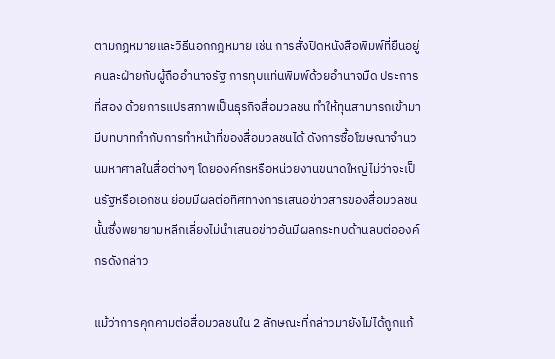ตามกฎหมายและวิธีนอกกฎหมาย เช่น การสั่งปิดหนังสือพิมพ์ที่ยืนอยู่คนละฝ่ายกับผู้ถืออำนาจรัฐ การทุบแท่นพิมพ์ด้วยอำนาจมืด ประการที่สอง ด้วยการแปรสภาพเป็นธุรกิจสื่อมวลชน ทำให้ทุนสามารถเข้ามามีบทบาทกำกับการทำหน้าที่ของสื่อมวลชนได้ ดังการซื้อโฆษณาจำนวนมหาศาลในสื่อต่างๆ โดยองค์กรหรือหน่วยงานขนาดใหญ่ไม่ว่าจะเป็นรัฐหรือเอกชน ย่อมมีผลต่อทิศทางการเสนอข่าวสารของสื่อมวลชนนั้นซึ่งพยายามหลีกเลี่ยงไม่นำเสนอข่าวอันมีผลกระทบด้านลบต่อองค์กรดังกล่าว

แม้ว่าการคุกคามต่อสื่อมวลชนใน 2 ลักษณะที่กล่าวมายังไม่ได้ถูกแก้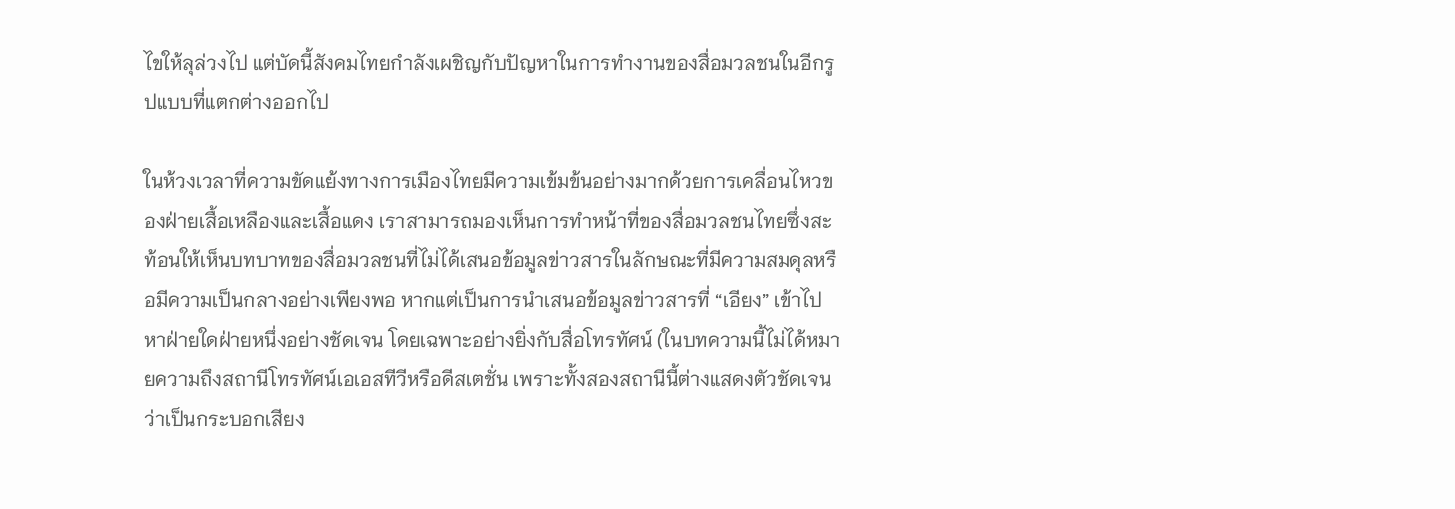ไขให้ลุล่วงไป แต่บัดนี้สังคมไทยกำลังเผชิญกับปัญหาในการทำงานของสื่อมวลชนในอีกรูปแบบที่แตกต่างออกไป

ในห้วงเวลาที่ความขัดแย้งทางการเมืองไทยมีความเข้มข้นอย่างมากด้วยการเคลื่อนไหวของฝ่ายเสื้อเหลืองและเสื้อแดง เราสามารถมองเห็นการทำหน้าที่ของสื่อมวลชนไทยซึ่งสะท้อนให้เห็นบทบาทของสื่อมวลชนที่ไม่ได้เสนอข้อมูลข่าวสารในลักษณะที่มีความสมดุลหรือมีความเป็นกลางอย่างเพียงพอ หากแต่เป็นการนำเสนอข้อมูลข่าวสารที่ “เอียง” เข้าไปหาฝ่ายใดฝ่ายหนึ่งอย่างชัดเจน โดยเฉพาะอย่างยิ่งกับสื่อโทรทัศน์ (ในบทความนี้ไม่ได้หมายความถึงสถานีโทรทัศน์เอเอสทีวีหรือดีสเตชั่น เพราะทั้งสองสถานีนี้ต่างแสดงตัวชัดเจนว่าเป็นกระบอกเสียง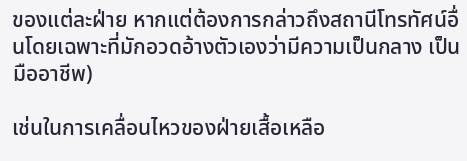ของแต่ละฝ่าย หากแต่ต้องการกล่าวถึงสถานีโทรทัศน์อื่นโดยเฉพาะที่มักอวดอ้างตัวเองว่ามีความเป็นกลาง เป็นมืออาชีพ)

เช่นในการเคลื่อนไหวของฝ่ายเสื้อเหลือ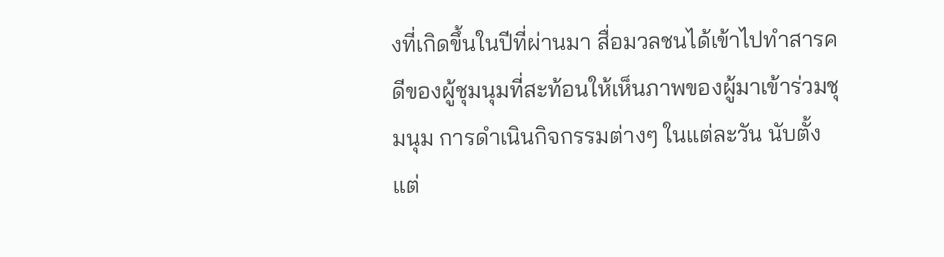งที่เกิดขึ้นในปีที่ผ่านมา สื่อมวลชนได้เข้าไปทำสารคดีของผู้ชุมนุมที่สะท้อนให้เห็นภาพของผู้มาเข้าร่วมชุมนุม การดำเนินกิจกรรมต่างๆ ในแต่ละวัน นับตั้งแต่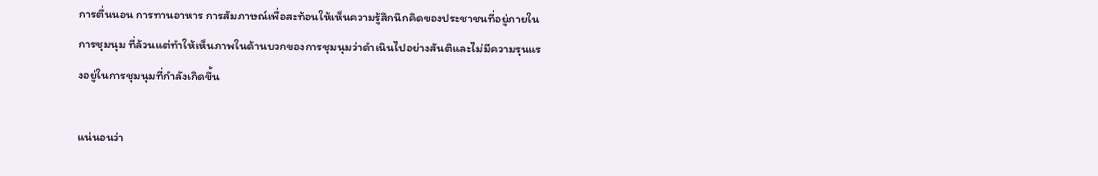การตื่นนอน การทานอาหาร การสัมภาษณ์เพื่อสะท้อนให้เห็นความรู้สึกนึกคิดของประชาชนที่อยู่ภายในการชุมนุม ที่ล้วนแต่ทำให้เห็นภาพในด้านบวกของการชุมนุมว่าดำเนินไปอย่างสันติและไม่มีความรุนแรงอยู่ในการชุมนุมที่กำลังเกิดขึ้น

แน่นอนว่า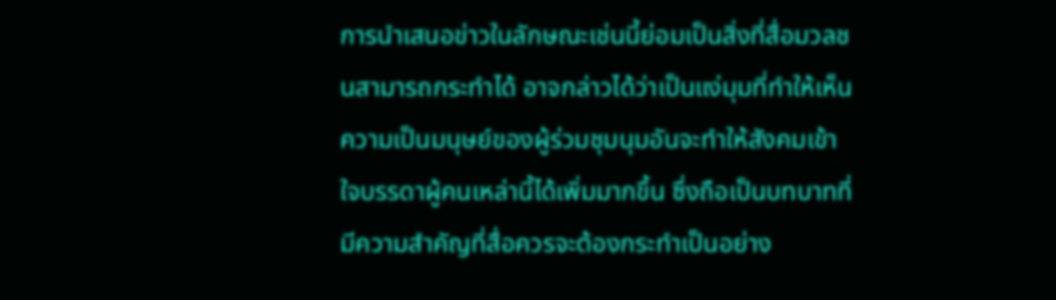การนำเสนอข่าวในลักษณะเช่นนี้ย่อมเป็นสิ่งที่สื่อมวลชนสามารถกระทำได้ อาจกล่าวได้ว่าเป็นแง่มุมที่ทำให้เห็นความเป็นมนุษย์ของผู้ร่วมชุมนุมอันจะทำให้สังคมเข้าใจบรรดาผู้คนเหล่านี้ได้เพิ่มมากขึ้น ซึ่งถือเป็นบทบาทที่มีความสำคัญที่สื่อควรจะต้องกระทำเป็นอย่าง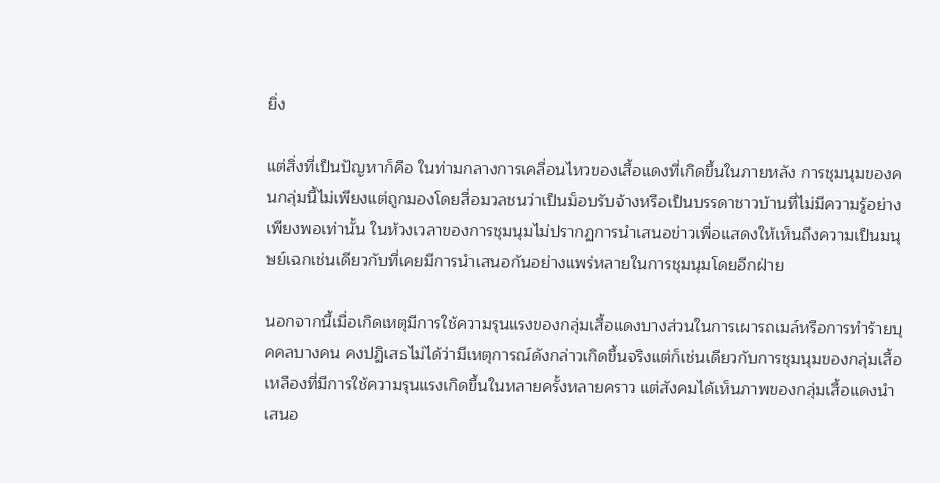ยิ่ง

แต่สิ่งที่เป็นปัญหาก็คือ ในท่ามกลางการเคลื่อนไหวของเสื้อแดงที่เกิดขึ้นในภายหลัง การชุมนุมของคนกลุ่มนี้ไม่เพียงแต่ถูกมองโดยสื่อมวลชนว่าเป็นม็อบรับจ้างหรือเป็นบรรดาชาวบ้านที่ไม่มีความรู้อย่างเพียงพอเท่านั้น ในห้วงเวลาของการชุมนุมไม่ปรากฏการนำเสนอข่าวเพื่อแสดงให้เห็นถึงความเป็นมนุษย์เฉกเช่นเดียวกับที่เคยมีการนำเสนอกันอย่างแพร่หลายในการชุมนุมโดยอีกฝ่าย

นอกจากนี้เมื่อเกิดเหตุมีการใช้ความรุนแรงของกลุ่มเสื้อแดงบางส่วนในการเผารถเมล์หรือการทำร้ายบุคคลบางคน คงปฏิเสธไม่ได้ว่ามีเหตุการณ์ดังกล่าวเกิดขึ้นจริงแต่ก็เช่นเดียวกับการชุมนุมของกลุ่มเสื้อเหลืองที่มีการใช้ความรุนแรงเกิดขึ้นในหลายครั้งหลายคราว แต่สังคมได้เห็นภาพของกลุ่มเสื้อแดงนำเสนอ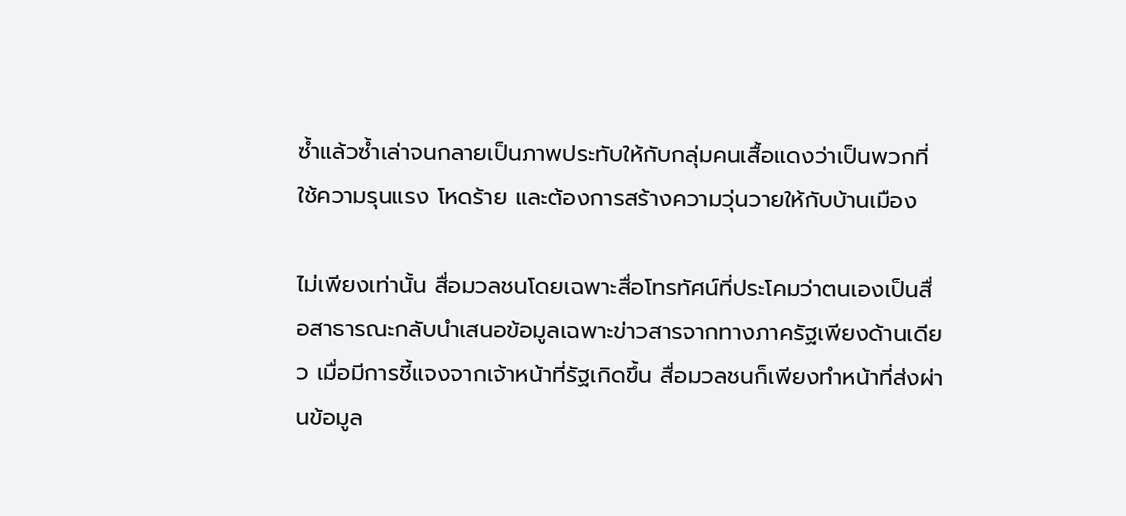ซ้ำแล้วซ้ำเล่าจนกลายเป็นภาพประทับให้กับกลุ่มคนเสื้อแดงว่าเป็นพวกที่ใช้ความรุนแรง โหดร้าย และต้องการสร้างความวุ่นวายให้กับบ้านเมือง

ไม่เพียงเท่านั้น สื่อมวลชนโดยเฉพาะสื่อโทรทัศน์ที่ประโคมว่าตนเองเป็นสื่อสาธารณะกลับนำเสนอข้อมูลเฉพาะข่าวสารจากทางภาครัฐเพียงด้านเดียว เมื่อมีการชี้แจงจากเจ้าหน้าที่รัฐเกิดขึ้น สื่อมวลชนก็เพียงทำหน้าที่ส่งผ่านข้อมูล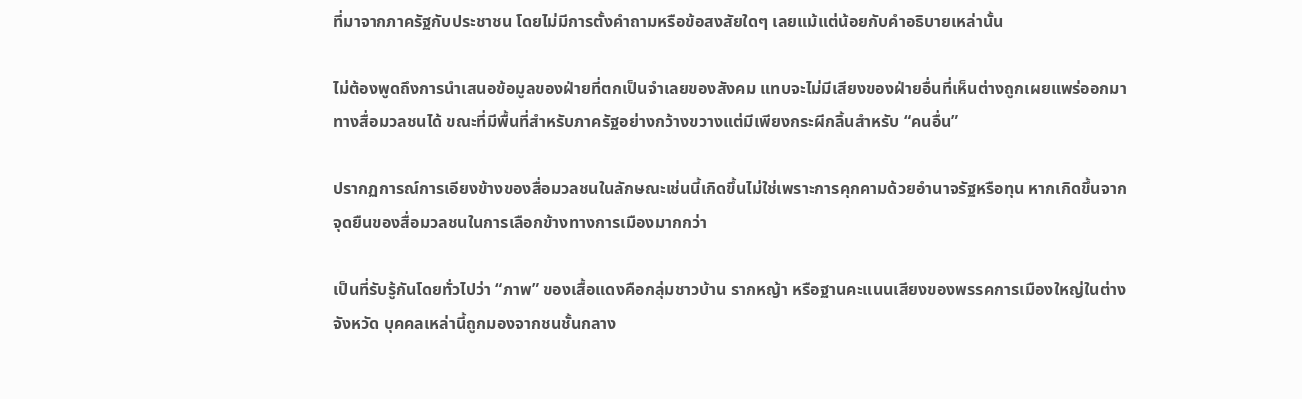ที่มาจากภาครัฐกับประชาชน โดยไม่มีการตั้งคำถามหรือข้อสงสัยใดๆ เลยแม้แต่น้อยกับคำอธิบายเหล่านั้น

ไม่ต้องพูดถึงการนำเสนอข้อมูลของฝ่ายที่ตกเป็นจำเลยของสังคม แทบจะไม่มีเสียงของฝ่ายอื่นที่เห็นต่างถูกเผยแพร่ออกมาทางสื่อมวลชนได้ ขณะที่มีพื้นที่สำหรับภาครัฐอย่างกว้างขวางแต่มีเพียงกระผีกลิ้นสำหรับ “คนอื่น”

ปรากฏการณ์การเอียงข้างของสื่อมวลชนในลักษณะเช่นนี้เกิดขึ้นไม่ใช่เพราะการคุกคามด้วยอำนาจรัฐหรือทุน หากเกิดขึ้นจากจุดยืนของสื่อมวลชนในการเลือกข้างทางการเมืองมากกว่า

เป็นที่รับรู้กันโดยทั่วไปว่า “ภาพ” ของเสื้อแดงคือกลุ่มชาวบ้าน รากหญ้า หรือฐานคะแนนเสียงของพรรคการเมืองใหญ่ในต่างจังหวัด บุคคลเหล่านี้ถูกมองจากชนชั้นกลาง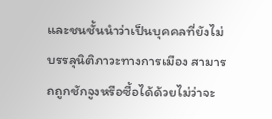และชนชั้นนำว่าเป็นบุคคลที่ยังไม่บรรลุนิติภาวะทางการเมือง สามารถถูกชักจูงหรือซื้อได้ด้วยไม่ว่าจะ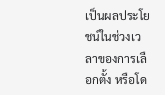เป็นผลประโยชน์ในช่วงเวลาของการเลือกตั้ง หรือโด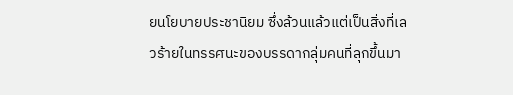ยนโยบายประชานิยม ซึ่งล้วนแล้วแต่เป็นสิ่งที่เลวร้ายในทรรศนะของบรรดากลุ่มคนที่ลุกขึ้นมา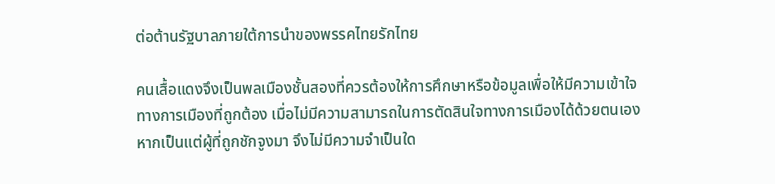ต่อต้านรัฐบาลภายใต้การนำของพรรคไทยรักไทย

คนเสื้อแดงจึงเป็นพลเมืองชั้นสองที่ควรต้องให้การศึกษาหรือข้อมูลเพื่อให้มีความเข้าใจทางการเมืองที่ถูกต้อง เมื่อไม่มีความสามารถในการตัดสินใจทางการเมืองได้ด้วยตนเองหากเป็นแต่ผู้ที่ถูกชักจูงมา จึงไม่มีความจำเป็นใด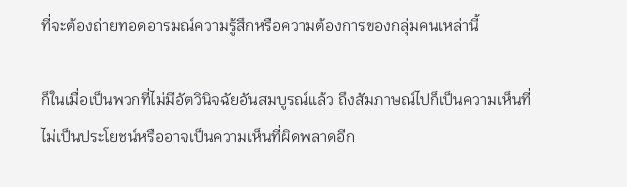ที่จะต้องถ่ายทอดอารมณ์ความรู้สึกหรือความต้องการของกลุ่มคนเหล่านี้

ก็ในเมื่อเป็นพวกที่ไม่มีอัตวินิจฉัยอันสมบูรณ์แล้ว ถึงสัมภาษณ์ไปก็เป็นความเห็นที่ไม่เป็นประโยชน์หรืออาจเป็นความเห็นที่ผิดพลาดอีก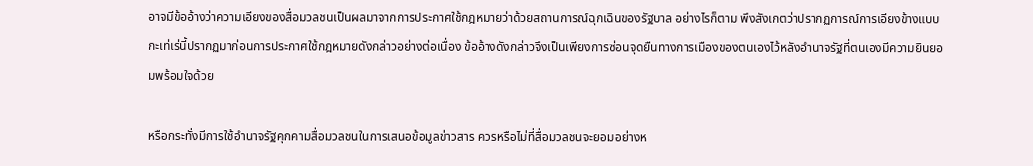อาจมีข้ออ้างว่าความเอียงของสื่อมวลชนเป็นผลมาจากการประกาศใช้กฎหมายว่าด้วยสถานการณ์ฉุกเฉินของรัฐบาล อย่างไรก็ตาม พึงสังเกตว่าปรากฏการณ์การเอียงข้างแบบกะเท่เร่นี้ปรากฏมาก่อนการประกาศใช้กฎหมายดังกล่าวอย่างต่อเนื่อง ข้ออ้างดังกล่าวจึงเป็นเพียงการซ่อนจุดยืนทางการเมืองของตนเองไว้หลังอำนาจรัฐที่ตนเองมีความยินยอมพร้อมใจด้วย

หรือกระทั่งมีการใช้อำนาจรัฐคุกคามสื่อมวลชนในการเสนอข้อมูลข่าวสาร ควรหรือไม่ที่สื่อมวลชนจะยอมอย่างห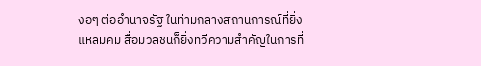งอๆ ต่ออำนาจรัฐ ในท่ามกลางสถานการณ์ที่ยิ่งแหลมคม สื่อมวลชนก็ยิ่งทวีความสำคัญในการที่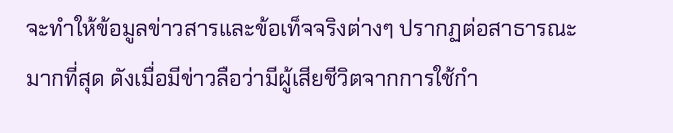จะทำให้ข้อมูลข่าวสารและข้อเท็จจริงต่างๆ ปรากฏต่อสาธารณะมากที่สุด ดังเมื่อมีข่าวลือว่ามีผู้เสียชีวิตจากการใช้กำ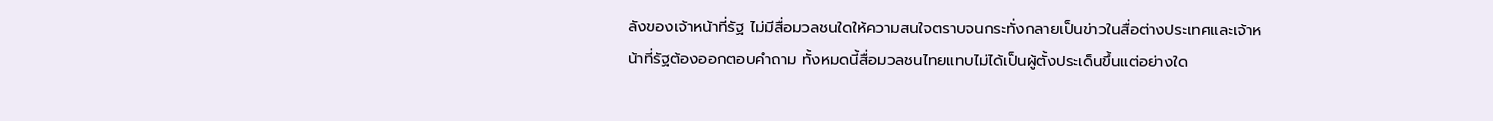ลังของเจ้าหน้าที่รัฐ ไม่มีสื่อมวลชนใดให้ความสนใจตราบจนกระทั่งกลายเป็นข่าวในสื่อต่างประเทศและเจ้าหน้าที่รัฐต้องออกตอบคำถาม ทั้งหมดนี้สื่อมวลชนไทยแทบไม่ได้เป็นผู้ตั้งประเด็นขึ้นแต่อย่างใด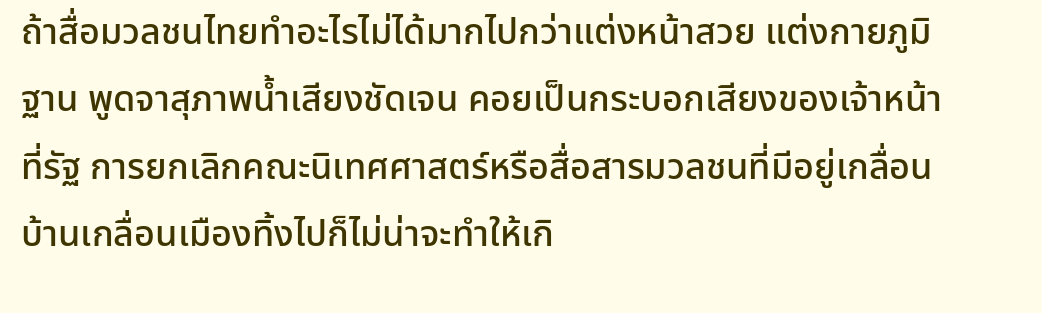ถ้าสื่อมวลชนไทยทำอะไรไม่ได้มากไปกว่าแต่งหน้าสวย แต่งกายภูมิฐาน พูดจาสุภาพน้ำเสียงชัดเจน คอยเป็นกระบอกเสียงของเจ้าหน้าที่รัฐ การยกเลิกคณะนิเทศศาสตร์หรือสื่อสารมวลชนที่มีอยู่เกลื่อนบ้านเกลื่อนเมืองทิ้งไปก็ไม่น่าจะทำให้เกิ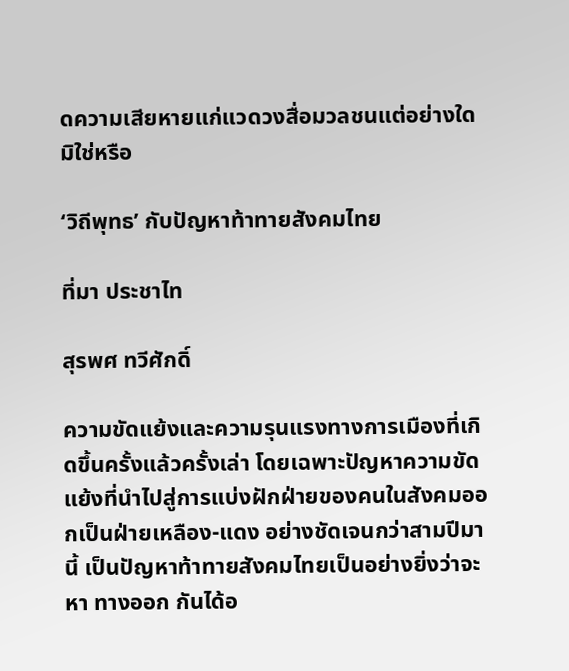ดความเสียหายแก่แวดวงสื่อมวลชนแต่อย่างใดมิใช่หรือ

‘วิถีพุทธ’ กับปัญหาท้าทายสังคมไทย

ที่มา ประชาไท

สุรพศ ทวีศักดิ์

ความขัดแย้งและความรุนแรงทางการเมืองที่เกิดขึ้นครั้งแล้วครั้งเล่า โดยเฉพาะปัญหาความขัดแย้งที่นำไปสู่การแบ่งฝักฝ่ายของคนในสังคมออกเป็นฝ่ายเหลือง-แดง อย่างชัดเจนกว่าสามปีมานี้ เป็นปัญหาท้าทายสังคมไทยเป็นอย่างยิ่งว่าจะหา ทางออก กันได้อ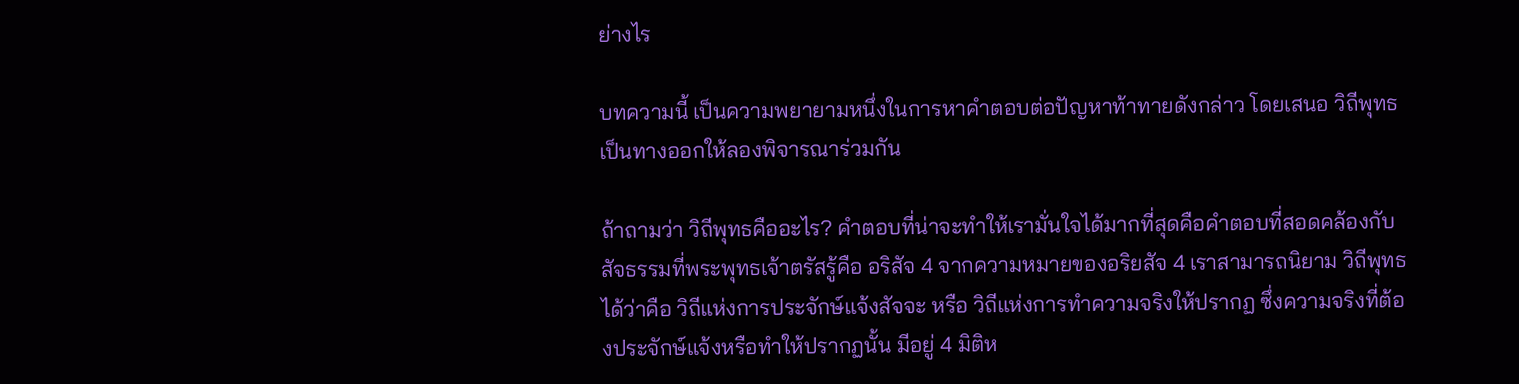ย่างไร

บทความนี้ เป็นความพยายามหนึ่งในการหาคำตอบต่อปัญหาท้าทายดังกล่าว โดยเสนอ วิถีพุทธ เป็นทางออกให้ลองพิจารณาร่วมกัน

ถ้าถามว่า วิถีพุทธคืออะไร? คำตอบที่น่าจะทำให้เรามั่นใจได้มากที่สุดคือคำตอบที่สอดคล้องกับสัจธรรมที่พระพุทธเจ้าตรัสรู้คือ อริสัจ 4 จากความหมายของอริยสัจ 4 เราสามารถนิยาม วิถีพุทธ ได้ว่าคือ วิถีแห่งการประจักษ์แจ้งสัจจะ หรือ วิถีแห่งการทำความจริงให้ปรากฏ ซึ่งความจริงที่ต้องประจักษ์แจ้งหรือทำให้ปรากฏนั้น มีอยู่ 4 มิติห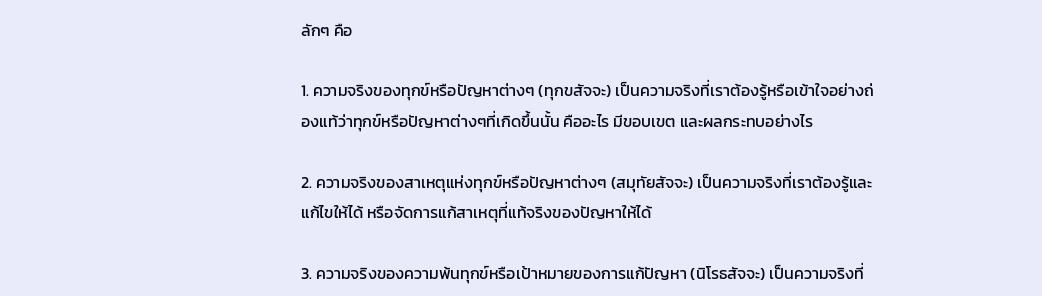ลักๆ คือ

1. ความจริงของทุกข์หรือปัญหาต่างๆ (ทุกขสัจจะ) เป็นความจริงที่เราต้องรู้หรือเข้าใจอย่างถ่องแท้ว่าทุกข์หรือปัญหาต่างๆที่เกิดขึ้นนั้น คืออะไร มีขอบเขต และผลกระทบอย่างไร

2. ความจริงของสาเหตุแห่งทุกข์หรือปัญหาต่างๆ (สมุทัยสัจจะ) เป็นความจริงที่เราต้องรู้และแก้ไขให้ได้ หรือจัดการแก้สาเหตุที่แท้จริงของปัญหาให้ได้

3. ความจริงของความพ้นทุกข์หรือเป้าหมายของการแก้ปัญหา (นิโรธสัจจะ) เป็นความจริงที่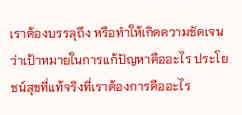เราต้องบรรลุถึง หรือทำให้เกิดความชัดเจนว่าเป้าหมายในการแก้ปัญหาคืออะไร ประโยชน์สุขที่แท้จริงที่เราต้องการคืออะไร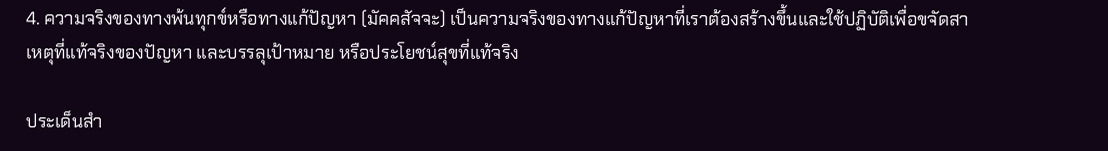4. ความจริงของทางพ้นทุกข์หรือทางแก้ปัญหา (มัคคสัจจะ) เป็นความจริงของทางแก้ปัญหาที่เราต้องสร้างขึ้นและใช้ปฏิบัติเพื่อขจัดสาเหตุที่แท้จริงของปัญหา และบรรลุเป้าหมาย หรือประโยชน์สุขที่แท้จริง

ประเด็นสำ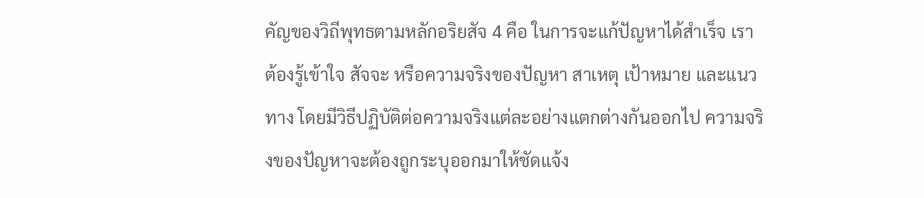คัญของวิถีพุทธตามหลักอริยสัจ 4 คือ ในการจะแก้ปัญหาได้สำเร็จ เราต้องรู้เข้าใจ สัจจะ หรือความจริงของปัญหา สาเหตุ เป้าหมาย และแนวทาง โดยมีวิธีปฏิบัติต่อความจริงแต่ละอย่างแตกต่างกันออกไป ความจริงของปัญหาจะต้องถูกระบุออกมาให้ชัดแจ้ง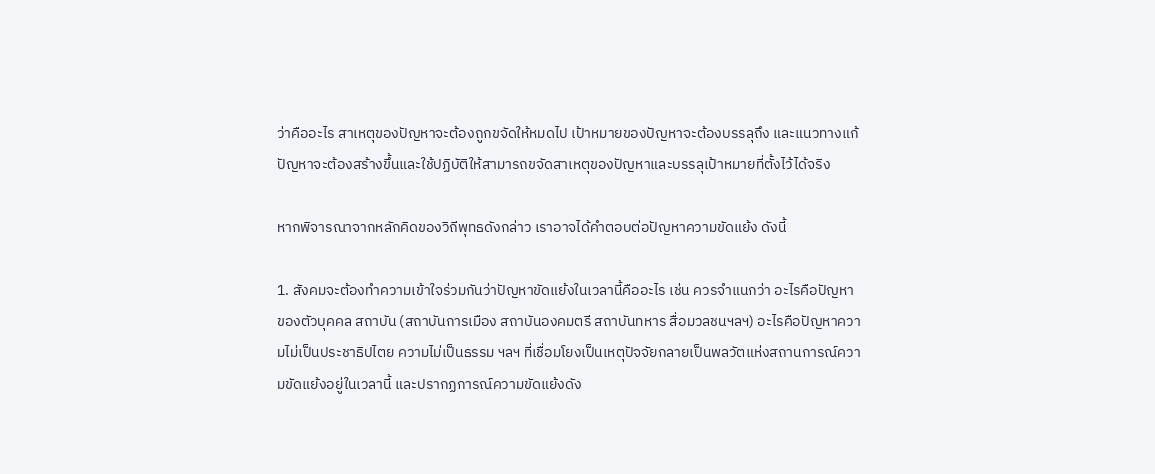ว่าคืออะไร สาเหตุของปัญหาจะต้องถูกขจัดให้หมดไป เป้าหมายของปัญหาจะต้องบรรลุถึง และแนวทางแก้ปัญหาจะต้องสร้างขึ้นและใช้ปฏิบัติให้สามารถขจัดสาเหตุของปัญหาและบรรลุเป้าหมายที่ตั้งไว้ได้จริง

หากพิจารณาจากหลักคิดของวิถีพุทธดังกล่าว เราอาจได้คำตอบต่อปัญหาความขัดแย้ง ดังนี้

1. สังคมจะต้องทำความเข้าใจร่วมกันว่าปัญหาขัดแย้งในเวลานี้คืออะไร เช่น ควรจำแนกว่า อะไรคือปัญหาของตัวบุคคล สถาบัน (สถาบันการเมือง สถาบันองคมตรี สถาบันทหาร สื่อมวลชนฯลฯ) อะไรคือปัญหาความไม่เป็นประชาธิปไตย ความไม่เป็นธรรม ฯลฯ ที่เชื่อมโยงเป็นเหตุปัจจัยกลายเป็นพลวัตแห่งสถานการณ์ความขัดแย้งอยู่ในเวลานี้ และปรากฏการณ์ความขัดแย้งดัง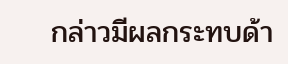กล่าวมีผลกระทบด้า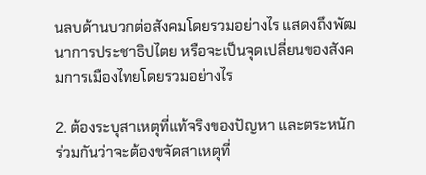นลบด้านบวกต่อสังคมโดยรวมอย่างไร แสดงถึงพัฒนาการประชาธิปไตย หรือจะเป็นจุดเปลี่ยนของสังคมการเมืองไทยโดยรวมอย่างไร

2. ต้องระบุสาเหตุที่แท้จริงของปัญหา และตระหนักร่วมกันว่าจะต้องขจัดสาเหตุที่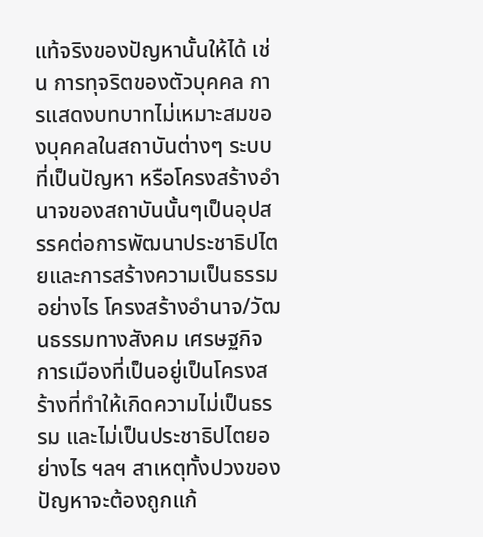แท้จริงของปัญหานั้นให้ได้ เช่น การทุจริตของตัวบุคคล การแสดงบทบาทไม่เหมาะสมของบุคคลในสถาบันต่างๆ ระบบที่เป็นปัญหา หรือโครงสร้างอำนาจของสถาบันนั้นๆเป็นอุปสรรคต่อการพัฒนาประชาธิปไตยและการสร้างความเป็นธรรมอย่างไร โครงสร้างอำนาจ/วัฒนธรรมทางสังคม เศรษฐกิจ การเมืองที่เป็นอยู่เป็นโครงสร้างที่ทำให้เกิดความไม่เป็นธรรม และไม่เป็นประชาธิปไตยอย่างไร ฯลฯ สาเหตุทั้งปวงของปัญหาจะต้องถูกแก้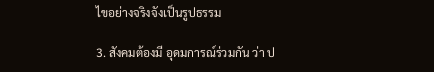ไขอย่างจริงจังเป็นรูปธรรม

3. สังคมต้องมี อุดมการณ์ร่วมกัน ว่า ป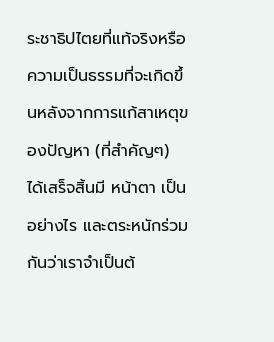ระชาธิปไตยที่แท้จริงหรือความเป็นธรรมที่จะเกิดขึ้นหลังจากการแก้สาเหตุของปัญหา (ที่สำคัญๆ) ได้เสร็จสิ้นมี หน้าตา เป็นอย่างไร และตระหนักร่วมกันว่าเราจำเป็นต้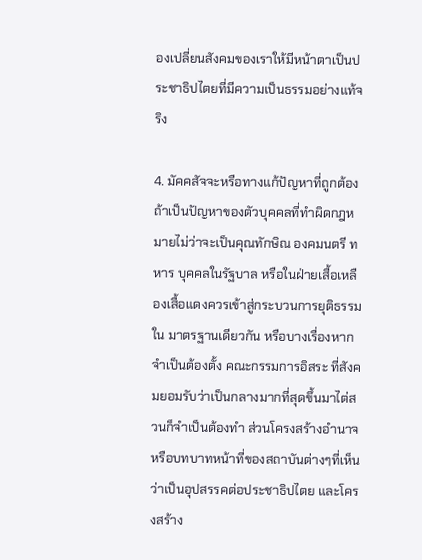องเปลี่ยนสังคมของเราให้มีหน้าตาเป็นประชาธิปไตยที่มีความเป็นธรรมอย่างแท้จริง

4. มัคคสัจจะหรือทางแก้ปัญหาที่ถูกต้อง ถ้าเป็นปัญหาของตัวบุคคลที่ทำผิดกฎหมายไม่ว่าจะเป็นคุณทักษิณ องคมนตรี ทหาร บุคคลในรัฐบาล หรือในฝ่ายเสื้อเหลืองเสื้อแดงควรเข้าสู่กระบวนการยุติธรรมใน มาตรฐานเดียวกัน หรือบางเรื่องหากจำเป็นต้องตั้ง คณะกรรมการอิสระ ที่สังคมยอมรับว่าเป็นกลางมากที่สุดขึ้นมาไต่สวนก็จำเป็นต้องทำ ส่วนโครงสร้างอำนาจหรือบทบาทหน้าที่ของสถาบันต่างๆที่เห็นว่าเป็นอุปสรรคต่อประชาธิปไตย และโครงสร้าง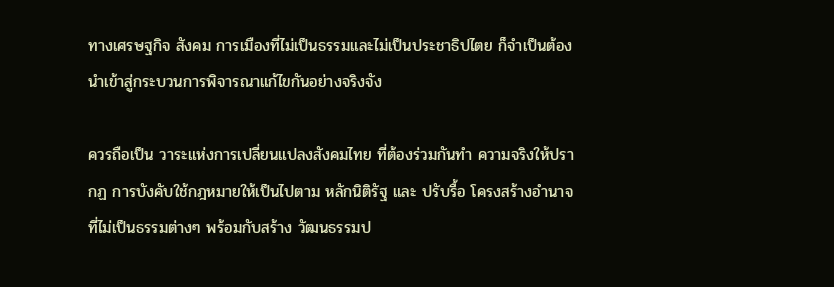ทางเศรษฐกิจ สังคม การเมืองที่ไม่เป็นธรรมและไม่เป็นประชาธิปไตย ก็จำเป็นต้องนำเข้าสู่กระบวนการพิจารณาแก้ไขกันอย่างจริงจัง

ควรถือเป็น วาระแห่งการเปลี่ยนแปลงสังคมไทย ที่ต้องร่วมกันทำ ความจริงให้ปรากฏ การบังคับใช้กฎหมายให้เป็นไปตาม หลักนิติรัฐ และ ปรับรื้อ โครงสร้างอำนาจที่ไม่เป็นธรรมต่างๆ พร้อมกับสร้าง วัฒนธรรมป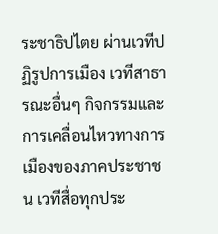ระชาธิปไตย ผ่านเวทีปฏิรูปการเมือง เวทีสาธารณะอื่นๆ กิจกรรมและการเคลื่อนไหวทางการเมืองของภาคประชาชน เวทีสื่อทุกประ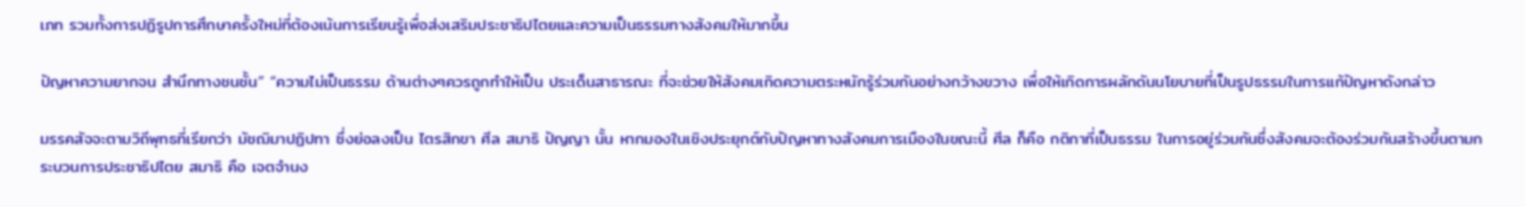เภท รวมทั้งการปฏิรูปการศึกษาครั้งใหม่ที่ต้องเน้นการเรียนรู้เพื่อส่งเสริมประชาธิปไตยและความเป็นธรรมทางสังคมให้มากขึ้น

ปัญหาความยากจน สำนึกทางชนชั้น” “ความไม่เป็นธรรม ด้านต่างๆควรถูกทำให้เป็น ประเด็นสาธารณะ ที่จะช่วยให้สังคมเกิดความตระหนักรู้ร่วมกันอย่างกว้างขวาง เพื่อให้เกิดการผลักดันนโยบายที่เป็นรูปธรรมในการแก้ปัญหาดังกล่าว

มรรคสัจจะตามวิถีพุทธที่เรียกว่า มัชฌิมาปฏิปทา ซึ่งย่อลงเป็น ไตรสิกขา ศีล สมาธิ ปัญญา นั้น หากมองในเชิงประยุกต์กับปัญหาทางสังคมการเมืองในขณะนี้ ศีล ก็คือ กติกาที่เป็นธรรม ในการอยู่ร่วมกันซึ่งสังคมจะต้องร่วมกันสร้างขึ้นตามกระบวนการประชาธิปไตย สมาธิ คือ เจตจำนง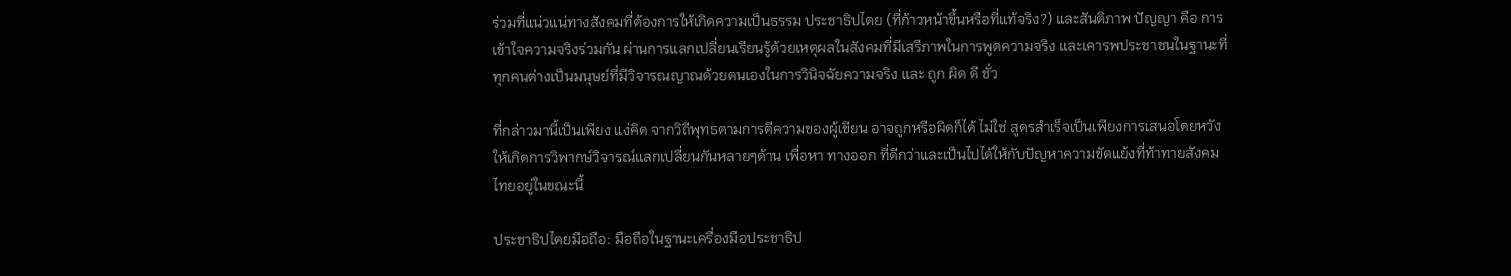ร่วมที่แน่วแน่ทางสังคมที่ต้องการให้เกิดความเป็นธรรม ประชาธิปไตย (ที่ก้าวหน้าขึ้นหรือที่แท้จริง?) และสันติภาพ ปัญญา คือ การเข้าใจความจริงร่วมกัน ผ่านการแลกเปลี่ยนเรียนรู้ด้วยเหตุผลในสังคมที่มีเสรีภาพในการพูดความจริง และเคารพประชาชนในฐานะที่ทุกคนต่างเป็นมนุษย์ที่มีวิจารณญาณด้วยตนเองในการวินิจฉัยความจริง และ ถูก ผิด ดี ชั่ว

ที่กล่าวมานี้เป็นเพียง แง่คิด จากวิถีพุทธตามการตีความของผู้เขียน อาจถูกหรือผิดก็ได้ ไม่ใช่ สูตรสำเร็จเป็นเพียงการเสนอโดยหวังให้เกิดการวิพากษ์วิจารณ์แลกเปลี่ยนกันหลายๆด้าน เพื่อหา ทางออก ที่ดีกว่าและเป็นไปได้ให้กับปัญหาความขัดแย้งที่ท้าทายสังคมไทยอยู่ในขณะนี้

ประชาธิปไตยมือถือ: มือถือในฐานะเครื่องมือประชาธิป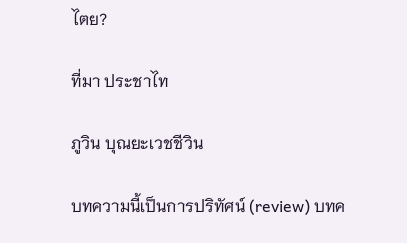ไตย?

ที่มา ประชาไท

ภูวิน บุณยะเวชชีวิน

บทความนี้เป็นการปริทัศน์ (review) บทค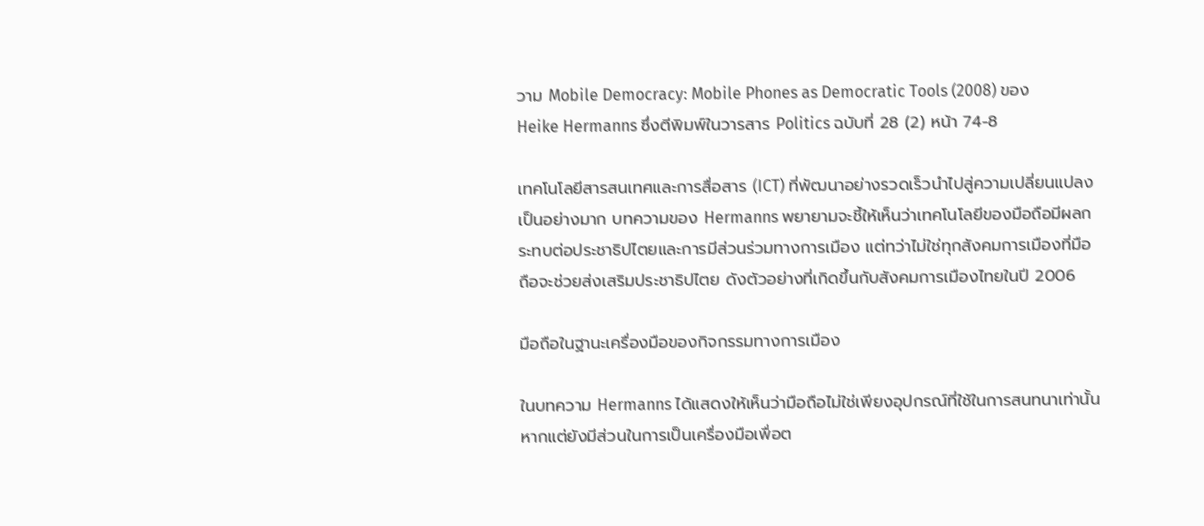วาม Mobile Democracy: Mobile Phones as Democratic Tools (2008) ของ Heike Hermanns ซึ่งตีพิมพ์ในวารสาร Politics ฉบับที่ 28 (2) หน้า 74-8

เทคโนโลยีสารสนเทศและการสื่อสาร (ICT) ที่พัฒนาอย่างรวดเร็วนำไปสู่ความเปลี่ยนแปลงเป็นอย่างมาก บทความของ Hermanns พยายามจะชี้ให้เห็นว่าเทคโนโลยีของมือถือมีผลกระทบต่อประชาธิปไตยและการมีส่วนร่วมทางการเมือง แต่ทว่าไม่ใช่ทุกสังคมการเมืองที่มือถือจะช่วยส่งเสริมประชาธิปไตย ดังตัวอย่างที่เกิดขึ้นกับสังคมการเมืองไทยในปี 2006

มือถือในฐานะเครื่องมือของกิจกรรมทางการเมือง

ในบทความ Hermanns ได้แสดงให้เห็นว่ามือถือไม่ใช่เพียงอุปกรณ์ที่ใช้ในการสนทนาเท่านั้น หากแต่ยังมีส่วนในการเป็นเครื่องมือเพื่อต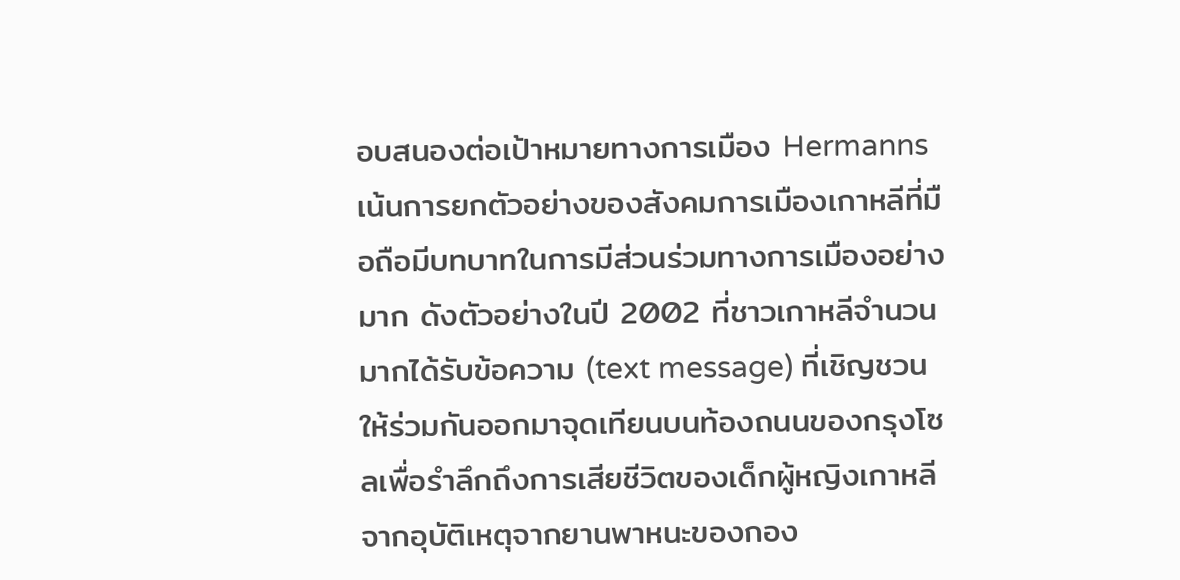อบสนองต่อเป้าหมายทางการเมือง Hermanns เน้นการยกตัวอย่างของสังคมการเมืองเกาหลีที่มือถือมีบทบาทในการมีส่วนร่วมทางการเมืองอย่างมาก ดังตัวอย่างในปี 2002 ที่ชาวเกาหลีจำนวนมากได้รับข้อความ (text message) ที่เชิญชวนให้ร่วมกันออกมาจุดเทียนบนท้องถนนของกรุงโซลเพื่อรำลึกถึงการเสียชีวิตของเด็กผู้หญิงเกาหลีจากอุบัติเหตุจากยานพาหนะของกอง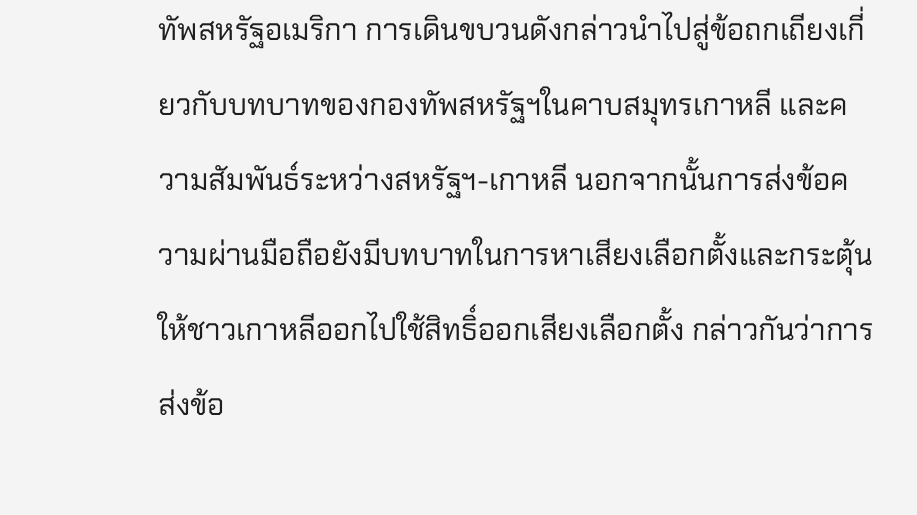ทัพสหรัฐอเมริกา การเดินขบวนดังกล่าวนำไปสู่ข้อถกเถียงเกี่ยวกับบทบาทของกองทัพสหรัฐฯในคาบสมุทรเกาหลี และความสัมพันธ์ระหว่างสหรัฐฯ-เกาหลี นอกจากนั้นการส่งข้อความผ่านมือถือยังมีบทบาทในการหาเสียงเลือกตั้งและกระตุ้นให้ชาวเกาหลีออกไปใช้สิทธิ์ออกเสียงเลือกตั้ง กล่าวกันว่าการส่งข้อ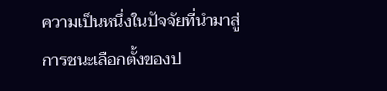ความเป็นหนึ่งในปัจจัยที่นำมาสู่การชนะเลือกตั้งของป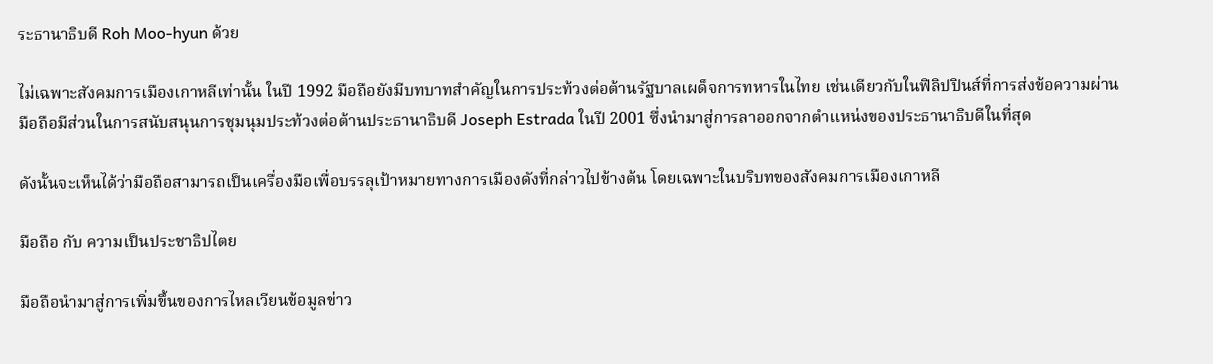ระธานาธิบดี Roh Moo-hyun ด้วย

ไม่เฉพาะสังคมการเมืองเกาหลีเท่านั้น ในปี 1992 มือถือยังมีบทบาทสำคัญในการประท้วงต่อต้านรัฐบาลเผด็จการทหารในไทย เช่นเดียวกับในฟิลิปปินส์ที่การส่งข้อความผ่านมือถือมีส่วนในการสนับสนุนการชุมนุมประท้วงต่อต้านประธานาธิบดี Joseph Estrada ในปี 2001 ซึ่งนำมาสู่การลาออกจากตำแหน่งของประธานาธิบดีในที่สุด

ดังนั้นจะเห็นได้ว่ามือถือสามารถเป็นเครื่องมือเพื่อบรรลุเป้าหมายทางการเมืองดังที่กล่าวไปข้างต้น โดยเฉพาะในบริบทของสังคมการเมืองเกาหลี

มือถือ กับ ความเป็นประชาธิปไตย

มือถือนำมาสู่การเพิ่มขึ้นของการไหลเวียนข้อมูลข่าว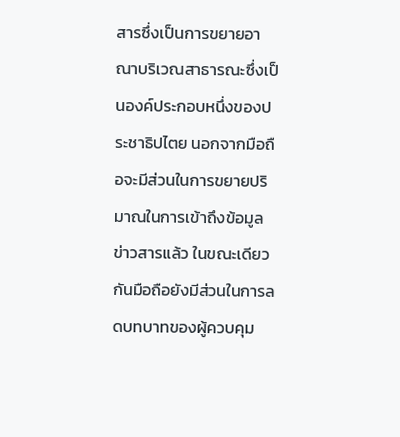สารซึ่งเป็นการขยายอาณาบริเวณสาธารณะซึ่งเป็นองค์ประกอบหนึ่งของประชาธิปไตย นอกจากมือถือจะมีส่วนในการขยายปริมาณในการเข้าถึงข้อมูลข่าวสารแล้ว ในขณะเดียวกันมือถือยังมีส่วนในการลดบทบาทของผู้ควบคุม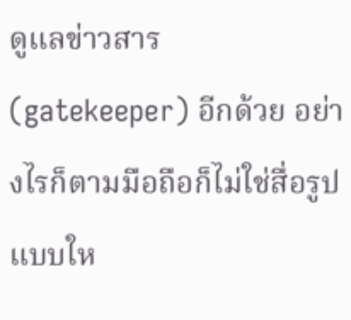ดูแลข่าวสาร (gatekeeper) อีกด้วย อย่างไรก็ตามมือถือก็ไม่ใช่สื่อรูปแบบให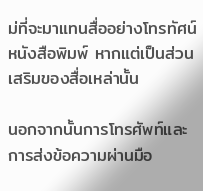ม่ที่จะมาแทนสื่ออย่างโทรทัศน์ หนังสือพิมพ์ หากแต่เป็นส่วนเสริมของสื่อเหล่านั้น

นอกจากนั้นการโทรศัพท์และการส่งข้อความผ่านมือ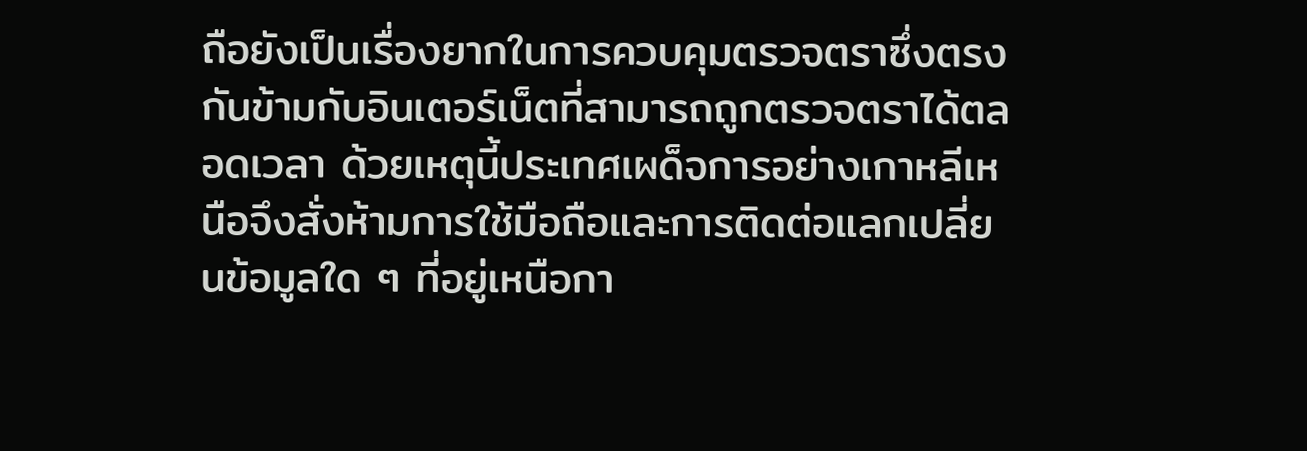ถือยังเป็นเรื่องยากในการควบคุมตรวจตราซึ่งตรงกันข้ามกับอินเตอร์เน็ตที่สามารถถูกตรวจตราได้ตลอดเวลา ด้วยเหตุนี้ประเทศเผด็จการอย่างเกาหลีเหนือจึงสั่งห้ามการใช้มือถือและการติดต่อแลกเปลี่ยนข้อมูลใด ๆ ที่อยู่เหนือกา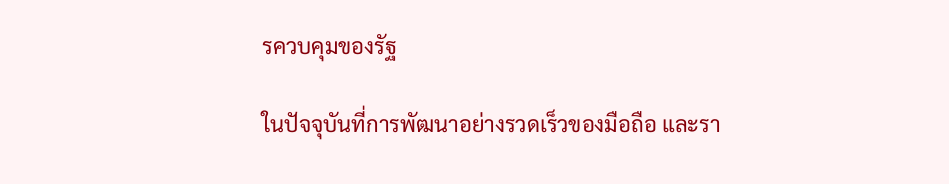รควบคุมของรัฐ

ในปัจจุบันที่การพัฒนาอย่างรวดเร็วของมือถือ และรา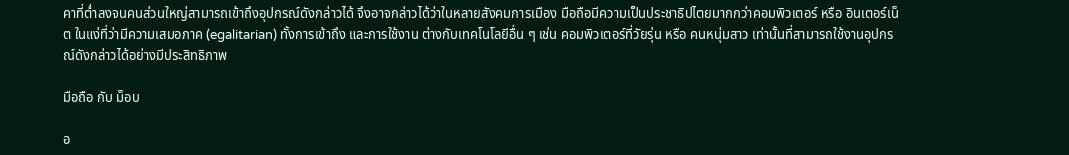คาที่ต่ำลงจนคนส่วนใหญ่สามารถเข้าถึงอุปกรณ์ดังกล่าวได้ จึงอาจกล่าวได้ว่าในหลายสังคมการเมือง มือถือมีความเป็นประชาธิปไตยมากกว่าคอมพิวเตอร์ หรือ อินเตอร์เน็ต ในแง่ที่ว่ามีความเสมอภาค (egalitarian) ทั้งการเข้าถึง และการใช้งาน ต่างกับเทคโนโลยีอื่น ๆ เช่น คอมพิวเตอร์ที่วัยรุ่น หรือ คนหนุ่มสาว เท่านั้นที่สามารถใช้งานอุปกรณ์ดังกล่าวได้อย่างมีประสิทธิภาพ

มือถือ กับ ม็อบ

อ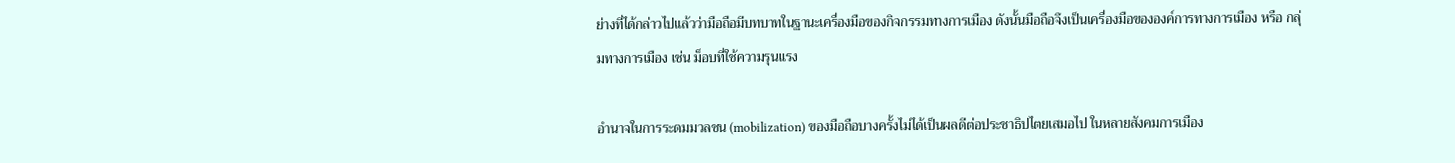ย่างที่ได้กล่าวไปแล้วว่ามือถือมีบทบาทในฐานะเครื่องมือของกิจกรรมทางการเมือง ดังนั้นมือถือจึงเป็นเครื่องมือขององค์การทางการเมือง หรือ กลุ่มทางการเมือง เช่น ม็อบที่ใช้ความรุนแรง

อำนาจในการระดมมวลชน (mobilization) ของมือถือบางครั้งไม่ได้เป็นผลดีต่อประชาธิปไตยเสมอไป ในหลายสังคมการเมือง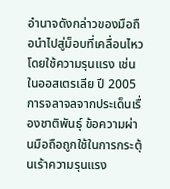อำนาจดังกล่าวของมือถือนำไปสู่ม็อบที่เคลื่อนไหวโดยใช้ความรุนแรง เช่น ในออสเตรเลีย ปี 2005 การจลาจลจากประเด็นเรื่องชาติพันธุ์ ข้อความผ่านมือถือถูกใช้ในการกระตุ้นเร้าความรุนแรง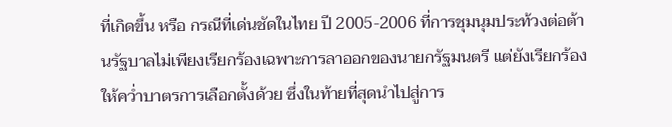ที่เกิดขึ้น หรือ กรณีที่เด่นชัดในไทย ปี 2005-2006 ที่การชุมนุมประท้วงต่อต้านรัฐบาลไม่เพียงเรียกร้องเฉพาะการลาออกของนายกรัฐมนตรี แต่ยังเรียกร้องให้คว่ำบาตรการเลือกตั้งด้วย ซึ่งในท้ายที่สุดนำไปสู่การ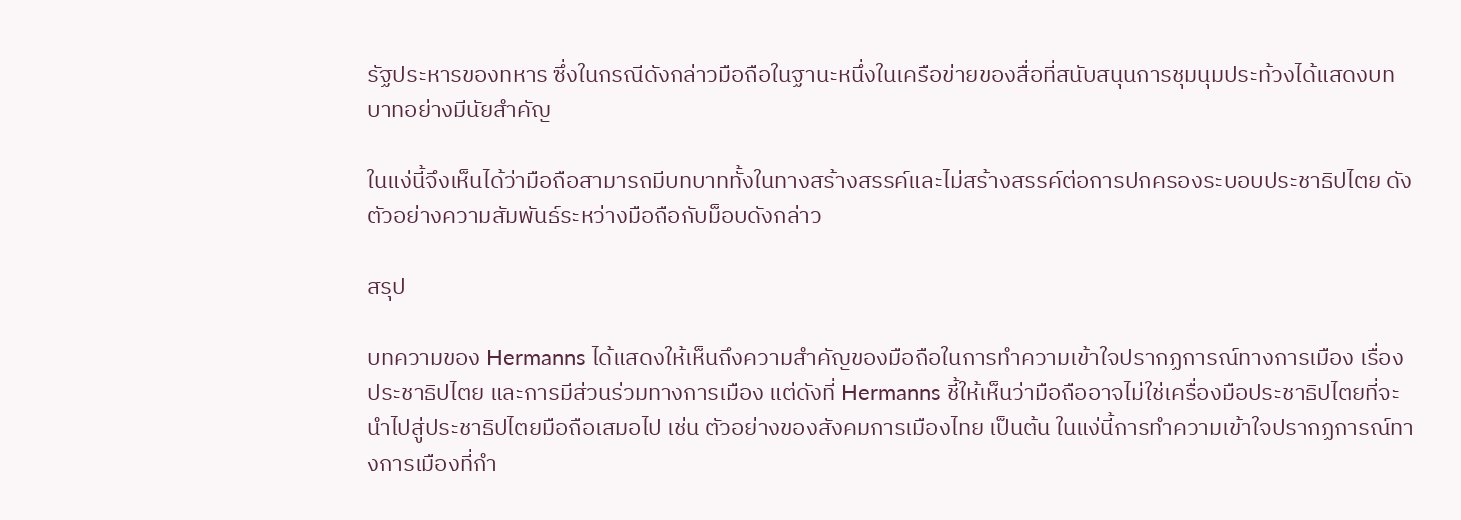รัฐประหารของทหาร ซึ่งในกรณีดังกล่าวมือถือในฐานะหนึ่งในเครือข่ายของสื่อที่สนับสนุนการชุมนุมประท้วงได้แสดงบทบาทอย่างมีนัยสำคัญ

ในแง่นี้จึงเห็นได้ว่ามือถือสามารถมีบทบาททั้งในทางสร้างสรรค์และไม่สร้างสรรค์ต่อการปกครองระบอบประชาธิปไตย ดังตัวอย่างความสัมพันธ์ระหว่างมือถือกับม็อบดังกล่าว

สรุป

บทความของ Hermanns ได้แสดงให้เห็นถึงความสำคัญของมือถือในการทำความเข้าใจปรากฏการณ์ทางการเมือง เรื่อง ประชาธิปไตย และการมีส่วนร่วมทางการเมือง แต่ดังที่ Hermanns ชี้ให้เห็นว่ามือถืออาจไม่ใช่เครื่องมือประชาธิปไตยที่จะนำไปสู่ประชาธิปไตยมือถือเสมอไป เช่น ตัวอย่างของสังคมการเมืองไทย เป็นต้น ในแง่นี้การทำความเข้าใจปรากฏการณ์ทางการเมืองที่กำ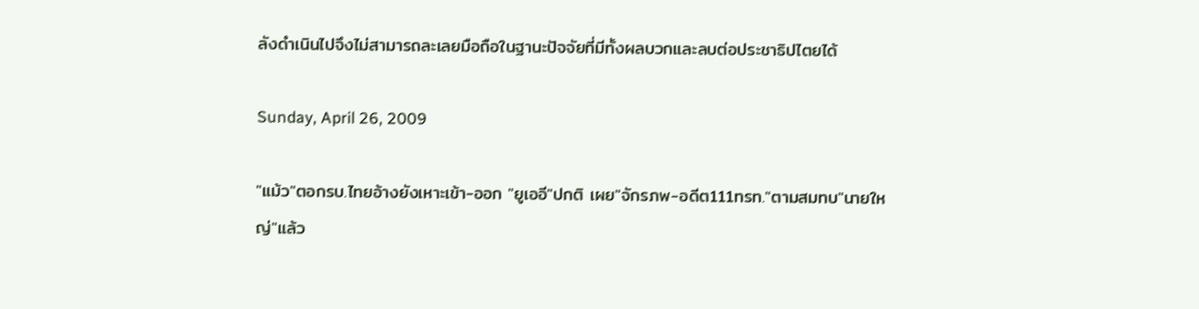ลังดำเนินไปจึงไม่สามารถละเลยมือถือในฐานะปัจจัยที่มีทั้งผลบวกและลบต่อประชาธิปไตยได้

Sunday, April 26, 2009

"แม้ว"ตอกรบ.ไทยอ้างยังเหาะเข้า-ออก "ยูเออี"ปกติ เผย"จักรภพ-อดีต111ทรท."ตามสมทบ"นายใหญ่"แล้ว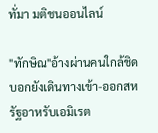ทั่มา มติชนออนไลน์

"ทักษิณ"อ้างผ่านคนใกล้ชิดบอกยังเดินทางเข้า-ออกสหรัฐอาหรับเอมิเรต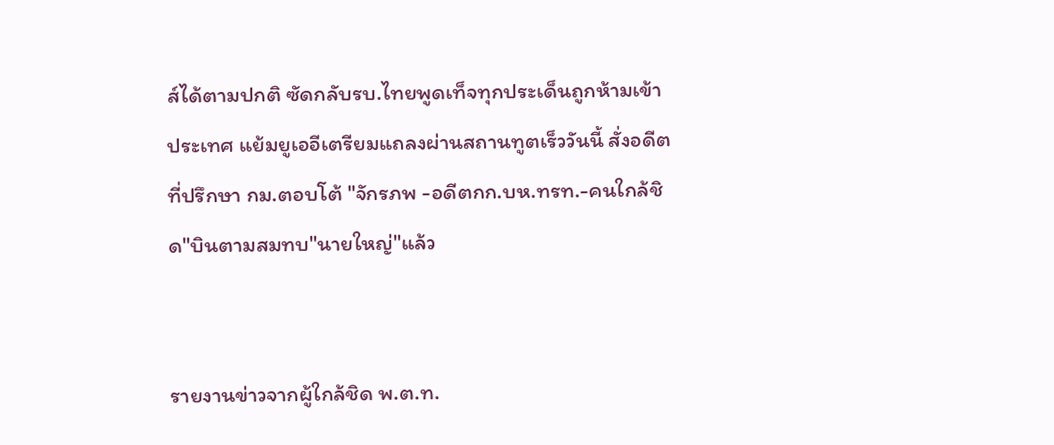ส์ได้ตามปกติ ซัดกลับรบ.ไทยพูดเท็จทุกประเด็นถูกห้ามเข้าประเทศ แย้มยูเออีเตรียมแถลงผ่านสถานทูตเร็ววันนี้ สั่งอดีตที่ปรึกษา กม.ตอบโต้ "จักรภพ -อดีตกก.บห.ทรท.-คนใกล้ชิด"บินตามสมทบ"นายใหญ่"แล้ว


รายงานข่าวจากผู้ใกล้ชิด พ.ต.ท.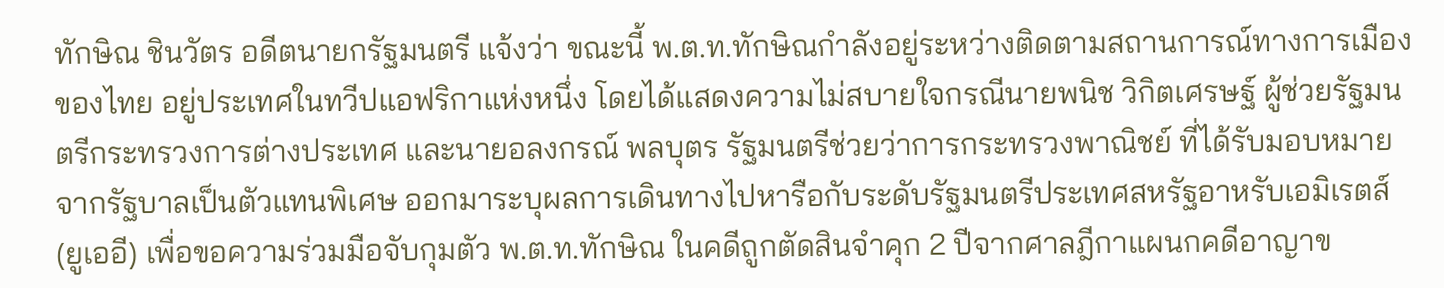ทักษิณ ชินวัตร อดีตนายกรัฐมนตรี แจ้งว่า ขณะนี้ พ.ต.ท.ทักษิณกำลังอยู่ระหว่างติดตามสถานการณ์ทางการเมืองของไทย อยู่ประเทศในทวีปแอฟริกาแห่งหนึ่ง โดยได้แสดงความไม่สบายใจกรณีนายพนิช วิกิตเศรษฐ์ ผู้ช่วยรัฐมนตรีกระทรวงการต่างประเทศ และนายอลงกรณ์ พลบุตร รัฐมนตรีช่วยว่าการกระทรวงพาณิชย์ ที่ได้รับมอบหมายจากรัฐบาลเป็นตัวแทนพิเศษ ออกมาระบุผลการเดินทางไปหารือกับระดับรัฐมนตรีประเทศสหรัฐอาหรับเอมิเรตส์ (ยูเออี) เพื่อขอความร่วมมือจับกุมตัว พ.ต.ท.ทักษิณ ในคดีถูกตัดสินจำคุก 2 ปีจากศาลฎีกาแผนกคดีอาญาข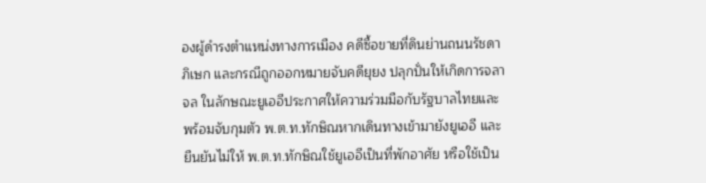องผู้ดำรงตำแหน่งทางการเมือง คดีซื้อขายที่ดินย่านถนนรัชดาภิเษก และกรณีถูกออกหมายจับคดียุยง ปลุกปั่นให้เกิดการจลาจล ในลักษณะยูเออีประกาศให้ความร่วมมือกับรัฐบาลไทยและพร้อมจับกุมตัว พ.ต.ท.ทักษิณหากเดินทางเข้ามายังยูเออี และยืนยันไม่ให้ พ.ต.ท.ทักษิณใช้ยูเออีเป็นที่พักอาศัย หรือใช้เป็น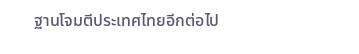ฐานโจมตีประเทศไทยอีกต่อไป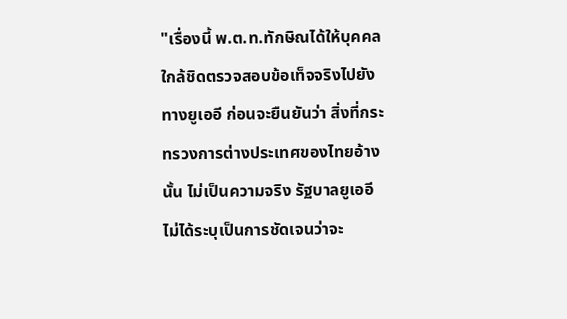"เรื่องนี้ พ.ต.ท.ทักษิณได้ให้บุคคลใกล้ชิดตรวจสอบข้อเท็จจริงไปยังทางยูเออี ก่อนจะยืนยันว่า สิ่งที่กระทรวงการต่างประเทศของไทยอ้างนั้น ไม่เป็นความจริง รัฐบาลยูเออีไม่ได้ระบุเป็นการชัดเจนว่าจะ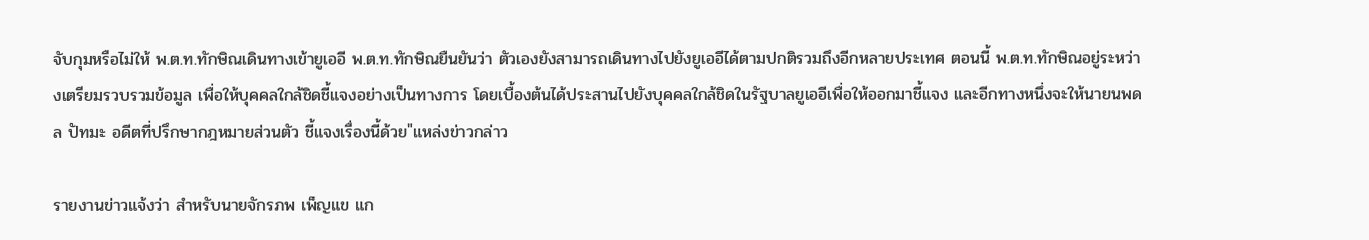จับกุมหรือไม่ให้ พ.ต.ท.ทักษิณเดินทางเข้ายูเออี พ.ต.ท.ทักษิณยืนยันว่า ตัวเองยังสามารถเดินทางไปยังยูเออีได้ตามปกติรวมถึงอีกหลายประเทศ ตอนนี้ พ.ต.ท.ทักษิณอยู่ระหว่างเตรียมรวบรวมข้อมูล เพื่อให้บุคคลใกล้ชิดชี้แจงอย่างเป็นทางการ โดยเบื้องต้นได้ประสานไปยังบุคคลใกล้ชิดในรัฐบาลยูเออีเพื่อให้ออกมาชี้แจง และอีกทางหนึ่งจะให้นายนพดล ปัทมะ อดีตที่ปรึกษากฎหมายส่วนตัว ชี้แจงเรื่องนี้ด้วย"แหล่งข่าวกล่าว

รายงานข่าวแจ้งว่า สำหรับนายจักรภพ เพ็ญแข แก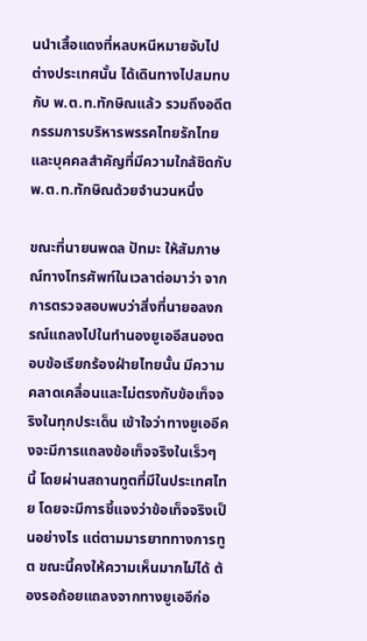นนำเสื้อแดงที่หลบหนีหมายจับไปต่างประเทศนั้น ได้เดินทางไปสมทบกับ พ.ต.ท.ทักษิณแล้ว รวมถึงอดีตกรรมการบริหารพรรคไทยรักไทยและบุคคลสำคัญที่มีความใกล้ชิดกับ พ.ต.ท.ทักษิณด้วยจำนวนหนึ่ง

ขณะที่นายนพดล ปัทมะ ให้สัมภาษณ์ทางโทรศัพท์ในเวลาต่อมาว่า จากการตรวจสอบพบว่าสิ่งที่นายอลงกรณ์แถลงไปในทำนองยูเออีสนองตอบข้อเรียกร้องฝ่ายไทยนั้น มีความคลาดเคลื่อนและไม่ตรงกับข้อเท็จจริงในทุกประเด็น เข้าใจว่าทางยูเออีคงจะมีการแถลงข้อเท็จจริงในเร็วๆ นี้ โดยผ่านสถานทูตที่มีในประเทศไทย โดยจะมีการชี้แจงว่าข้อเท็จจริงเป็นอย่างไร แต่ตามมารยาททางการทูต ขณะนี้คงให้ความเห็นมากไม่ได้ ต้องรอถ้อยแถลงจากทางยูเออีก่อ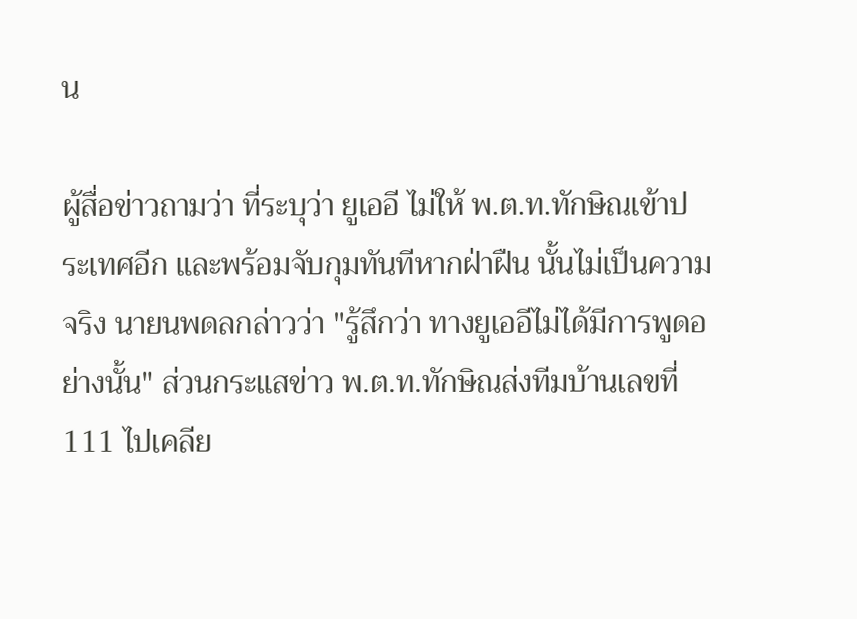น

ผู้สื่อข่าวถามว่า ที่ระบุว่า ยูเออี ไม่ให้ พ.ต.ท.ทักษิณเข้าประเทศอีก และพร้อมจับกุมทันทีหากฝ่าฝืน นั้นไม่เป็นความจริง นายนพดลกล่าวว่า "รู้สึกว่า ทางยูเออีไม่ได้มีการพูดอย่างนั้น" ส่วนกระแสข่าว พ.ต.ท.ทักษิณส่งทีมบ้านเลขที่ 111 ไปเคลีย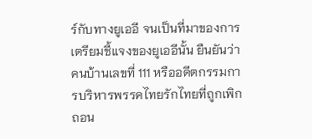ร์กับทางยูเออี จนเป็นที่มาของการเตรียมชี้แจงของยูเออีนั้น ยืนยันว่า คนบ้านเลขที่ 111 หรืออดีตกรรมการบริหารพรรคไทยรักไทยที่ถูกเพิกถอน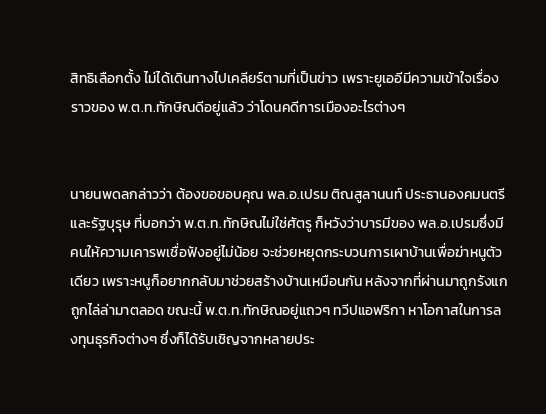สิทธิเลือกตั้ง ไม่ได้เดินทางไปเคลียร์ตามที่เป็นข่าว เพราะยูเออีมีความเข้าใจเรื่องราวของ พ.ต.ท.ทักษิณดีอยู่แล้ว ว่าโดนคดีการเมืองอะไรต่างๆ


นายนพดลกล่าวว่า ต้องขอขอบคุณ พล.อ.เปรม ติณสูลานนท์ ประธานองคมนตรีและรัฐบุรุษ ที่บอกว่า พ.ต.ท.ทักษิณไม่ใช่ศัตรู ก็หวังว่าบารมีของ พล.อ.เปรมซึ่งมีคนให้ความเคารพเชื่อฟังอยู่ไม่น้อย จะช่วยหยุดกระบวนการเผาบ้านเพื่อฆ่าหนูตัวเดียว เพราะหนูก็อยากกลับมาช่วยสร้างบ้านเหมือนกัน หลังจากที่ผ่านมาถูกรังแกถูกไล่ล่ามาตลอด ขณะนี้ พ.ต.ท.ทักษิณอยู่แถวๆ ทวีปแอฟริกา หาโอกาสในการลงทุนธุรกิจต่างๆ ซึ่งก็ได้รับเชิญจากหลายประ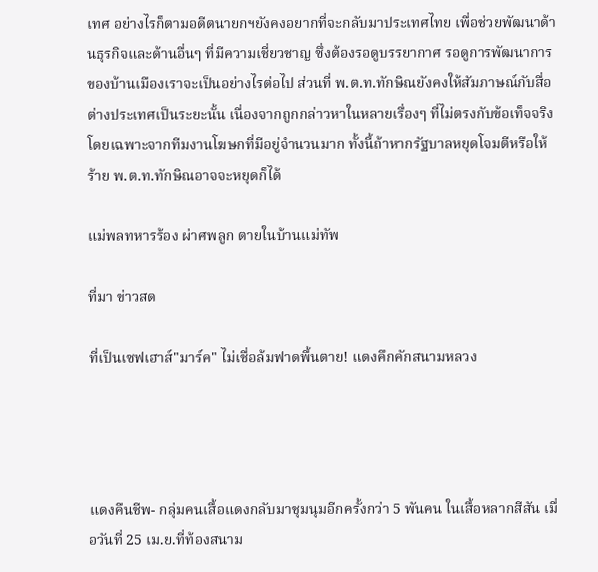เทศ อย่างไรก็ตามอดีตนายกฯยังคงอยากที่จะกลับมาประเทศไทย เพื่อช่วยพัฒนาด้านธุรกิจและด้านอื่นๆ ที่มีความเชี่ยวชาญ ซึ่งต้องรอดูบรรยากาศ รอดูการพัฒนาการของบ้านเมืองเราจะเป็นอย่างไรต่อไป ส่วนที่ พ.ต.ท.ทักษิณยังคงให้สัมภาษณ์กับสื่อต่างประเทศเป็นระยะนั้น เนื่องจากถูกกล่าวหาในหลายเรื่องๆ ที่ไม่ตรงกับข้อเท็จจริง โดยเฉพาะจากทีมงานโฆษกที่มีอยู่จำนวนมาก ทั้งนี้ถ้าหากรัฐบาลหยุดโจมตีหรือให้ร้าย พ.ต.ท.ทักษิณอาจจะหยุดก็ได้

แม่พลทหารร้อง ผ่าศพลูก ตายในบ้านแม่ทัพ

ที่มา ข่าวสด

ที่เป็นเซฟเฮาส์"มาร์ค" ไม่เชื่อล้มฟาดพื้นตาย! แดงคึกคักสนามหลวง




แดงคืนชีพ- กลุ่มคนเสื้อแดงกลับมาชุมนุมอีกครั้งกว่า 5 พันคน ในเสื้อหลากสีสัน เมื่อวันที่ 25 เม.ย.ที่ท้องสนาม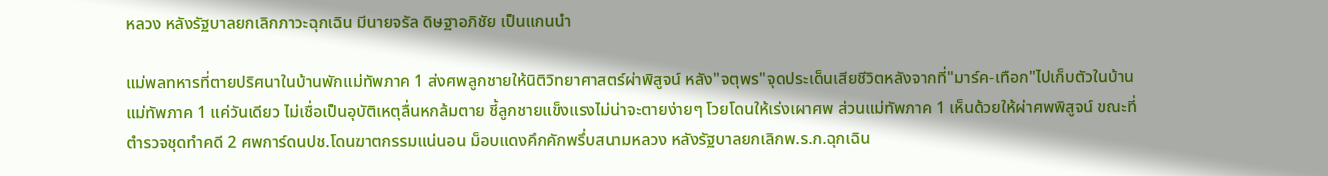หลวง หลังรัฐบาลยกเลิกภาวะฉุกเฉิน มีนายจรัล ดิษฐาอภิชัย เป็นแกนนำ

แม่พลทหารที่ตายปริศนาในบ้านพักแม่ทัพภาค 1 ส่งศพลูกชายให้นิติวิทยาศาสตร์ผ่าพิสูจน์ หลัง"จตุพร"จุดประเด็นเสียชีวิตหลังจากที่"มาร์ค-เทือก"ไปเก็บตัวในบ้านแม่ทัพภาค 1 แค่วันเดียว ไม่เชื่อเป็นอุบัติเหตุลื่นหกล้มตาย ชี้ลูกชายแข็งแรงไม่น่าจะตายง่ายๆ โวยโดนให้เร่งเผาศพ ส่วนแม่ทัพภาค 1 เห็นด้วยให้ผ่าศพพิสูจน์ ขณะที่ตำรวจชุดทำคดี 2 ศพการ์ดนปช.โดนฆาตกรรมแน่นอน ม็อบแดงคึกคักพรึ่บสนามหลวง หลังรัฐบาลยกเลิกพ.ร.ก.ฉุกเฉิน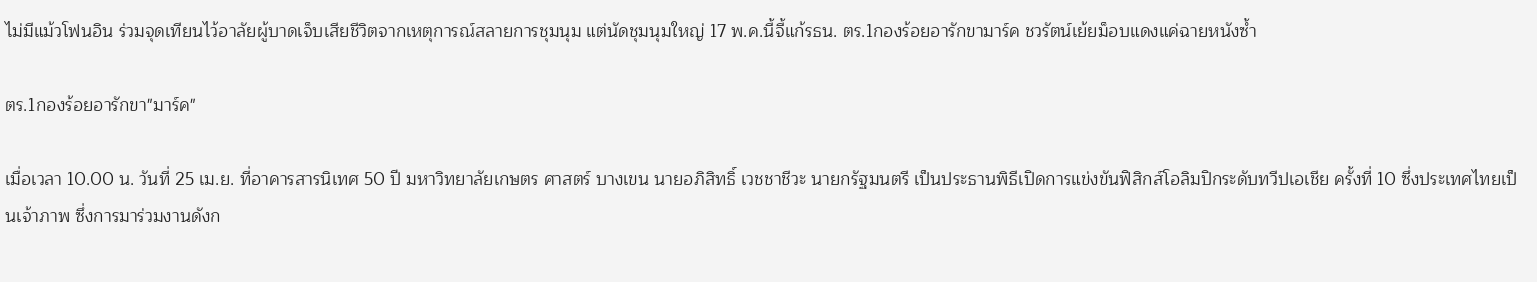ไม่มีแม้วโฟนอิน ร่วมจุดเทียนไว้อาลัยผู้บาดเจ็บเสียชีวิตจากเหตุการณ์สลายการชุมนุม แต่นัดชุมนุมใหญ่ 17 พ.ค.นี้จี้แก้รธน. ตร.1กองร้อยอารักขามาร์ค ชวรัตน์เย้ยม็อบแดงแค่ฉายหนังซ้ำ

ตร.1กองร้อยอารักขา"มาร์ค"

เมื่อเวลา 10.00 น. วันที่ 25 เม.ย. ที่อาคารสารนิเทศ 50 ปี มหาวิทยาลัยเกษตร ศาสตร์ บางเขน นายอภิสิทธิ์ เวชชาชีวะ นายกรัฐมนตรี เป็นประธานพิธีเปิดการแข่งขันฟิสิกส์โอลิมปิกระดับทวีปเอเชีย ครั้งที่ 10 ซึ่งประเทศไทยเป็นเจ้าภาพ ซึ่งการมาร่วมงานดังก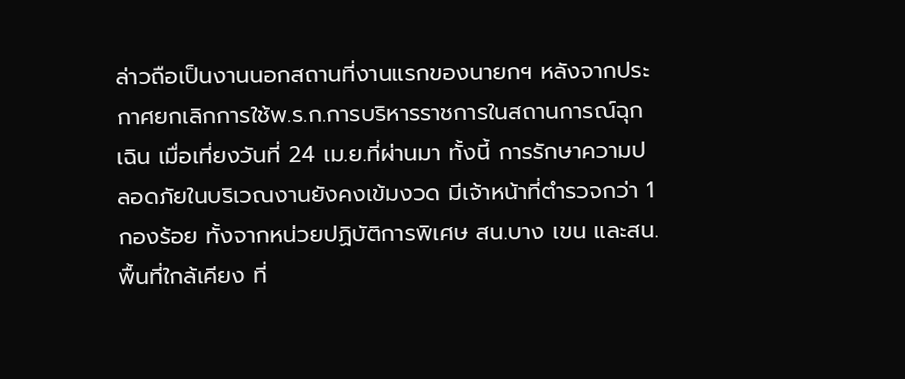ล่าวถือเป็นงานนอกสถานที่งานแรกของนายกฯ หลังจากประกาศยกเลิกการใช้พ.ร.ก.การบริหารราชการในสถานการณ์ฉุกเฉิน เมื่อเที่ยงวันที่ 24 เม.ย.ที่ผ่านมา ทั้งนี้ การรักษาความปลอดภัยในบริเวณงานยังคงเข้มงวด มีเจ้าหน้าที่ตำรวจกว่า 1 กองร้อย ทั้งจากหน่วยปฏิบัติการพิเศษ สน.บาง เขน และสน.พื้นที่ใกล้เคียง ที่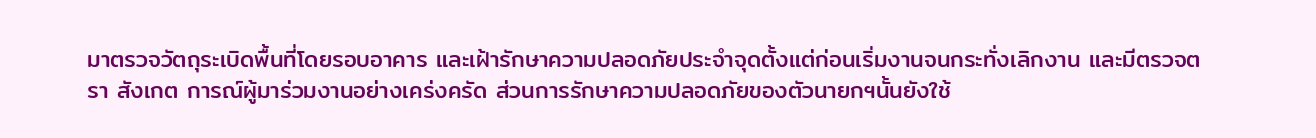มาตรวจวัตถุระเบิดพื้นที่โดยรอบอาคาร และเฝ้ารักษาความปลอดภัยประจำจุดตั้งแต่ก่อนเริ่มงานจนกระทั่งเลิกงาน และมีตรวจตรา สังเกต การณ์ผู้มาร่วมงานอย่างเคร่งครัด ส่วนการรักษาความปลอดภัยของตัวนายกฯนั้นยังใช้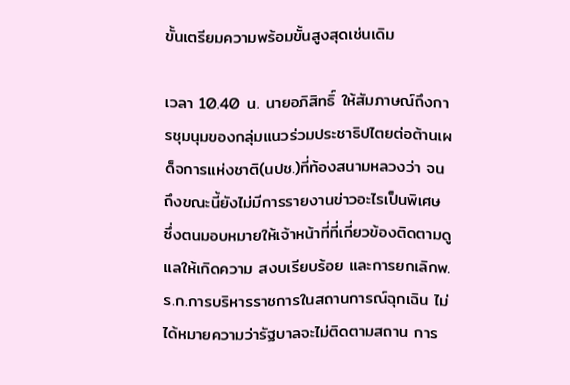ขั้นเตรียมความพร้อมขั้นสูงสุดเช่นเดิม

เวลา 10.40 น. นายอภิสิทธิ์ ให้สัมภาษณ์ถึงการชุมนุมของกลุ่มแนวร่วมประชาธิปไตยต่อต้านเผด็จการแห่งชาติ(นปช.)ที่ท้องสนามหลวงว่า จนถึงขณะนี้ยังไม่มีการรายงานข่าวอะไรเป็นพิเศษ ซึ่งตนมอบหมายให้เจ้าหน้าที่ที่เกี่ยวข้องติดตามดูแลให้เกิดความ สงบเรียบร้อย และการยกเลิกพ.ร.ก.การบริหารราชการในสถานการณ์ฉุกเฉิน ไม่ได้หมายความว่ารัฐบาลจะไม่ติดตามสถาน การ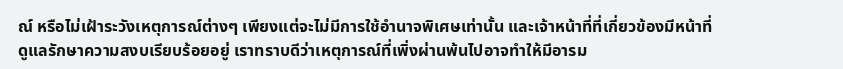ณ์ หรือไม่เฝ้าระวังเหตุการณ์ต่างๆ เพียงแต่จะไม่มีการใช้อำนาจพิเศษเท่านั้น และเจ้าหน้าที่ที่เกี่ยวข้องมีหน้าที่ดูแลรักษาความสงบเรียบร้อยอยู่ เราทราบดีว่าเหตุการณ์ที่เพิ่งผ่านพ้นไปอาจทำให้มีอารม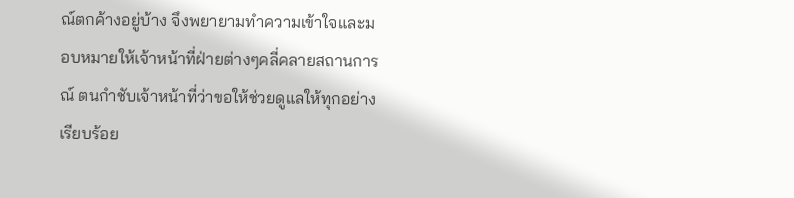ณ์ตกค้างอยู่บ้าง จึงพยายามทำความเข้าใจและมอบหมายให้เจ้าหน้าที่ฝ่ายต่างๆคลี่คลายสถานการณ์ ตนกำชับเจ้าหน้าที่ว่าขอให้ช่วยดูแลให้ทุกอย่างเรียบร้อย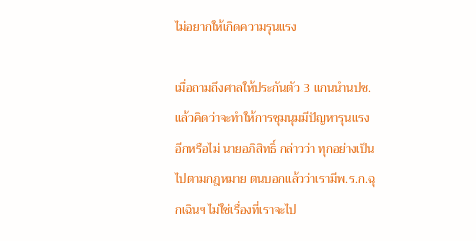ไม่อยากให้เกิดความรุนแรง

เมื่อถามถึงศาลให้ประกันตัว 3 แกนนำนปช.แล้วคิดว่าจะทำให้การชุมนุมมีปัญหารุนแรงอีกหรือไม่ นายอภิสิทธิ์ กล่าวว่า ทุกอย่างเป็นไปตามกฎหมาย ตนบอกแล้วว่าเรามีพ.ร.ก.ฉุกเฉินฯ ไม่ใช่เรื่องที่เราจะไป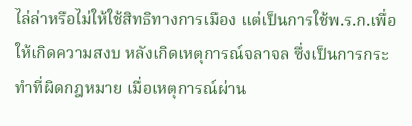ไล่ล่าหรือไม่ให้ใช้สิทธิทางการเมือง แต่เป็นการใช้พ.ร.ก.เพื่อให้เกิดความสงบ หลังเกิดเหตุการณ์จลาจล ซึ่งเป็นการกระทำที่ผิดกฎหมาย เมื่อเหตุการณ์ผ่าน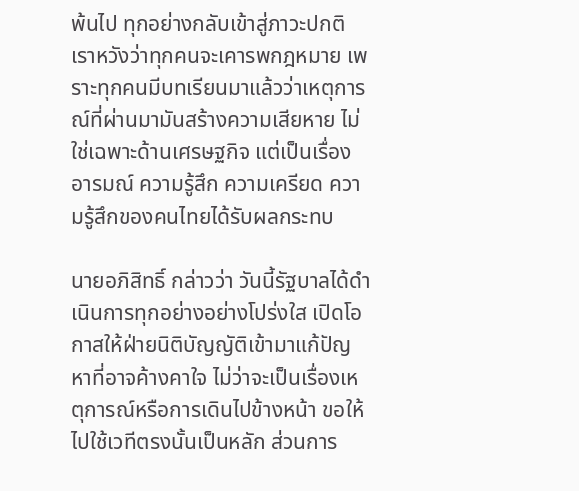พ้นไป ทุกอย่างกลับเข้าสู่ภาวะปกติ เราหวังว่าทุกคนจะเคารพกฎหมาย เพราะทุกคนมีบทเรียนมาแล้วว่าเหตุการณ์ที่ผ่านมามันสร้างความเสียหาย ไม่ใช่เฉพาะด้านเศรษฐกิจ แต่เป็นเรื่องอารมณ์ ความรู้สึก ความเครียด ความรู้สึกของคนไทยได้รับผลกระทบ

นายอภิสิทธิ์ กล่าวว่า วันนี้รัฐบาลได้ดำเนินการทุกอย่างอย่างโปร่งใส เปิดโอกาสให้ฝ่ายนิติบัญญัติเข้ามาแก้ปัญหาที่อาจค้างคาใจ ไม่ว่าจะเป็นเรื่องเหตุการณ์หรือการเดินไปข้างหน้า ขอให้ไปใช้เวทีตรงนั้นเป็นหลัก ส่วนการ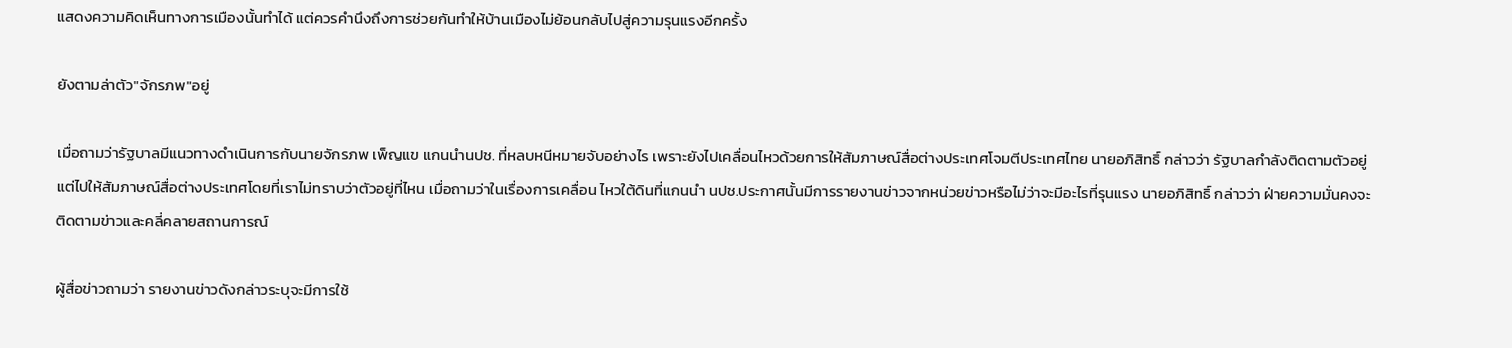แสดงความคิดเห็นทางการเมืองนั้นทำได้ แต่ควรคำนึงถึงการช่วยกันทำให้บ้านเมืองไม่ย้อนกลับไปสู่ความรุนแรงอีกครั้ง

ยังตามล่าตัว"จักรภพ"อยู่

เมื่อถามว่ารัฐบาลมีแนวทางดำเนินการกับนายจักรภพ เพ็ญแข แกนนำนปช. ที่หลบหนีหมายจับอย่างไร เพราะยังไปเคลื่อนไหวด้วยการให้สัมภาษณ์สื่อต่างประเทศโจมตีประเทศไทย นายอภิสิทธิ์ กล่าวว่า รัฐบาลกำลังติดตามตัวอยู่ แต่ไปให้สัมภาษณ์สื่อต่างประเทศโดยที่เราไม่ทราบว่าตัวอยู่ที่ไหน เมื่อถามว่าในเรื่องการเคลื่อน ไหวใต้ดินที่แกนนำ นปช.ประกาศนั้นมีการรายงานข่าวจากหน่วยข่าวหรือไม่ว่าจะมีอะไรที่รุนแรง นายอภิสิทธิ์ กล่าวว่า ฝ่ายความมั่นคงจะติดตามข่าวและคลี่คลายสถานการณ์

ผู้สื่อข่าวถามว่า รายงานข่าวดังกล่าวระบุจะมีการใช้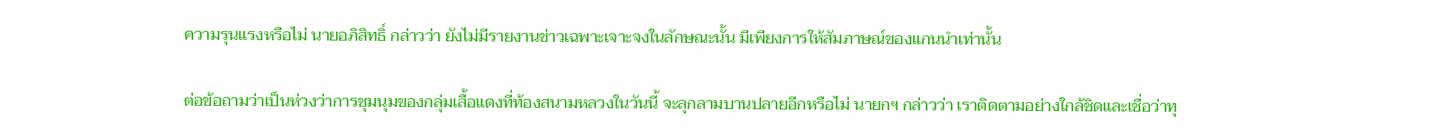ความรุนแรงหรือไม่ นายอภิสิทธิ์ กล่าวว่า ยังไม่มีรายงานข่าวเฉพาะเจาะจงในลักษณะนั้น มีเพียงการให้สัมภาษณ์ของแกนนำเท่านั้น

ต่อข้อถามว่าเป็นห่วงว่าการชุมนุมของกลุ่มเสื้อแดงที่ท้องสนามหลวงในวันนี้ จะลุกลามบานปลายอีกหรือไม่ นายกฯ กล่าวว่า เราติดตามอย่างใกล้ชิดและเชื่อว่าทุ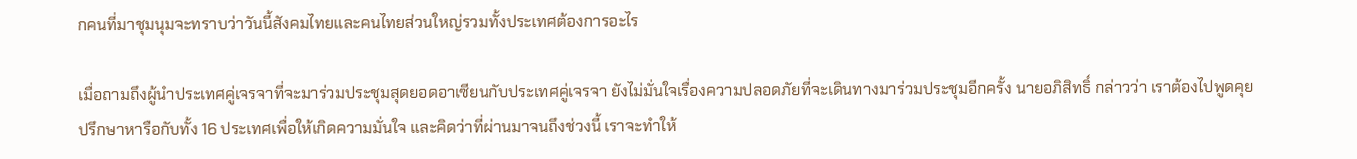กคนที่มาชุมนุมจะทราบว่าวันนี้สังคมไทยและคนไทยส่วนใหญ่รวมทั้งประเทศต้องการอะไร

เมื่อถามถึงผู้นำประเทศคู่เจรจาที่จะมาร่วมประชุมสุดยอดอาเซียนกับประเทศคู่เจรจา ยังไม่มั่นใจเรื่องความปลอดภัยที่จะเดินทางมาร่วมประชุมอีกครั้ง นายอภิสิทธิ์ กล่าวว่า เราต้องไปพูดคุยปรึกษาหารือกับทั้ง 16 ประเทศเพื่อให้เกิดความมั่นใจ และคิดว่าที่ผ่านมาจนถึงช่วงนี้ เราจะทำให้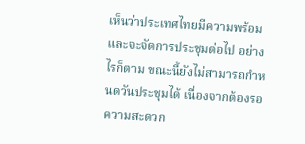เห็นว่าประเทศไทยมีความพร้อม และจะจัดการประชุมต่อไป อย่างไรก็ตาม ขณะนี้ยังไม่สามารถกำหนดวันประชุมได้ เนื่องจากต้องรอความสะดวก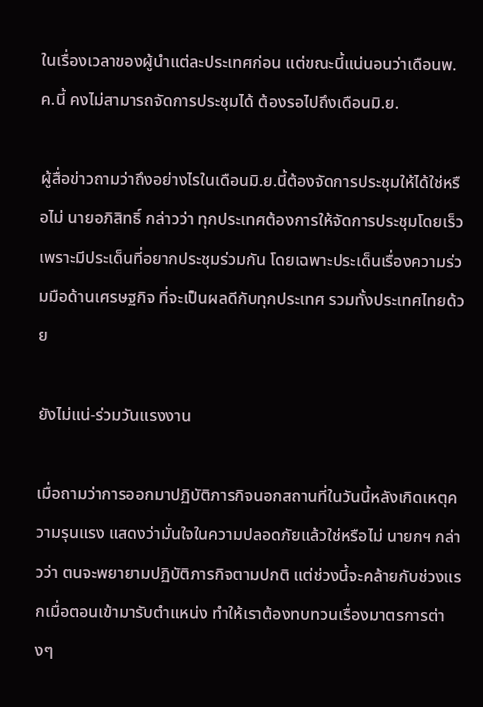ในเรื่องเวลาของผู้นำแต่ละประเทศก่อน แต่ขณะนี้แน่นอนว่าเดือนพ.ค.นี้ คงไม่สามารถจัดการประชุมได้ ต้องรอไปถึงเดือนมิ.ย.

ผู้สื่อข่าวถามว่าถึงอย่างไรในเดือนมิ.ย.นี้ต้องจัดการประชุมให้ได้ใช่หรือไม่ นายอภิสิทธิ์ กล่าวว่า ทุกประเทศต้องการให้จัดการประชุมโดยเร็ว เพราะมีประเด็นที่อยากประชุมร่วมกัน โดยเฉพาะประเด็นเรื่องความร่วมมือด้านเศรษฐกิจ ที่จะเป็นผลดีกับทุกประเทศ รวมทั้งประเทศไทยด้วย

ยังไม่แน่-ร่วมวันแรงงาน

เมื่อถามว่าการออกมาปฏิบัติภารกิจนอกสถานที่ในวันนี้หลังเกิดเหตุความรุนแรง แสดงว่ามั่นใจในความปลอดภัยแล้วใช่หรือไม่ นายกฯ กล่าวว่า ตนจะพยายามปฏิบัติภารกิจตามปกติ แต่ช่วงนี้จะคล้ายกับช่วงแรกเมื่อตอนเข้ามารับตำแหน่ง ทำให้เราต้องทบทวนเรื่องมาตรการต่างๆ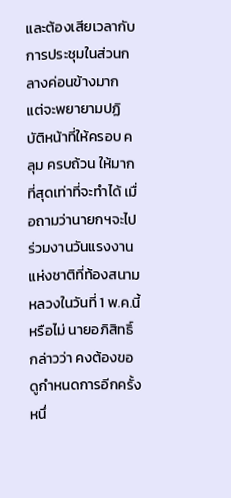และต้องเสียเวลากับการประชุมในส่วนกลางค่อนข้างมาก แต่จะพยายามปฏิบัติหน้าที่ให้ครอบ คลุม ครบถ้วน ให้มากที่สุดเท่าที่จะทำได้ เมื่อถามว่านายกฯจะไปร่วมงานวันแรงงานแห่งชาติที่ท้องสนามหลวงในวันที่ 1 พ.ค.นี้หรือไม่ นายอภิสิทธิ์ กล่าวว่า คงต้องขอดูกำหนดการอีกครั้งหนึ่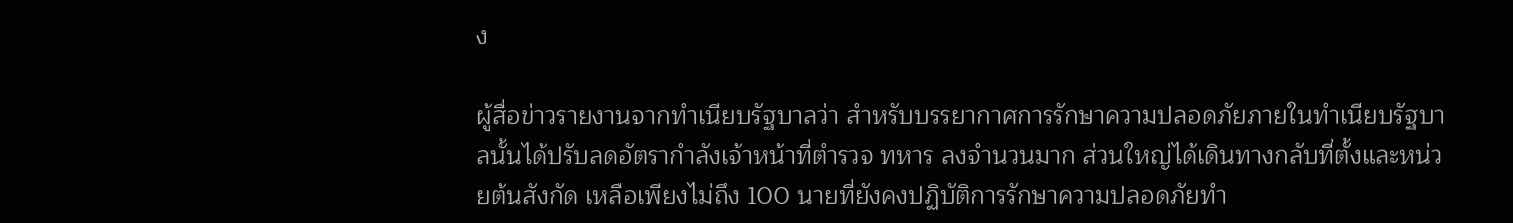ง

ผู้สื่อข่าวรายงานจากทำเนียบรัฐบาลว่า สำหรับบรรยากาศการรักษาความปลอดภัยภายในทำเนียบรัฐบาลนั้นได้ปรับลดอัตรากำลังเจ้าหน้าที่ตำรวจ ทหาร ลงจำนวนมาก ส่วนใหญ่ได้เดินทางกลับที่ตั้งและหน่วยต้นสังกัด เหลือเพียงไม่ถึง 100 นายที่ยังคงปฏิบัติการรักษาความปลอดภัยทำ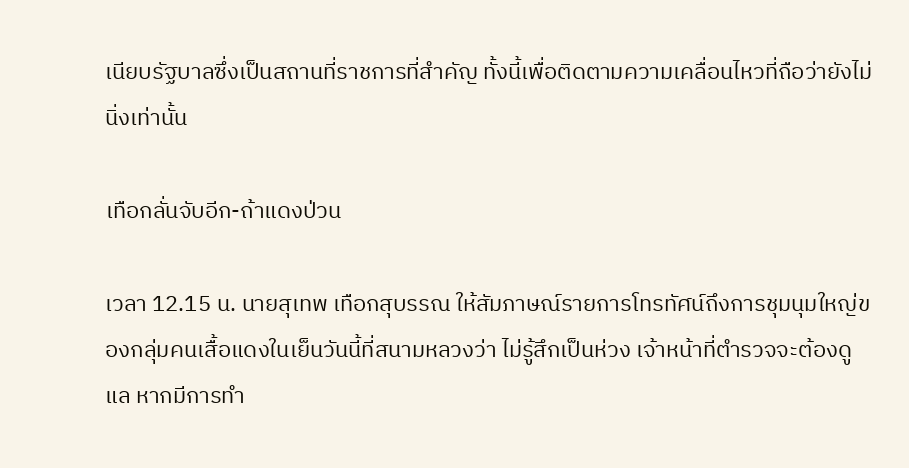เนียบรัฐบาลซึ่งเป็นสถานที่ราชการที่สำคัญ ทั้งนี้เพื่อติดตามความเคลื่อนไหวที่ถือว่ายังไม่นิ่งเท่านั้น

เทือกลั่นจับอีก-ถ้าแดงป่วน

เวลา 12.15 น. นายสุเทพ เทือกสุบรรณ ให้สัมภาษณ์รายการโทรทัศน์ถึงการชุมนุมใหญ่ของกลุ่มคนเสื้อแดงในเย็นวันนี้ที่สนามหลวงว่า ไม่รู้สึกเป็นห่วง เจ้าหน้าที่ตำรวจจะต้องดูแล หากมีการทำ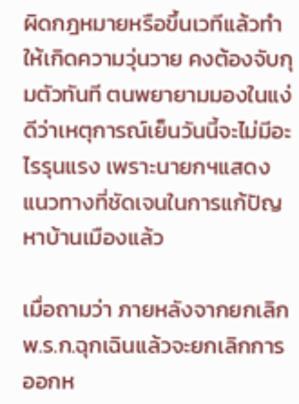ผิดกฎหมายหรือขึ้นเวทีแล้วทำให้เกิดความวุ่นวาย คงต้องจับกุมตัวทันที ตนพยายามมองในแง่ดีว่าเหตุการณ์เย็นวันนี้จะไม่มีอะไรรุนแรง เพราะนายกฯแสดงแนวทางที่ชัดเจนในการแก้ปัญหาบ้านเมืองแล้ว

เมื่อถามว่า ภายหลังจากยกเลิกพ.ร.ก.ฉุกเฉินแล้วจะยกเลิกการออกห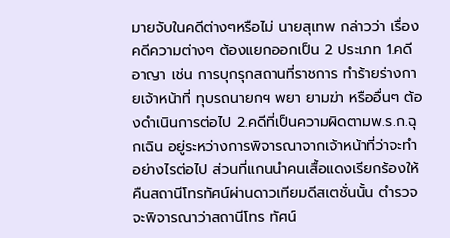มายจับในคดีต่างๆหรือไม่ นายสุเทพ กล่าวว่า เรื่องคดีความต่างๆ ต้องแยกออกเป็น 2 ประเภท 1.คดีอาญา เช่น การบุกรุกสถานที่ราชการ ทำร้ายร่างกายเจ้าหน้าที่ ทุบรถนายกฯ พยา ยามฆ่า หรืออื่นๆ ต้องดำเนินการต่อไป 2.คดีที่เป็นความผิดตามพ.ร.ก.ฉุกเฉิน อยู่ระหว่างการพิจารณาจากเจ้าหน้าที่ว่าจะทำอย่างไรต่อไป ส่วนที่แกนนำคนเสื้อแดงเรียกร้องให้คืนสถานีโทรทัศน์ผ่านดาวเทียมดีสเตชั่นนั้น ตำรวจจะพิจารณาว่าสถานีโทร ทัศน์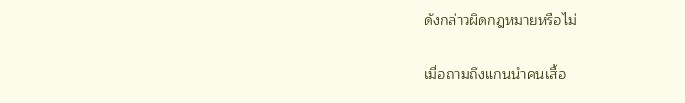ดังกล่าวผิดกฎหมายหรือไม่

เมื่อถามถึงแกนนำคนเสื้อ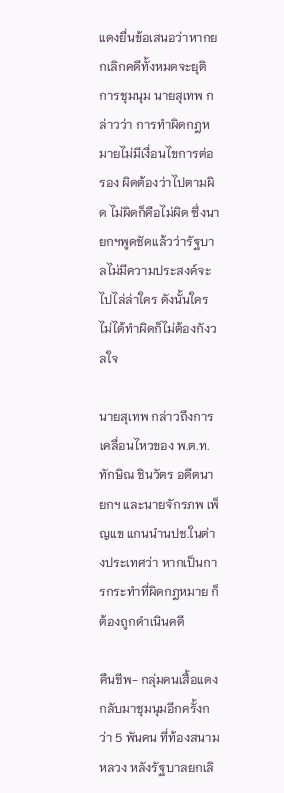แดงยื่นข้อเสนอว่าหากยกเลิกคดีทั้งหมดจะยุติการชุมนุม นายสุเทพ กล่าวว่า การทำผิดกฎหมายไม่มีเงื่อนไขการต่อรอง ผิดต้องว่าไปตามผิด ไม่ผิดก็คือไม่ผิด ซึ่งนายกฯพูดชัดแล้วว่ารัฐบาลไม่มีความประสงค์จะไปไล่ล่าใคร ดังนั้นใครไม่ได้ทำผิดก็ไม่ต้องกังวลใจ

นายสุเทพ กล่าวถึงการเคลื่อนไหวของ พ.ต.ท.ทักษิณ ชินวัตร อดีตนายกฯ และนายจักรภพ เพ็ญแข แกนนำนปช.ในต่างประเทศว่า หากเป็นการกระทำที่ผิดกฎหมาย ก็ต้องถูกดำเนินคดี

คืนชีพ- กลุ่มคนเสื้อแดงกลับมาชุมนุมอีกครั้งกว่า 5 พันคน ที่ท้องสนามหลวง หลังรัฐบาลยกเลิ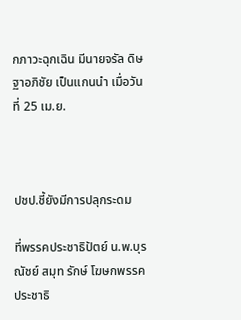กภาวะฉุกเฉิน มีนายจรัล ดิษฐาอภิชัย เป็นแกนนำ เมื่อวันที่ 25 เม.ย.



ปชป.ชี้ยังมีการปลุกระดม

ที่พรรคประชาธิปัตย์ น.พ.บุรณัชย์ สมุท รักษ์ โฆษกพรรคประชาธิ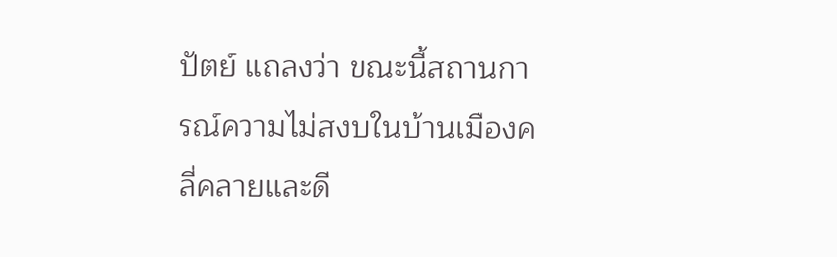ปัตย์ แถลงว่า ขณะนี้สถานการณ์ความไม่สงบในบ้านเมืองคลี่คลายและดี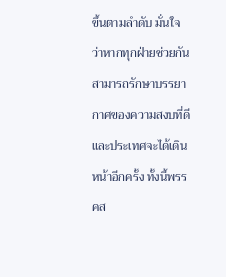ขึ้นตามลำดับ มั่นใจว่าหากทุกฝ่ายช่วยกัน สามารถรักษาบรรยากาศของความสงบที่ดีและประเทศจะได้เดินหน้าอีกครั้ง ทั้งนี้พรรคส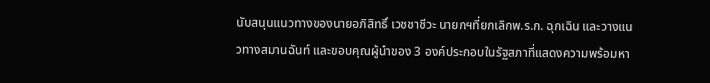นับสนุนแนวทางของนายอภิสิทธิ์ เวชชาชีวะ นายกฯที่ยกเลิกพ.ร.ก. ฉุกเฉิน และวางแนวทางสมานฉันท์ และขอบคุณผู้นำของ 3 องค์ประกอบในรัฐสภาที่แสดงความพร้อมหา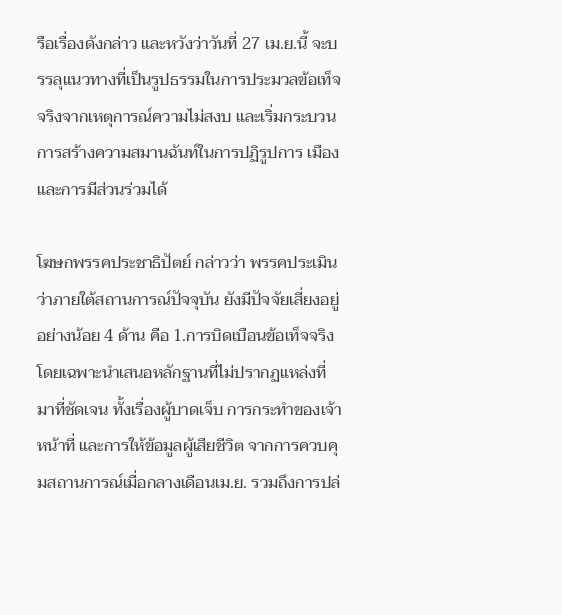รือเรื่องดังกล่าว และหวังว่าวันที่ 27 เม.ย.นี้ จะบรรลุแนวทางที่เป็นรูปธรรมในการประมวลข้อเท็จจริงจากเหตุการณ์ความไม่สงบ และเริ่มกระบวน การสร้างความสมานฉันท์ในการปฏิรูปการ เมือง และการมีส่วนร่วมได้

โฆษกพรรคประชาธิปัตย์ กล่าวว่า พรรคประเมินว่าภายใต้สถานการณ์ปัจจุบัน ยังมีปัจจัยเสี่ยงอยู่อย่างน้อย 4 ด้าน คือ 1.การบิดเบือนข้อเท็จจริง โดยเฉพาะนำเสนอหลักฐานที่ไม่ปรากฏแหล่งที่มาที่ชัดเจน ทั้งเรื่องผู้บาดเจ็บ การกระทำของเจ้าหน้าที่ และการให้ข้อมูลผู้เสียชีวิต จากการควบคุมสถานการณ์เมื่อกลางเดือนเม.ย. รวมถึงการปล่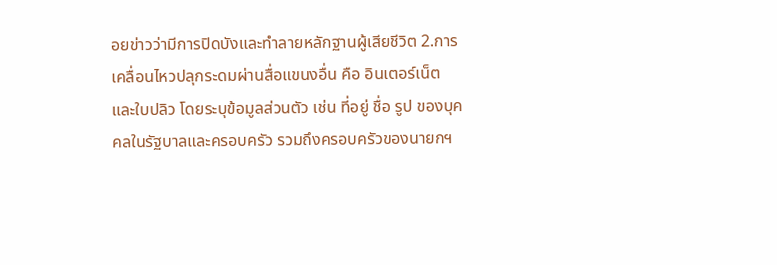อยข่าวว่ามีการปิดบังและทำลายหลักฐานผู้เสียชีวิต 2.การเคลื่อนไหวปลุกระดมผ่านสื่อแขนงอื่น คือ อินเตอร์เน็ต และใบปลิว โดยระบุข้อมูลส่วนตัว เช่น ที่อยู่ ชื่อ รูป ของบุคคลในรัฐบาลและครอบครัว รวมถึงครอบครัวของนายกฯ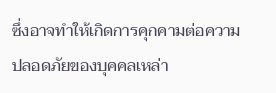ซึ่งอาจทำให้เกิดการคุกคามต่อความปลอดภัยของบุคคลเหล่า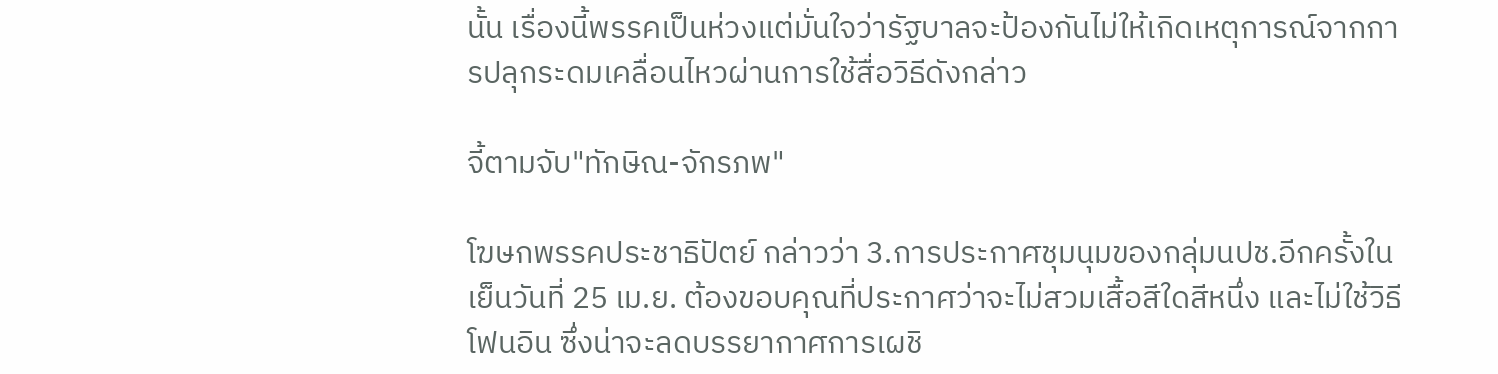นั้น เรื่องนี้พรรคเป็นห่วงแต่มั่นใจว่ารัฐบาลจะป้องกันไม่ให้เกิดเหตุการณ์จากการปลุกระดมเคลื่อนไหวผ่านการใช้สื่อวิธีดังกล่าว

จี้ตามจับ"ทักษิณ-จักรภพ"

โฆษกพรรคประชาธิปัตย์ กล่าวว่า 3.การประกาศชุมนุมของกลุ่มนปช.อีกครั้งในเย็นวันที่ 25 เม.ย. ต้องขอบคุณที่ประกาศว่าจะไม่สวมเสื้อสีใดสีหนึ่ง และไม่ใช้วิธีโฟนอิน ซึ่งน่าจะลดบรรยากาศการเผชิ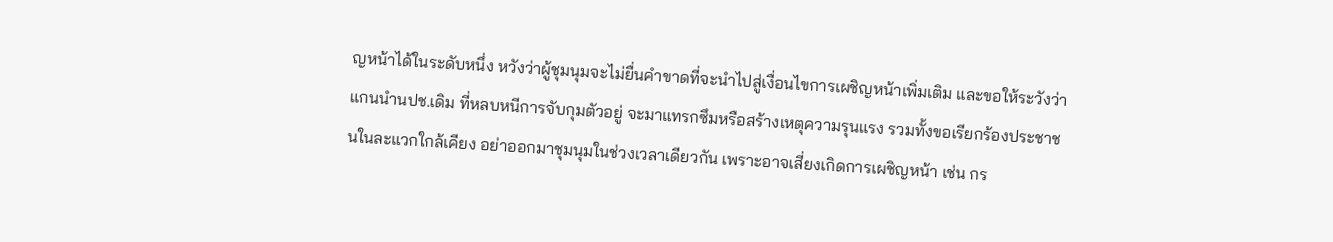ญหน้าได้ในระดับหนึ่ง หวังว่าผู้ชุมนุมจะไม่ยื่นคำขาดที่จะนำไปสู่เงื่อนไขการเผชิญหน้าเพิ่มเติม และขอให้ระวังว่าแกนนำนปช.เดิม ที่หลบหนีการจับกุมตัวอยู่ จะมาแทรกซึมหรือสร้างเหตุความรุนแรง รวมทั้งขอเรียกร้องประชาชนในละแวกใกล้เคียง อย่าออกมาชุมนุมในช่วงเวลาเดียวกัน เพราะอาจเสี่ยงเกิดการเผชิญหน้า เช่น กร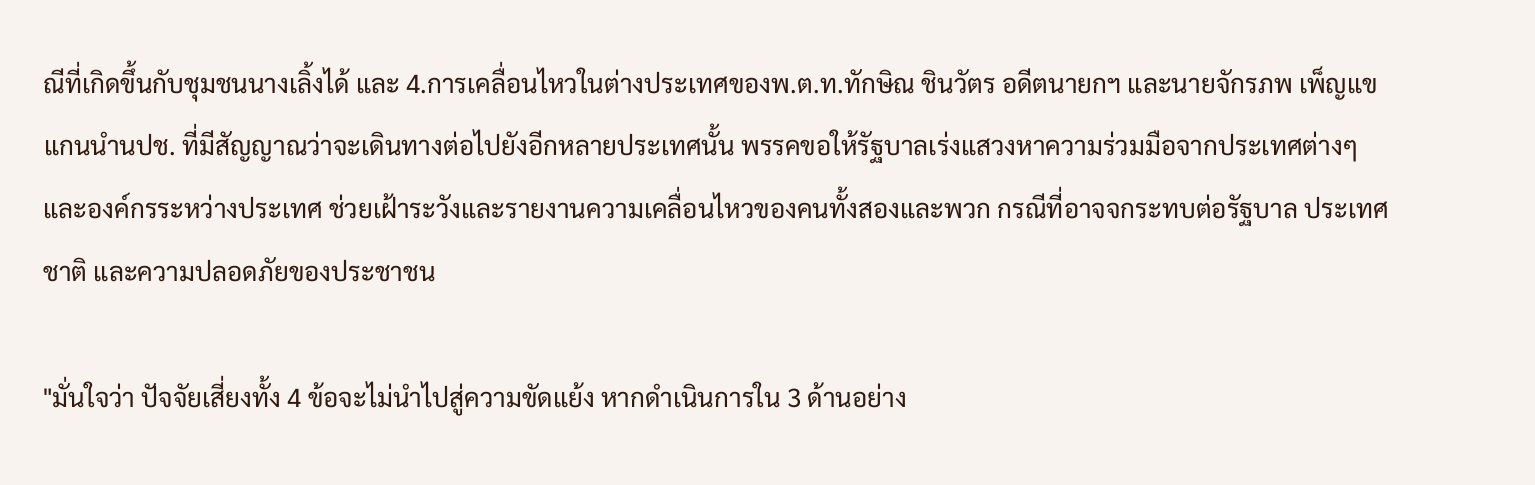ณีที่เกิดขึ้นกับชุมชนนางเลิ้งได้ และ 4.การเคลื่อนไหวในต่างประเทศของพ.ต.ท.ทักษิณ ชินวัตร อดีตนายกฯ และนายจักรภพ เพ็ญแข แกนนำนปช. ที่มีสัญญาณว่าจะเดินทางต่อไปยังอีกหลายประเทศนั้น พรรคขอให้รัฐบาลเร่งแสวงหาความร่วมมือจากประเทศต่างๆ และองค์กรระหว่างประเทศ ช่วยเฝ้าระวังและรายงานความเคลื่อนไหวของคนทั้งสองและพวก กรณีที่อาจจกระทบต่อรัฐบาล ประเทศชาติ และความปลอดภัยของประชาชน

"มั่นใจว่า ปัจจัยเสี่ยงทั้ง 4 ข้อจะไม่นำไปสู่ความขัดแย้ง หากดำเนินการใน 3 ด้านอย่าง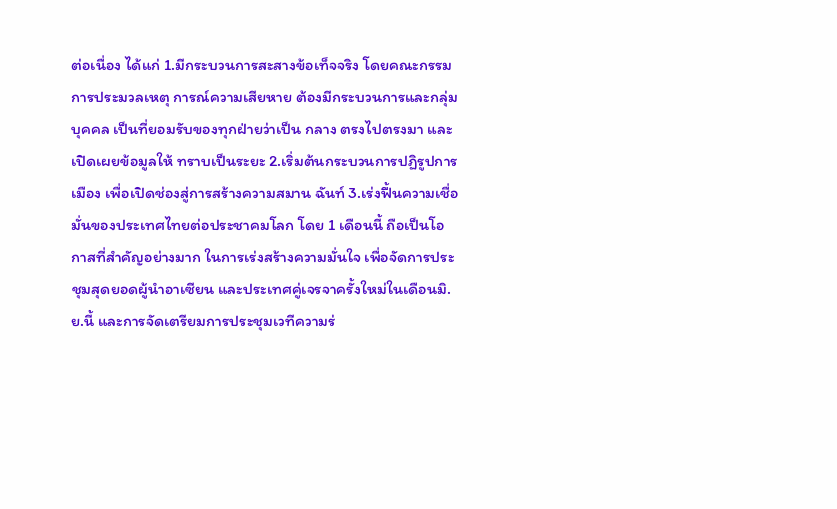ต่อเนื่อง ได้แก่ 1.มีกระบวนการสะสางข้อเท็จจริง โดยคณะกรรมการประมวลเหตุ การณ์ความเสียหาย ต้องมีกระบวนการและกลุ่มบุคคล เป็นที่ยอมรับของทุกฝ่ายว่าเป็น กลาง ตรงไปตรงมา และเปิดเผยข้อมูลให้ ทราบเป็นระยะ 2.เริ่มต้นกระบวนการปฏิรูปการเมือง เพื่อเปิดช่องสู่การสร้างความสมาน ฉันท์ 3.เร่งฟื้นความเชื่อมั่นของประเทศไทยต่อประชาคมโลก โดย 1 เดือนนี้ ถือเป็นโอกาสที่สำคัญอย่างมาก ในการเร่งสร้างความมั่นใจ เพื่อจัดการประชุมสุดยอดผู้นำอาเซียน และประเทศคู่เจรจาครั้งใหม่ในเดือนมิ.ย.นี้ และการจัดเตรียมการประชุมเวทีความร่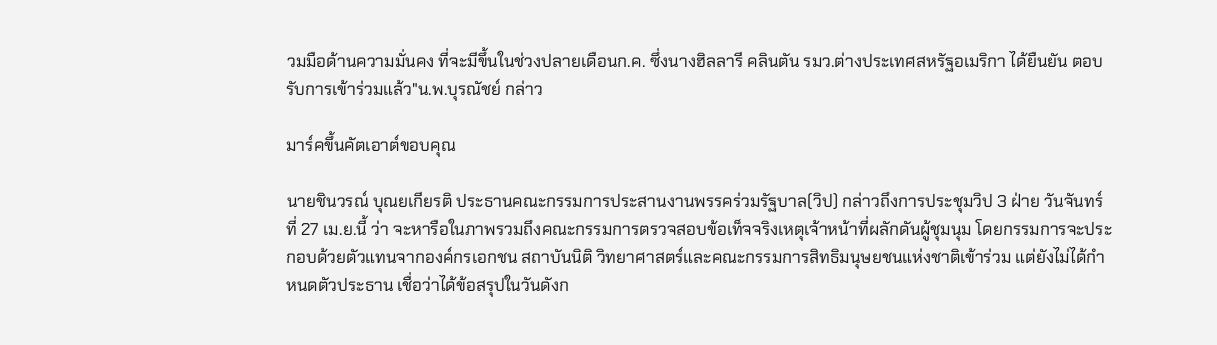วมมือด้านความมั่นคง ที่จะมีขึ้นในช่วงปลายเดือนก.ค. ซึ่งนางฮิลลารี คลินตัน รมว.ต่างประเทศสหรัฐอเมริกา ได้ยืนยัน ตอบรับการเข้าร่วมแล้ว"น.พ.บุรณัชย์ กล่าว

มาร์คขึ้นคัตเอาต์ขอบคุณ

นายชินวรณ์ บุณยเกียรติ ประธานคณะกรรมการประสานงานพรรคร่วมรัฐบาล(วิป) กล่าวถึงการประชุมวิป 3 ฝ่าย วันจันทร์ที่ 27 เม.ย.นี้ ว่า จะหารือในภาพรวมถึงคณะกรรมการตรวจสอบข้อเท็จจริงเหตุเจ้าหน้าที่ผลักดันผู้ชุมนุม โดยกรรมการจะประกอบด้วยตัวแทนจากองค์กรเอกชน สถาบันนิติ วิทยาศาสตร์และคณะกรรมการสิทธิมนุษยชนแห่งชาติเข้าร่วม แต่ยังไม่ได้กำหนดตัวประธาน เชื่อว่าได้ข้อสรุปในวันดังก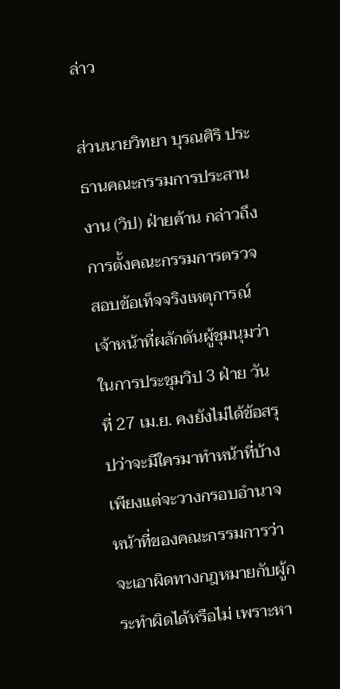ล่าว

ส่วนนายวิทยา บุรณศิริ ประธานคณะกรรมการประสานงาน (วิป) ฝ่ายค้าน กล่าวถึงการตั้งคณะกรรมการตรวจสอบข้อเท็จจริงเหตุการณ์เจ้าหน้าที่ผลักดันผู้ชุมนุมว่า ในการประชุมวิป 3 ฝ่าย วันที่ 27 เม.ย. คงยังไม่ได้ข้อสรุปว่าจะมีใครมาทำหน้าที่บ้าง เพียงแต่จะวางกรอบอำนาจหน้าที่ของคณะกรรมการว่าจะเอาผิดทางกฎหมายกับผู้กระทำผิดได้หรือไม่ เพราะหา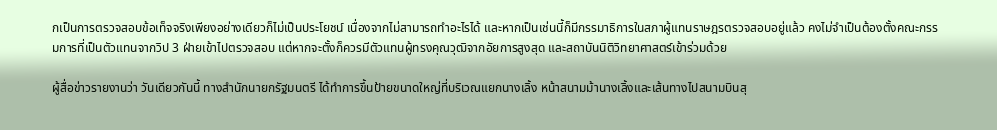กเป็นการตรวจสอบข้อเท็จจริงเพียงอย่างเดียวก็ไม่เป็นประโยชน์ เนื่องจากไม่สามารถทำอะไรได้ และหากเป็นเช่นนี้ก็มีกรรมาธิการในสภาผู้แทนราษฎรตรวจสอบอยู่แล้ว คงไม่จำเป็นต้องตั้งคณะกรรมการที่เป็นตัวแทนจากวิป 3 ฝ่ายเข้าไปตรวจสอบ แต่หากจะตั้งก็ควรมีตัวแทนผู้ทรงคุณวุฒิจากอัยการสูงสุด และสถาบันนิติวิทยาศาสตร์เข้าร่วมด้วย

ผู้สื่อข่าวรายงานว่า วันเดียวกันนี้ ทางสำนักนายกรัฐมนตรี ได้ทำการขึ้นป้ายขนาดใหญ่ที่บริเวณแยกนางเลิ้ง หน้าสนามม้านางเลิ้งและเส้นทางไปสนามบินสุ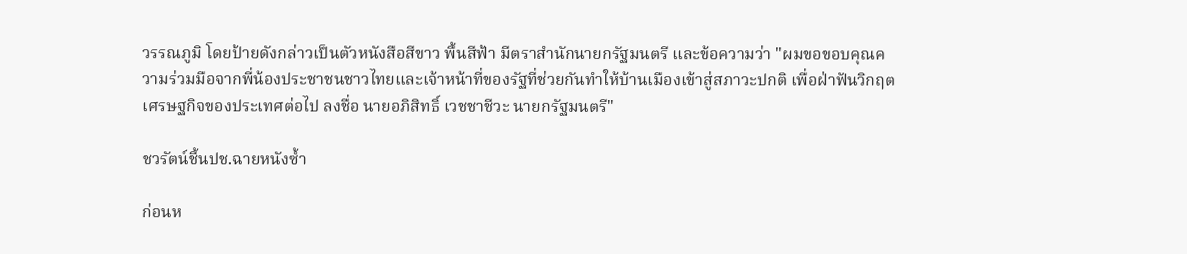วรรณภูมิ โดยป้ายดังกล่าวเป็นตัวหนังสือสีขาว พื้นสีฟ้า มีตราสำนักนายกรัฐมนตรี และข้อความว่า "ผมขอขอบคุณความร่วมมือจากพี่น้องประชาชนชาวไทยและเจ้าหน้าที่ของรัฐที่ช่วยกันทำให้บ้านเมืองเข้าสู่สภาวะปกติ เพื่อฝ่าฟันวิกฤตเศรษฐกิจของประเทศต่อไป ลงชื่อ นายอภิสิทธิ์ เวชชาชีวะ นายกรัฐมนตรี"

ชวรัตน์ชี้นปช.ฉายหนังซ้ำ

ก่อนห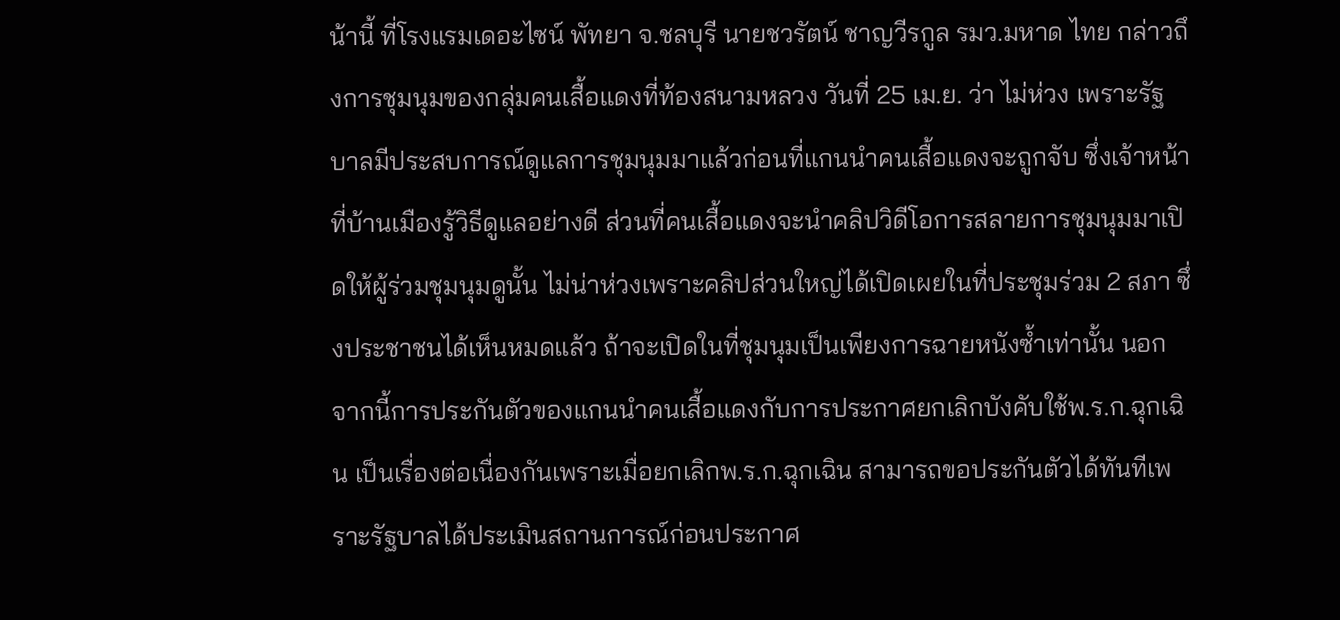น้านี้ ที่โรงแรมเดอะไซน์ พัทยา จ.ชลบุรี นายชวรัตน์ ชาญวีรกูล รมว.มหาด ไทย กล่าวถึงการชุมนุมของกลุ่มคนเสื้อแดงที่ท้องสนามหลวง วันที่ 25 เม.ย. ว่า ไม่ห่วง เพราะรัฐบาลมีประสบการณ์ดูแลการชุมนุมมาแล้วก่อนที่แกนนำคนเสื้อแดงจะถูกจับ ซึ่งเจ้าหน้าที่บ้านเมืองรู้วิธีดูแลอย่างดี ส่วนที่คนเสื้อแดงจะนำคลิปวิดีโอการสลายการชุมนุมมาเปิดให้ผู้ร่วมชุมนุมดูนั้น ไม่น่าห่วงเพราะคลิปส่วนใหญ่ได้เปิดเผยในที่ประชุมร่วม 2 สภา ซึ่งประชาชนได้เห็นหมดแล้ว ถ้าจะเปิดในที่ชุมนุมเป็นเพียงการฉายหนังซ้ำเท่านั้น นอกจากนี้การประกันตัวของแกนนำคนเสื้อแดงกับการประกาศยกเลิกบังคับใช้พ.ร.ก.ฉุกเฉิน เป็นเรื่องต่อเนื่องกันเพราะเมื่อยกเลิกพ.ร.ก.ฉุกเฉิน สามารถขอประกันตัวได้ทันทีเพราะรัฐบาลได้ประเมินสถานการณ์ก่อนประกาศ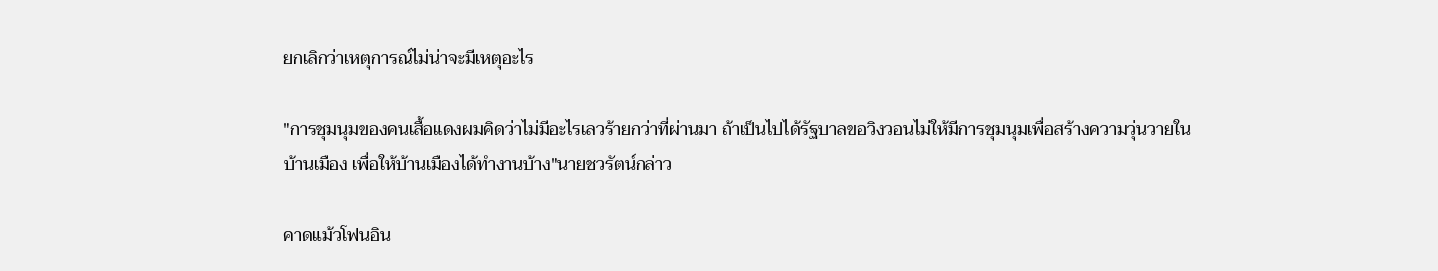ยกเลิกว่าเหตุการณ์ไม่น่าจะมีเหตุอะไร

"การชุมนุมของคนเสื้อแดงผมคิดว่าไม่มีอะไรเลวร้ายกว่าที่ผ่านมา ถ้าเป็นไปได้รัฐบาลขอวิงวอนไม่ให้มีการชุมนุมเพื่อสร้างความวุ่นวายในบ้านเมือง เพื่อให้บ้านเมืองได้ทำงานบ้าง"นายชวรัตน์กล่าว

คาดแม้วโฟนอิน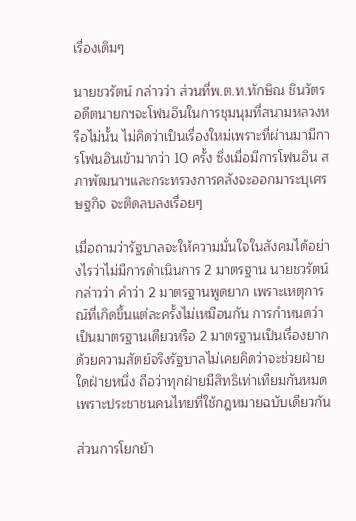เรื่องเดิมๆ

นายชวรัตน์ กล่าวว่า ส่วนที่พ.ต.ท.ทักษิณ ชินวัตร อดีตนายกฯจะโฟนอินในการชุมนุมที่สนามหลวงหรือไม่นั้น ไม่คิดว่าเป็นเรื่องใหม่เพราะที่ผ่านมามีการโฟนอินเข้ามากว่า 10 ครั้ง ซึ่งเมื่อมีการโฟนอิน สภาพัฒนาฯและกระทรวงการคลังจะออกมาระบุเศรษฐกิจ จะติดลบลงเรื่อยๆ

เมื่อถามว่ารัฐบาลจะให้ความมั่นใจในสังคมได้อย่างไรว่าไม่มีการดำเนินการ 2 มาตรฐาน นายชวรัตน์กล่าวว่า คำว่า 2 มาตรฐานพูดยาก เพราะเหตุการณ์ที่เกิดขึ้นแต่ละครั้งไม่เหมือนกัน การกำหนดว่าเป็นมาตรฐานเดียวหรือ 2 มาตรฐานเป็นเรื่องยาก ด้วยความสัตย์จริงรัฐบาลไม่เคยคิดว่าจะช่วยฝ่ายใดฝ่ายหนึ่ง ถือว่าทุกฝ่ายมีสิทธิเท่าเทียมกันหมด เพราะประชาชนคนไทยที่ใช้กฎหมายฉบับเดียวกัน

ส่วนการโยกย้า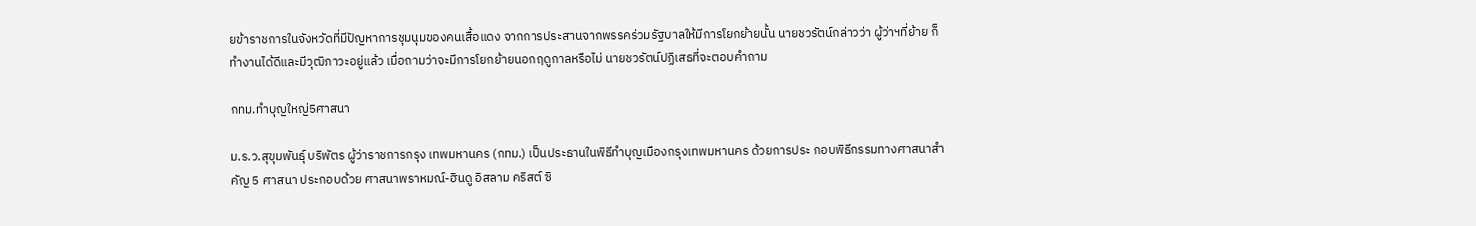ยข้าราชการในจังหวัดที่มีปัญหาการชุมนุมของคนเสื้อแดง จากการประสานจากพรรคร่วมรัฐบาลให้มีการโยกย้ายนั้น นายชวรัตน์กล่าวว่า ผู้ว่าฯที่ย้าย ก็ทำงานได้ดีและมีวุฒิภาวะอยู่แล้ว เมื่อถามว่าจะมีการโยกย้ายนอกฤดูกาลหรือไม่ นายชวรัตน์ปฏิเสธที่จะตอบคำถาม

กทม.ทำบุญใหญ่5ศาสนา

ม.ร.ว.สุขุมพันธุ์ บริพัตร ผู้ว่าราชการกรุง เทพมหานคร (กทม.) เป็นประธานในพิธีทำบุญเมืองกรุงเทพมหานคร ด้วยการประ กอบพิธีกรรมทางศาสนาสำคัญ 5 ศาสนา ประกอบด้วย ศาสนาพราหมณ์-ฮินดู อิสลาม คริสต์ ซิ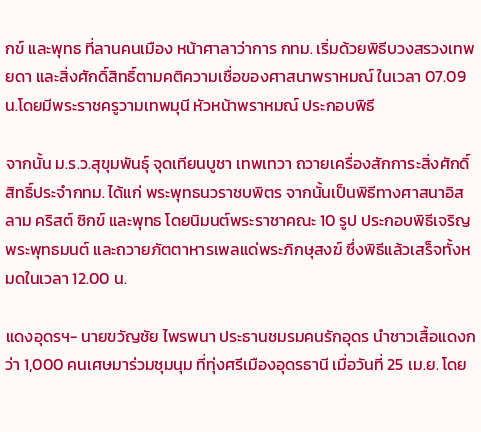กข์ และพุทธ ที่ลานคนเมือง หน้าศาลาว่าการ กทม. เริ่มด้วยพิธีบวงสรวงเทพยดา และสิ่งศักดิ์สิทธิ์ตามคติความเชื่อของศาสนาพราหมณ์ ในเวลา 07.09 น.โดยมีพระราชครูวามเทพมุนี หัวหน้าพราหมณ์ ประกอบพิธี

จากนั้น ม.ร.ว.สุขุมพันธุ์ จุดเทียนบูชา เทพเทวา ถวายเครื่องสักการะสิ่งศักดิ์สิทธิ์ประจำกทม. ได้แก่ พระพุทธนวราชบพิตร จากนั้นเป็นพิธีทางศาสนาอิสลาม คริสต์ ซิกข์ และพุทธ โดยนิมนต์พระราชาคณะ 10 รูป ประกอบพิธีเจริญพระพุทธมนต์ และถวายภัตตาหารเพลแด่พระภิกษุสงฆ์ ซึ่งพิธีแล้วเสร็จทั้งหมดในเวลา 12.00 น.

แดงอุดรฯ- นายขวัญชัย ไพรพนา ประธานชมรมคนรักอุดร นำชาวเสื้อแดงกว่า 1,000 คนเศษมาร่วมชุมนุม ที่ทุ่งศรีเมืองอุดรธานี เมื่อวันที่ 25 เม.ย. โดย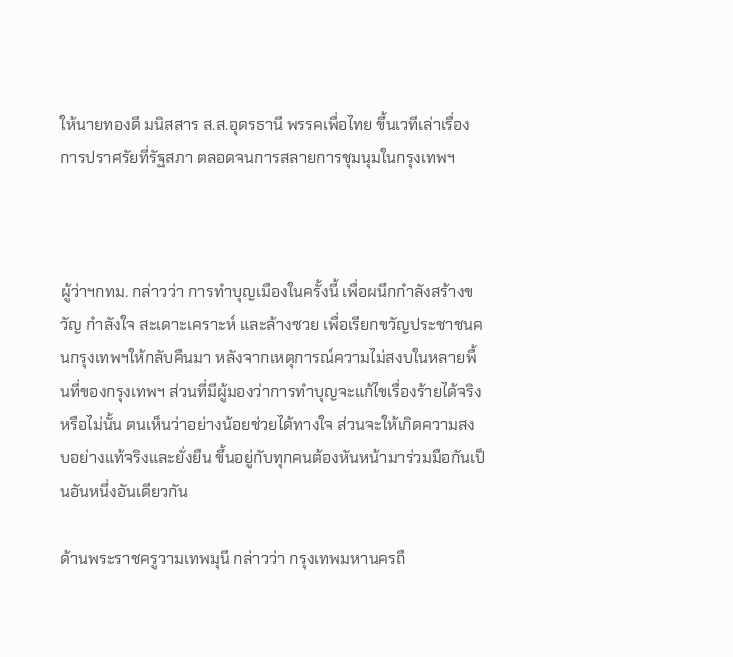ให้นายทองดี มนิสสาร ส.ส.อุดรธานี พรรคเพื่อไทย ขึ้นเวทีเล่าเรื่องการปราศรัยที่รัฐสภา ตลอดจนการสลายการชุมนุมในกรุงเทพฯ



ผู้ว่าฯกทม. กล่าวว่า การทำบุญเมืองในครั้งนี้ เพื่อผนึกกำลังสร้างขวัญ กำลังใจ สะเดาะเคราะห์ และล้างซวย เพื่อเรียกขวัญประชาชนคนกรุงเทพฯให้กลับคืนมา หลังจากเหตุการณ์ความไม่สงบในหลายพื้นที่ของกรุงเทพฯ ส่วนที่มีผู้มองว่าการทำบุญจะแก้ไขเรื่องร้ายได้จริงหรือไม่นั้น ตนเห็นว่าอย่างน้อยช่วยได้ทางใจ ส่วนจะให้เกิดความสงบอย่างแท้จริงและยั่งยืน ขึ้นอยู่กับทุกคนต้องหันหน้ามาร่วมมือกันเป็นอันหนึ่งอันเดียวกัน

ด้านพระราชครูวามเทพมุนี กล่าวว่า กรุงเทพมหานครถื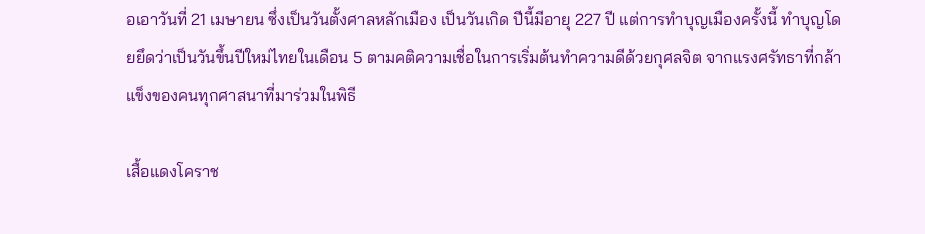อเอาวันที่ 21 เมษายน ซึ่งเป็นวันตั้งศาลหลักเมือง เป็นวันเกิด ปีนี้มีอายุ 227 ปี แต่การทำบุญเมืองครั้งนี้ ทำบุญโดยยึดว่าเป็นวันขึ้นปีใหม่ไทยในเดือน 5 ตามคติความเชื่อในการเริ่มต้นทำความดีด้วยกุศลจิต จากแรงศรัทธาที่กล้าแข็งของคนทุกศาสนาที่มาร่วมในพิธี

เสื้อแดงโคราช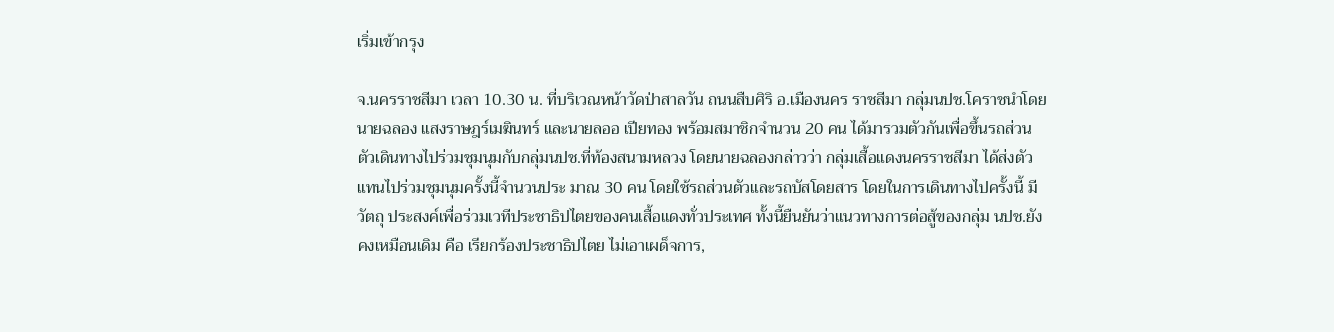เริ่มเข้ากรุง

จ.นครราชสีมา เวลา 10.30 น. ที่บริเวณหน้าวัดป่าสาลวัน ถนนสืบศิริ อ.เมืองนคร ราชสีมา กลุ่มนปช.โคราชนำโดยนายฉลอง แสงราษฎร์เมฆินทร์ และนายลออ เปียทอง พร้อมสมาชิกจำนวน 20 คน ได้มารวมตัวกันเพื่อขึ้นรถส่วนตัวเดินทางไปร่วมชุมนุมกับกลุ่มนปช.ที่ท้องสนามหลวง โดยนายฉลองกล่าวว่า กลุ่มเสื้อแดงนครราชสีมา ได้ส่งตัวแทนไปร่วมชุมนุมครั้งนี้จำนวนประ มาณ 30 คน โดยใช้รถส่วนตัวและรถบัสโดยสาร โดยในการเดินทางไปครั้งนี้ มีวัตถุ ประสงค์เพื่อร่วมเวทีประชาธิปไตยของคนเสื้อแดงทั่วประเทศ ทั้งนี้ยืนยันว่าแนวทางการต่อสู้ของกลุ่ม นปช.ยังคงเหมือนเดิม คือ เรียกร้องประชาธิปไตย ไม่เอาเผด็จการ,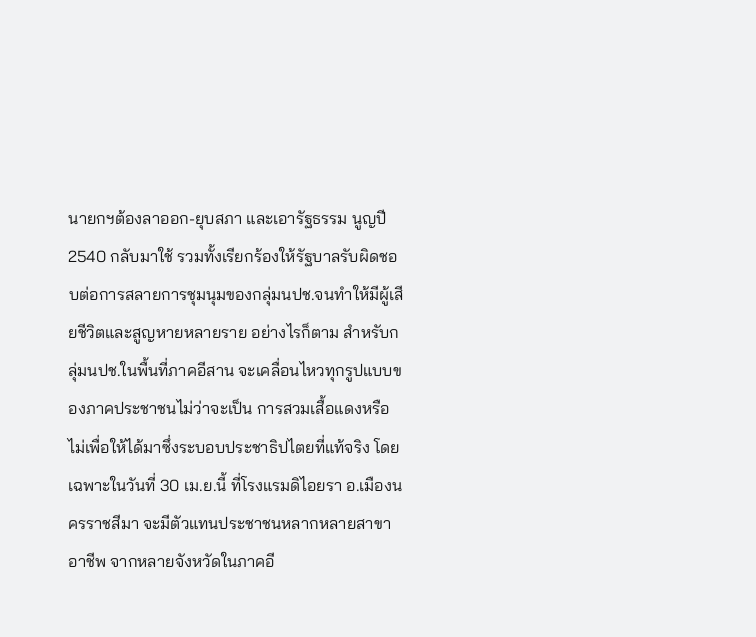นายกฯต้องลาออก-ยุบสภา และเอารัฐธรรม นูญปี 2540 กลับมาใช้ รวมทั้งเรียกร้องให้รัฐบาลรับผิดชอบต่อการสลายการชุมนุมของกลุ่มนปช.จนทำให้มีผู้เสียชีวิตและสูญหายหลายราย อย่างไรก็ตาม สำหรับกลุ่มนปช.ในพื้นที่ภาคอีสาน จะเคลื่อนไหวทุกรูปแบบของภาคประชาชนไม่ว่าจะเป็น การสวมเสื้อแดงหรือไม่เพื่อให้ได้มาซึ่งระบอบประชาธิปไตยที่แท้จริง โดยเฉพาะในวันที่ 30 เม.ย.นี้ ที่โรงแรมดิไอยรา อ.เมืองนครราชสีมา จะมีตัวแทนประชาชนหลากหลายสาขาอาชีพ จากหลายจังหวัดในภาคอี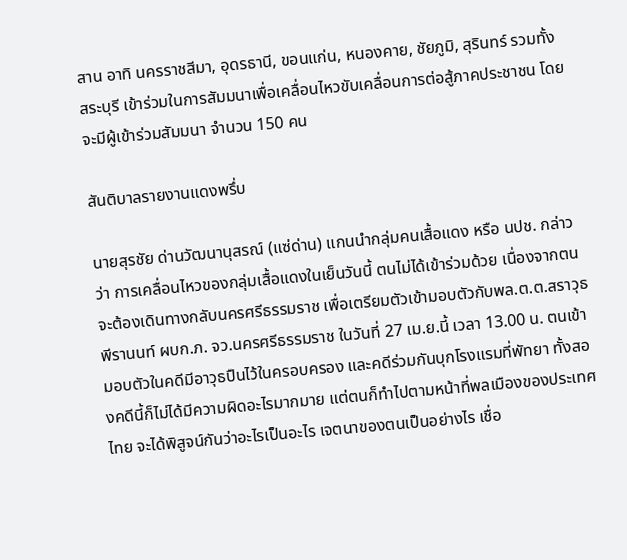สาน อาทิ นครราชสีมา, อุดรธานี, ขอนแก่น, หนองคาย, ชัยภูมิ, สุรินทร์ รวมทั้ง สระบุรี เข้าร่วมในการสัมมนาเพื่อเคลื่อนไหวขับเคลื่อนการต่อสู้ภาคประชาชน โดยจะมีผู้เข้าร่วมสัมมนา จำนวน 150 คน

สันติบาลรายงานแดงพรึ่บ

นายสุรชัย ด่านวัฒนานุสรณ์ (แซ่ด่าน) แกนนำกลุ่มคนเสื้อแดง หรือ นปช. กล่าวว่า การเคลื่อนไหวของกลุ่มเสื้อแดงในเย็นวันนี้ ตนไม่ได้เข้าร่วมด้วย เนื่องจากตนจะต้องเดินทางกลับนครศรีธรรมราช เพื่อเตรียมตัวเข้ามอบตัวกับพล.ต.ต.สราวุธ พีรานนท์ ผบก.ภ. จว.นครศรีธรรมราช ในวันที่ 27 เม.ย.นี้ เวลา 13.00 น. ตนเข้ามอบตัวในคดีมีอาวุธปืนไว้ในครอบครอง และคดีร่วมกันบุกโรงแรมที่พัทยา ทั้งสองคดีนี้ก็ไม่ได้มีความผิดอะไรมากมาย แต่ตนก็ทำไปตามหน้าที่พลเมืองของประเทศไทย จะได้พิสูจน์กันว่าอะไรเป็นอะไร เจตนาของตนเป็นอย่างไร เชื่อ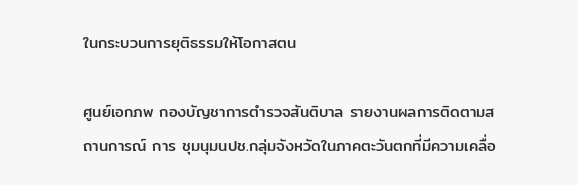ในกระบวนการยุติธรรมให้โอกาสตน

ศูนย์เอกภพ กองบัญชาการตำรวจสันติบาล รายงานผลการติดตามสถานการณ์ การ ชุมนุมนปช.กลุ่มจังหวัดในภาคตะวันตกที่มีความเคลื่อ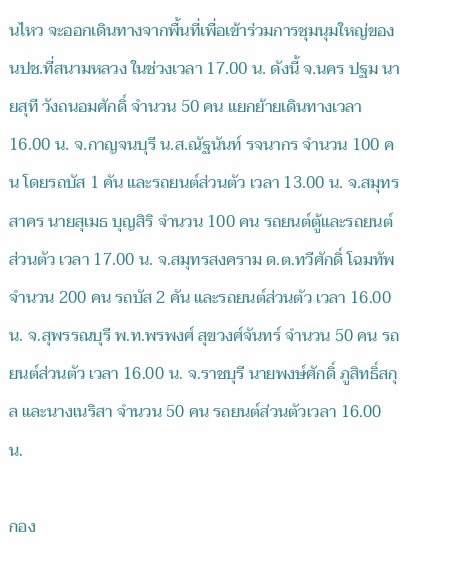นไหว จะออกเดินทางจากพื้นที่เพื่อเข้าร่วมการชุมนุมใหญ่ของนปช.ที่สนามหลวง ในช่วงเวลา 17.00 น. ดังนี้ จ.นคร ปฐม นายสุที วังถนอมศักดิ์ จำนวน 50 คน แยกย้ายเดินทางเวลา 16.00 น. จ.กาญจนบุรี น.ส.ณัฐนันท์ รจนากร จำนวน 100 คน โดยรถบัส 1 คัน และรถยนต์ส่วนตัว เวลา 13.00 น. จ.สมุทรสาคร นายสุเมธ บุญสิริ จำนวน 100 คน รถยนต์ตู้และรถยนต์ส่วนตัว เวลา 17.00 น. จ.สมุทรสงคราม ด.ต.ทวีศักดิ์ โฉมทัพ จำนวน 200 คน รถบัส 2 คัน และรถยนต์ส่วนตัว เวลา 16.00 น. จ.สุพรรณบุรี พ.ท.พรพงศ์ สุขวงศ์จันทร์ จำนวน 50 คน รถยนต์ส่วนตัว เวลา 16.00 น. จ.ราชบุรี นายพงษ์ศักดิ์ ภูสิทธิ์สกุล และนางเนริสา จำนวน 50 คน รถยนต์ส่วนตัวเวลา 16.00 น.

กอง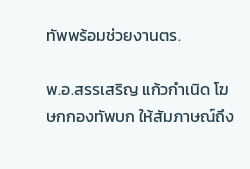ทัพพร้อมช่วยงานตร.

พ.อ.สรรเสริญ แก้วกำเนิด โฆษกกองทัพบก ให้สัมภาษณ์ถึง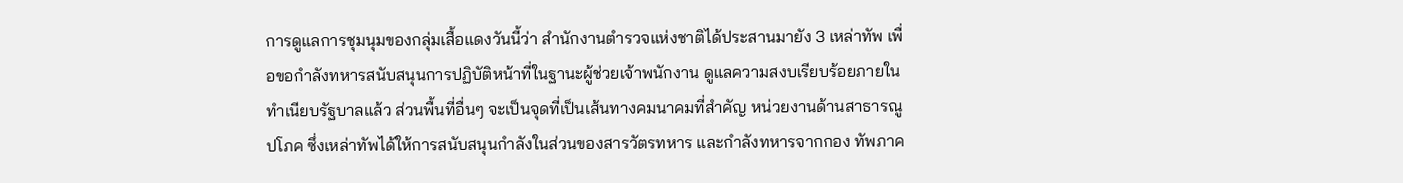การดูแลการชุมนุมของกลุ่มเสื้อแดงวันนี้ว่า สำนักงานตำรวจแห่งชาติได้ประสานมายัง 3 เหล่าทัพ เพื่อขอกำลังทหารสนับสนุนการปฏิบัติหน้าที่ในฐานะผู้ช่วยเจ้าพนักงาน ดูแลความสงบเรียบร้อยภายในทำเนียบรัฐบาลแล้ว ส่วนพื้นที่อื่นๆ จะเป็นจุดที่เป็นเส้นทางคมนาคมที่สำคัญ หน่วยงานด้านสาธารณูปโภค ซึ่งเหล่าทัพได้ให้การสนับสนุนกำลังในส่วนของสารวัตรทหาร และกำลังทหารจากกอง ทัพภาค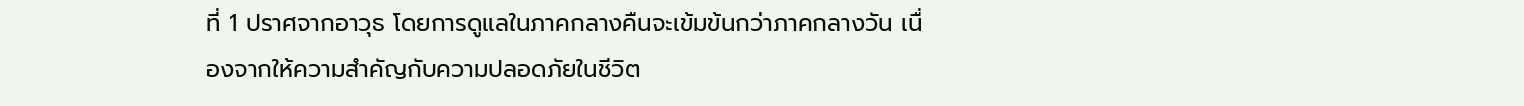ที่ 1 ปราศจากอาวุธ โดยการดูแลในภาคกลางคืนจะเข้มข้นกว่าภาคกลางวัน เนื่องจากให้ความสำคัญกับความปลอดภัยในชีวิต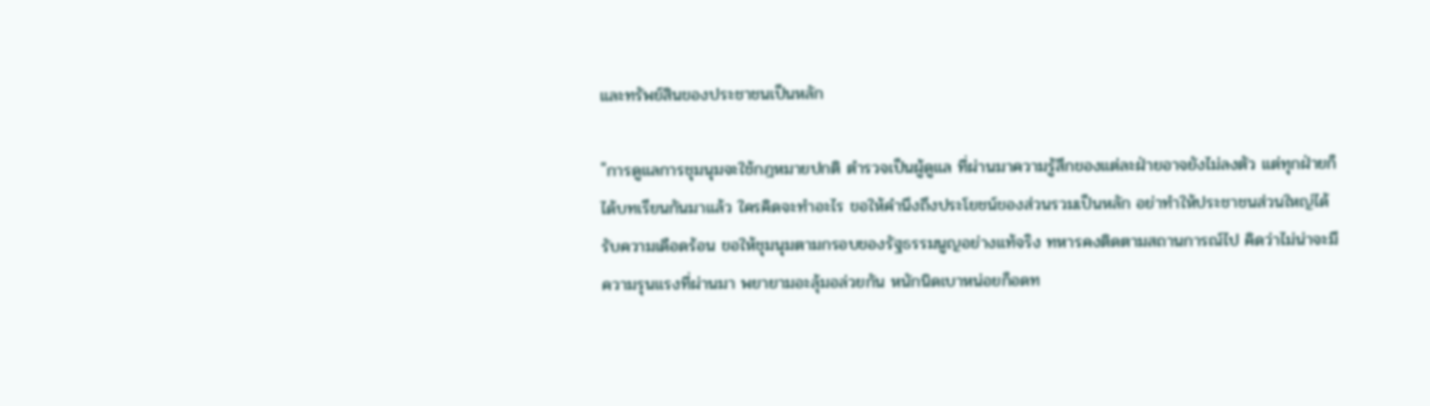และทรัพย์สินของประชาชนเป็นหลัก

"การดูแลการชุมนุมจะใช้กฎหมายปกติ ตำรวจเป็นผู้ดูแล ที่ผ่านมาความรู้สึกของแต่ละฝ่ายอาจยังไม่ลงตัว แต่ทุกฝ่ายก็ได้บทเรียนกันมาแล้ว ใครคิดจะทำอะไร ขอให้คำนึงถึงประโยชน์ของส่วนรวมเป็นหลัก อย่าทำให้ประชาชนส่วนใหญ่ได้รับความเดือดร้อน ขอให้ชุมนุมตามกรอบของรัฐธรรมนูญอย่างแท้จริง ทหารคงติดตามสถานการณ์ไป คิดว่าไม่น่าจะมีความรุนแรงที่ผ่านมา พยายามอะลุ้มอล่วยกัน หนักนิดเบาหน่อยก็อดท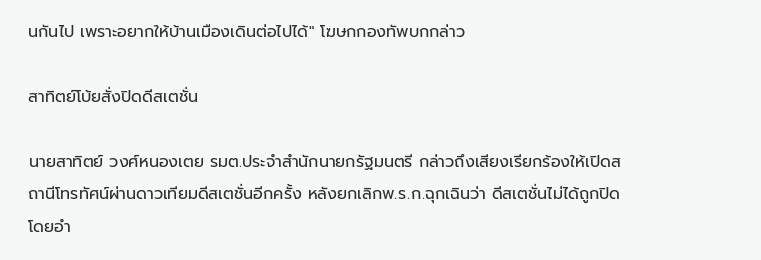นกันไป เพราะอยากให้บ้านเมืองเดินต่อไปได้" โฆษกกองทัพบกกล่าว

สาทิตย์โบ้ยสั่งปิดดีสเตชั่น

นายสาทิตย์ วงศ์หนองเตย รมต.ประจำสำนักนายกรัฐมนตรี กล่าวถึงเสียงเรียกร้องให้เปิดสถานีโทรทัศน์ผ่านดาวเทียมดีสเตชั่นอีกครั้ง หลังยกเลิกพ.ร.ก.ฉุกเฉินว่า ดีสเตชั่นไม่ได้ถูกปิดโดยอำ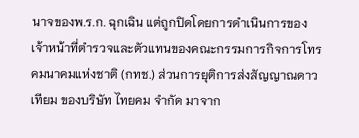นาจของพ.ร.ก. ฉุกเฉิน แต่ถูกปิดโดยการดำเนินการของเจ้าหน้าที่ตำรวจและตัวแทนของคณะกรรมการกิจการโทรคมนาคมแห่งชาติ (กทช.) ส่วนการยุติการส่งสัญญาณดาวเทียม ของบริษัท ไทยคม จำกัด มาจาก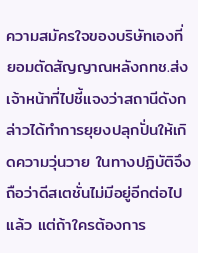ความสมัครใจของบริษัทเองที่ยอมตัดสัญญาณหลังกทช.ส่งเจ้าหน้าที่ไปชี้แจงว่าสถานีดังกล่าวได้ทำการยุยงปลุกปั่นให้เกิดความวุ่นวาย ในทางปฏิบัติจึงถือว่าดีสเตชั่นไม่มีอยู่อีกต่อไปแล้ว แต่ถ้าใครต้องการ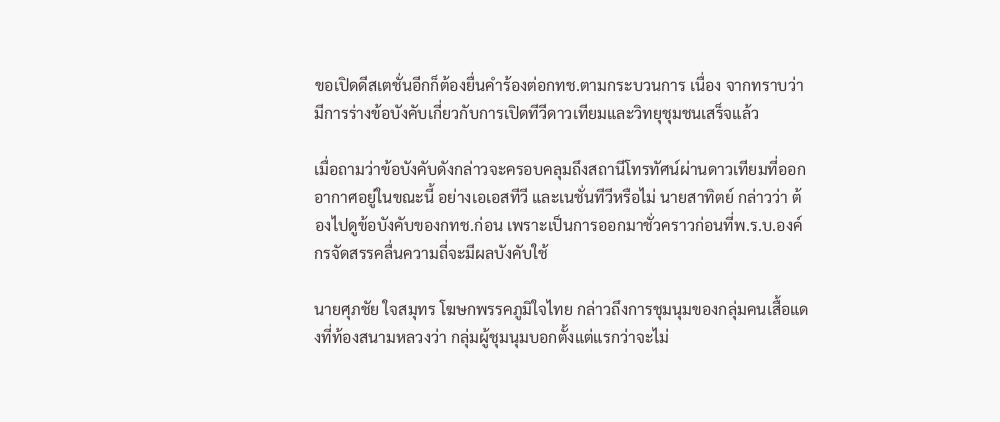ขอเปิดดีสเตชั่นอีกก็ต้องยื่นคำร้องต่อกทช.ตามกระบวนการ เนื่อง จากทราบว่ามีการร่างข้อบังคับเกี่ยวกับการเปิดทีวีดาวเทียมและวิทยุชุมชนเสร็จแล้ว

เมื่อถามว่าข้อบังคับดังกล่าวจะครอบคลุมถึงสถานีโทรทัศน์ผ่านดาวเทียมที่ออกอากาศอยู่ในขณะนี้ อย่างเอเอสทีวี และเนชั่นทีวีหรือไม่ นายสาทิตย์ กล่าวว่า ต้องไปดูข้อบังคับของกทช.ก่อน เพราะเป็นการออกมาชั่วคราวก่อนที่พ.ร.บ.องค์กรจัดสรรคลื่นความถี่จะมีผลบังคับใช้

นายศุภชัย ใจสมุทร โฆษกพรรคภูมิใจไทย กล่าวถึงการชุมนุมของกลุ่มคนเสื้อแดงที่ท้องสนามหลวงว่า กลุ่มผู้ชุมนุมบอกตั้งแต่แรกว่าจะไม่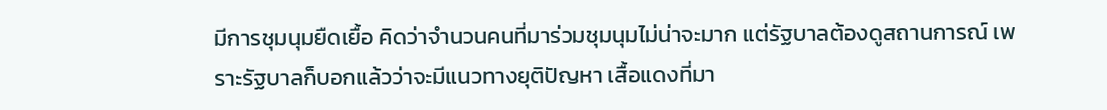มีการชุมนุมยืดเยื้อ คิดว่าจำนวนคนที่มาร่วมชุมนุมไม่น่าจะมาก แต่รัฐบาลต้องดูสถานการณ์ เพราะรัฐบาลก็บอกแล้วว่าจะมีแนวทางยุติปัญหา เสื้อแดงที่มา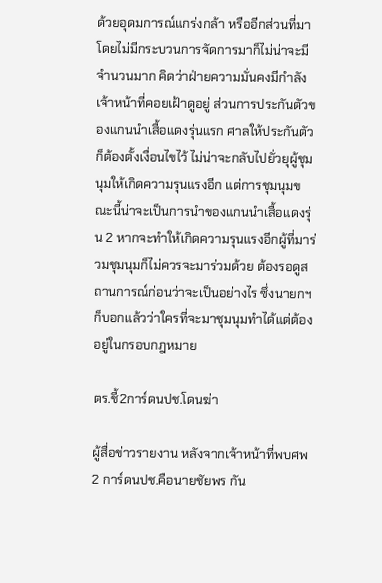ด้วยอุดมการณ์แกร่งกล้า หรืออีกส่วนที่มาโดยไม่มีกระบวนการจัดการมาก็ไม่น่าจะมีจำนวนมาก คิดว่าฝ่ายความมั่นคงมีกำลังเจ้าหน้าที่คอยเฝ้าดูอยู่ ส่วนการประกันตัวของแกนนำเสื้อแดงรุ่นแรก ศาลให้ประกันตัวก็ต้องตั้งเงื่อนไขไว้ ไม่น่าจะกลับไปยั่วยุผู้ชุมนุมให้เกิดความรุนแรงอีก แต่การชุมนุมขณะนี้น่าจะเป็นการนำของแกนนำเสื้อแดงรุ่น 2 หากจะทำให้เกิดความรุนแรงอีกผู้ที่มาร่วมชุมนุมก็ไม่ควรจะมาร่วมด้วย ต้องรอดูสถานการณ์ก่อนว่าจะเป็นอย่างไร ซึ่งนายกฯ ก็บอกแล้วว่าใครที่จะมาชุมนุมทำได้แต่ต้องอยู่ในกรอบกฎหมาย

ตร.ชี้2การ์ดนปช.โดนฆ่า

ผู้สื่อข่าวรายงาน หลังจากเจ้าหน้าที่พบศพ 2 การ์ดนปช.คือนายชัยพร กัน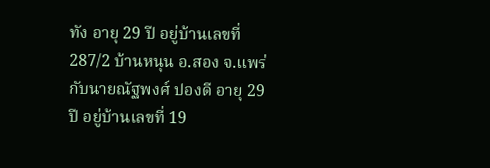ทัง อายุ 29 ปี อยู่บ้านเลขที่ 287/2 บ้านหนุน อ.สอง จ.แพร่ กับนายณัฐพงศ์ ปองดี อายุ 29 ปี อยู่บ้านเลขที่ 19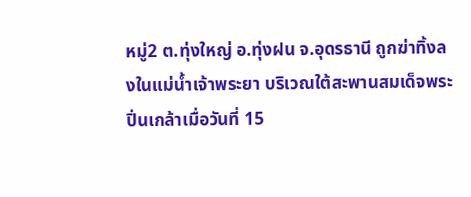หมู่2 ต.ทุ่งใหญ่ อ.ทุ่งฝน จ.อุดรธานี ถูกฆ่าทิ้งลงในแม่น้ำเจ้าพระยา บริเวณใต้สะพานสมเด็จพระปิ่นเกล้าเมื่อวันที่ 15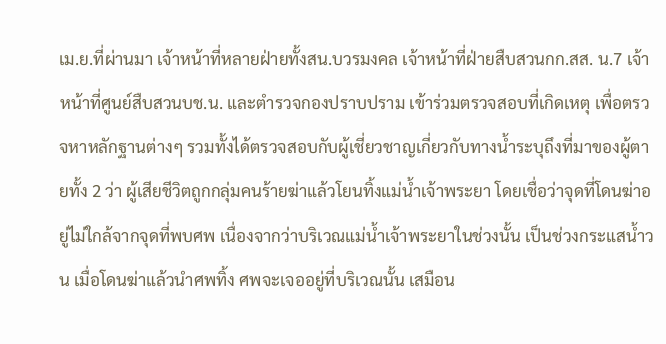เม.ย.ที่ผ่านมา เจ้าหน้าที่หลายฝ่ายทั้งสน.บวรมงคล เจ้าหน้าที่ฝ่ายสืบสวนกก.สส. น.7 เจ้าหน้าที่ศูนย์สืบสวนบช.น. และตำรวจกองปราบปราม เข้าร่วมตรวจสอบที่เกิดเหตุ เพื่อตรวจหาหลักฐานต่างๆ รวมทั้งได้ตรวจสอบกับผู้เชี่ยวชาญเกี่ยวกับทางน้ำระบุถึงที่มาของผู้ตายทั้ง 2 ว่า ผู้เสียชีวิตถูกกลุ่มคนร้ายฆ่าแล้วโยนทิ้งแม่น้ำเจ้าพระยา โดยเชื่อว่าจุดที่โดนฆ่าอยู่ไม่ใกล้จากจุดที่พบศพ เนื่องจากว่าบริเวณแม่น้ำเจ้าพระยาในช่วงนั้น เป็นช่วงกระแสน้ำวน เมื่อโดนฆ่าแล้วนำศพทิ้ง ศพจะเจออยู่ที่บริเวณนั้น เสมือน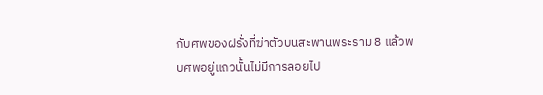กับศพของฝรั่งที่ฆ่าตัวบนสะพานพระราม 8 แล้วพบศพอยู่แถวนั้นไม่มีการลอยไป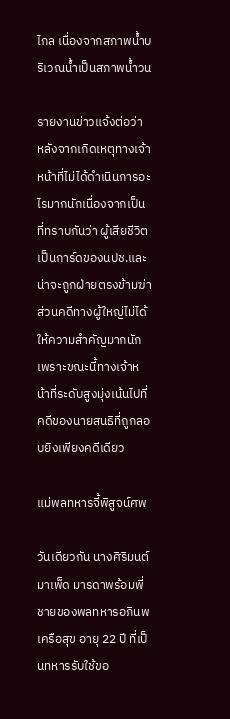ไกล เนื่องจากสภาพน้ำบริเวณน้ำเป็นสภาพน้ำวน

รายงานข่าวแจ้งต่อว่า หลังจากเกิดเหตุทางเจ้าหน้าที่ไม่ได้ดำเนินการอะไรมากนักเนื่องจากเป็นที่ทราบกันว่า ผู้เสียชีวิตเป็นการ์ดของนปช.และน่าจะถูกฝ่ายตรงข้ามฆ่า ส่วนคดีทางผู้ใหญ่ไม่ได้ให้ความสำคัญมากนัก เพราะขณะนี้ทางเจ้าหน้าที่ระดับสูงมุ่งเน้นไปที่คดีของนายสนธิที่ถูกลอบยิงเพียงคดีเดียว

แม่พลทหารจี้พิสูจน์ศพ

วันเดียวกัน นางศิริมนต์ มาเพ็ด มารดาพร้อมพี่ชายของพลทหารอภินพ เครือสุข อายุ 22 ปี ที่เป็นทหารรับใช้ขอ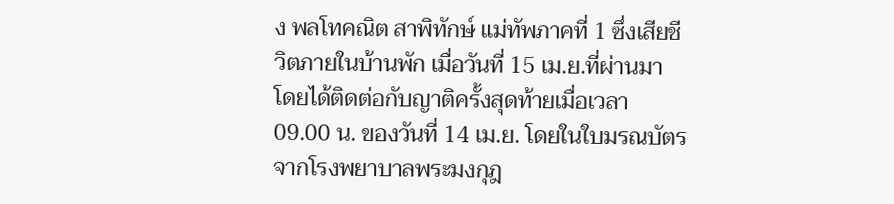ง พลโทคณิต สาพิทักษ์ แม่ทัพภาคที่ 1 ซึ่งเสียชีวิตภายในบ้านพัก เมื่อวันที่ 15 เม.ย.ที่ผ่านมา โดยได้ติดต่อกับญาติครั้งสุดท้ายเมื่อเวลา 09.00 น. ของวันที่ 14 เม.ย. โดยในใบมรณบัตรจากโรงพยาบาลพระมงกุฎ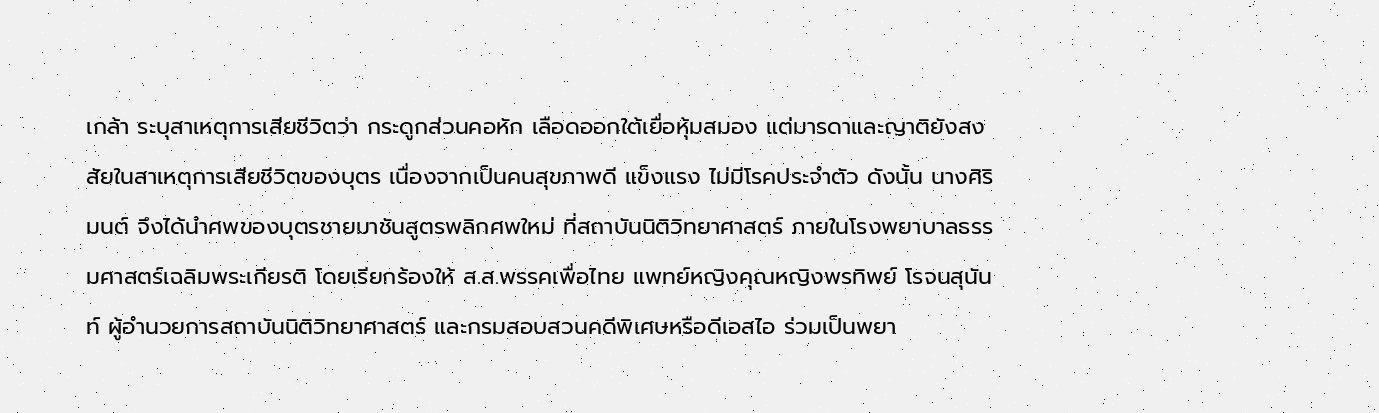เกล้า ระบุสาเหตุการเสียชีวิตว่า กระดูกส่วนคอหัก เลือดออกใต้เยื่อหุ้มสมอง แต่มารดาและญาติยังสงสัยในสาเหตุการเสียชีวิตของบุตร เนื่องจากเป็นคนสุขภาพดี แข็งแรง ไม่มีโรคประจำตัว ดังนั้น นางศิริมนต์ จึงได้นำศพของบุตรชายมาชันสูตรพลิกศพใหม่ ที่สถาบันนิติวิทยาศาสตร์ ภายในโรงพยาบาลธรรมศาสตร์เฉลิมพระเกียรติ โดยเรียกร้องให้ ส.ส.พรรคเพื่อไทย แพทย์หญิงคุณหญิงพรทิพย์ โรจนสุนันท์ ผู้อำนวยการสถาบันนิติวิทยาศาสตร์ และกรมสอบสวนคดีพิเศษหรือดีเอสไอ ร่วมเป็นพยา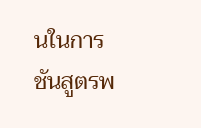นในการชันสูตรพ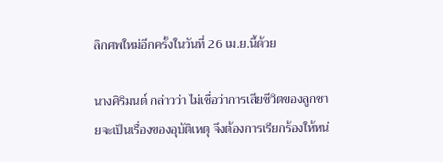ลิกศพใหม่อีกครั้งในวันที่ 26 เม.ย.นี้ด้วย

นางศิริมนต์ กล่าวว่า ไม่เชื่อว่าการเสียชีวิตของลูกชายจะเป็นเรื่องของอุบัติเหตุ จึงต้องการเรียกร้องให้หน่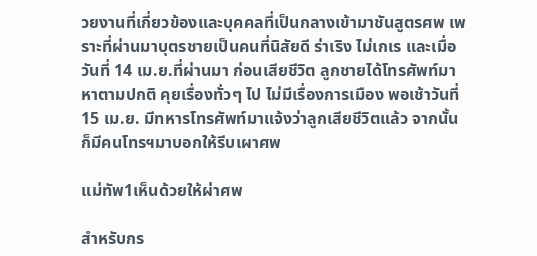วยงานที่เกี่ยวข้องและบุคคลที่เป็นกลางเข้ามาชันสูตรศพ เพราะที่ผ่านมาบุตรชายเป็นคนที่นิสัยดี ร่าเริง ไม่เกเร และเมื่อวันที่ 14 เม.ย.ที่ผ่านมา ก่อนเสียชีวิต ลูกชายได้โทรศัพท์มาหาตามปกติ คุยเรื่องทั่วๆ ไป ไม่มีเรื่องการเมือง พอเช้าวันที่ 15 เม.ย. มีทหารโทรศัพท์มาแจ้งว่าลูกเสียชีวิตแล้ว จากนั้นก็มีคนโทรฯมาบอกให้รีบเผาศพ

แม่ทัพ1เห็นด้วยให้ผ่าศพ

สำหรับกร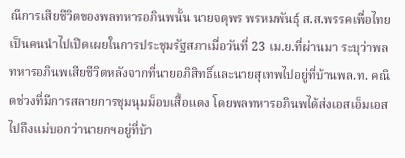ณีการเสียชีวิตของพลทหารอภินพนั้น นายจตุพร พรหมพันธุ์ ส.ส.พรรคเพื่อไทย เป็นคนนำไปเปิดเผยในการประชุมรัฐสภาเมื่อวันที่ 23 เม.ย.ที่ผ่านมา ระบุว่าพลทหารอภินพเสียชีวิตหลังจากที่นายอภิสิทธิ์และนายสุเทพไปอยู่ที่บ้านพล.ท. คณิตช่วงที่มีการสลายการชุมนุมม็อบเสื้อแดง โดยพลทหารอภินพได้ส่งเอสเอ็มเอสไปถึงแม่บอกว่านายกฯอยู่ที่บ้า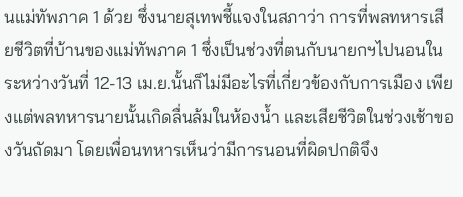นแม่ทัพภาค 1 ด้วย ซึ่งนายสุเทพชี้แจงในสภาว่า การที่พลทหารเสียชีวิตที่บ้านของแม่ทัพภาค 1 ซึ่งเป็นช่วงที่ตนกับนายกฯไปนอนในระหว่างวันที่ 12-13 เม.ย.นั้นก็ไม่มีอะไรที่เกี่ยวข้องกับการเมือง เพียงแต่พลทหารนายนั้นเกิดลื่นล้มในห้องน้ำ และเสียชีวิตในช่วงเช้าของวันถัดมา โดยเพื่อนทหารเห็นว่ามีการนอนที่ผิดปกติจึง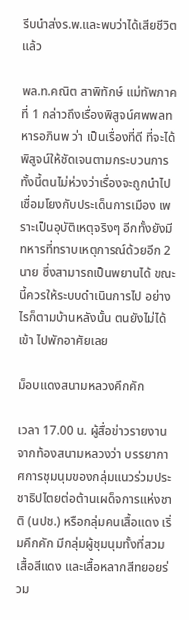รีบนำส่งร.พ.และพบว่าได้เสียชีวิตแล้ว

พล.ท.คณิต สาพิทักษ์ แม่ทัพภาคที่ 1 กล่าวถึงเรื่องพิสูจน์ศพพลทหารอภินพ ว่า เป็นเรื่องที่ดี ที่จะได้พิสูจน์ให้ชัดเจนตามกระบวนการ ทั้งนี้ตนไม่ห่วงว่าเรื่องจะถูกนำไปเชื่อมโยงกับประเด็นการเมือง เพราะเป็นอุบัติเหตุจริงๆ อีกทั้งยังมีทหารที่ทราบเหตุการณ์ด้วยอีก 2 นาย ซึ่งสามารถเป็นพยานได้ ขณะนี้ควรให้ระบบดำเนินการไป อย่างไรก็ตามบ้านหลังนั้น ตนยังไม่ได้เข้า ไปพักอาศัยเลย

ม็อบแดงสนามหลวงคึกคัก

เวลา 17.00 น. ผู้สื่อข่าวรายงานจากท้องสนามหลวงว่า บรรยากาศการชุมนุมของกลุ่มแนวร่วมประชาธิปไตยต่อต้านเผด็จการแห่งชาติ (นปช.) หรือกลุ่มคนเสื้อแดง เริ่มคึกคัก มีกลุ่มผู้ชุมนุมทั้งที่สวมเสื้อสีแดง และเสื้อหลากสีทยอยร่วม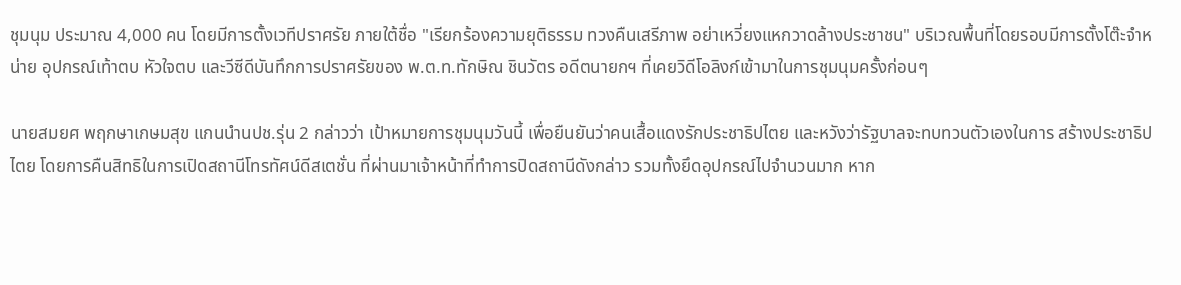ชุมนุม ประมาณ 4,000 คน โดยมีการตั้งเวทีปราศรัย ภายใต้ชื่อ "เรียกร้องความยุติธรรม ทวงคืนเสรีภาพ อย่าเหวี่ยงแหกวาดล้างประชาชน" บริเวณพื้นที่โดยรอบมีการตั้งโต๊ะจำหน่าย อุปกรณ์เท้าตบ หัวใจตบ และวีซีดีบันทึกการปราศรัยของ พ.ต.ท.ทักษิณ ชินวัตร อดีตนายกฯ ที่เคยวิดีโอลิงก์เข้ามาในการชุมนุมครั้งก่อนๆ

นายสมยศ พฤกษาเกษมสุข แกนนำนปช.รุ่น 2 กล่าวว่า เป้าหมายการชุมนุมวันนี้ เพื่อยืนยันว่าคนเสื้อแดงรักประชาธิปไตย และหวังว่ารัฐบาลจะทบทวนตัวเองในการ สร้างประชาธิปไตย โดยการคืนสิทธิในการเปิดสถานีโทรทัศน์ดีสเตชั่น ที่ผ่านมาเจ้าหน้าที่ทำการปิดสถานีดังกล่าว รวมทั้งยึดอุปกรณ์ไปจำนวนมาก หาก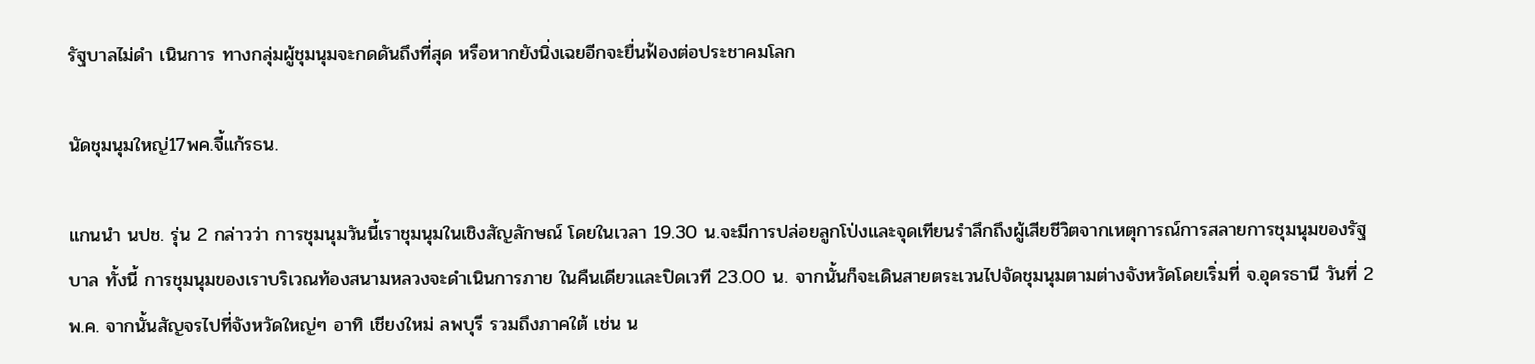รัฐบาลไม่ดำ เนินการ ทางกลุ่มผู้ชุมนุมจะกดดันถึงที่สุด หรือหากยังนิ่งเฉยอีกจะยื่นฟ้องต่อประชาคมโลก

นัดชุมนุมใหญ่17พค.จี้แก้รธน.

แกนนำ นปช. รุ่น 2 กล่าวว่า การชุมนุมวันนี้เราชุมนุมในเชิงสัญลักษณ์ โดยในเวลา 19.30 น.จะมีการปล่อยลูกโป่งและจุดเทียนรำลึกถึงผู้เสียชีวิตจากเหตุการณ์การสลายการชุมนุมของรัฐบาล ทั้งนี้ การชุมนุมของเราบริเวณท้องสนามหลวงจะดำเนินการภาย ในคืนเดียวและปิดเวที 23.00 น. จากนั้นก็จะเดินสายตระเวนไปจัดชุมนุมตามต่างจังหวัดโดยเริ่มที่ จ.อุดรธานี วันที่ 2 พ.ค. จากนั้นสัญจรไปที่จังหวัดใหญ่ๆ อาทิ เชียงใหม่ ลพบุรี รวมถึงภาคใต้ เช่น น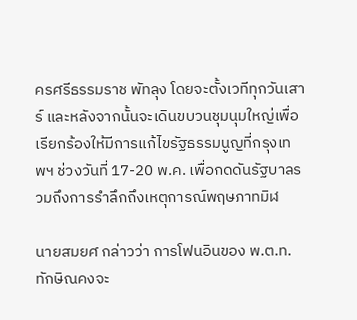ครศรีธรรมราช พัทลุง โดยจะตั้งเวทีทุกวันเสาร์ และหลังจากนั้นจะเดินขบวนชุมนุมใหญ่เพื่อเรียกร้องให้มีการแก้ไขรัฐธรรมนูญที่กรุงเทพฯ ช่วงวันที่ 17-20 พ.ค. เพื่อกดดันรัฐบาลรวมถึงการรำลึกถึงเหตุการณ์พฤษภาทมิฬ

นายสมยศ กล่าวว่า การโฟนอินของ พ.ต.ท.ทักษิณคงจะ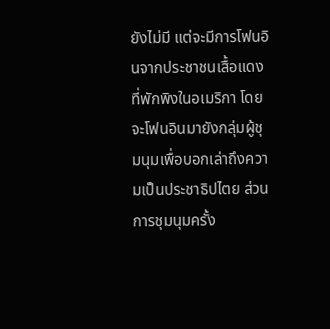ยังไม่มี แต่จะมีการโฟนอินจากประชาชนเสื้อแดงที่พักพิงในอเมริกา โดยจะโฟนอินมายังกลุ่มผู้ชุมนุมเพื่อบอกเล่าถึงความเป็นประชาธิปไตย ส่วนการชุมนุมครั้ง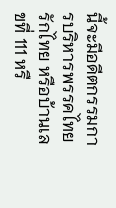นี้จะมีอดีตกรรมการบริหารพรรคไทยรักไทย หรือบ้านเลขที่ 111 หรื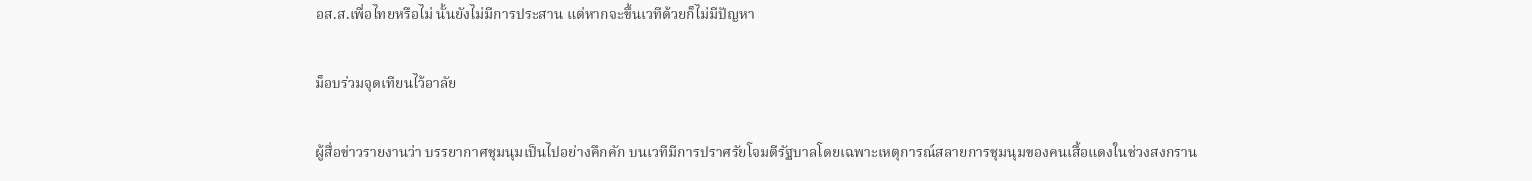อส.ส.เพื่อไทยหรือไม่ นั้นยังไม่มีการประสาน แต่หากจะขึ้นเวทีด้วยก็ไม่มีปัญหา

ม็อบร่วมจุดเทียนไว้อาลัย

ผู้สื่อข่าวรายงานว่า บรรยากาศชุมนุมเป็นไปอย่างคึกคัก บนเวทีมีการปราศรัยโจมตีรัฐบาลโดยเฉพาะเหตุการณ์สลายการชุมนุมของคนเสื้อแดงในช่วงสงกราน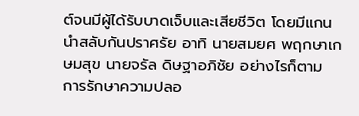ต์จนมีผู้ได้รับบาดเจ็บและเสียชีวิต โดยมีแกนนำสลับกันปราศรัย อาทิ นายสมยศ พฤกษาเกษมสุข นายจรัล ดิษฐาอภิชัย อย่างไรก็ตาม การรักษาความปลอ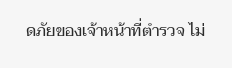ดภัยของเจ้าหน้าที่ตำรวจ ไม่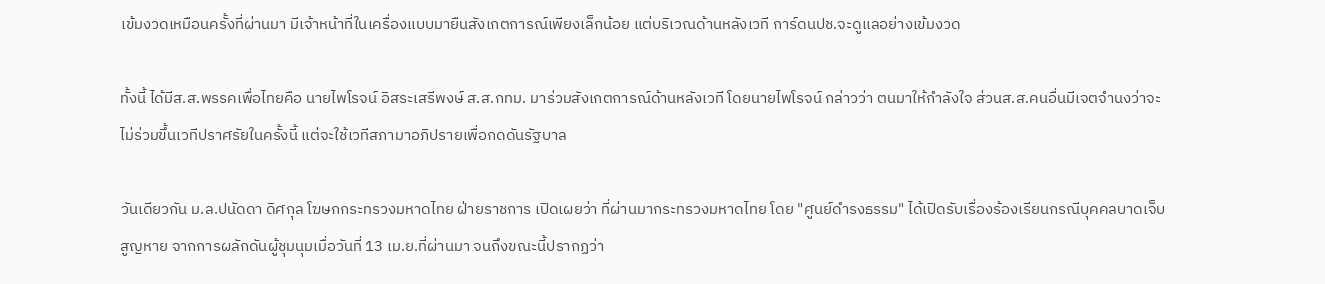เข้มงวดเหมือนครั้งที่ผ่านมา มีเจ้าหน้าที่ในเครื่องแบบมายืนสังเกตการณ์เพียงเล็กน้อย แต่บริเวณด้านหลังเวที การ์ดนปช.จะดูแลอย่างเข้มงวด

ทั้งนี้ ได้มีส.ส.พรรคเพื่อไทยคือ นายไพโรจน์ อิสระเสรีพงษ์ ส.ส.กทม. มาร่วมสังเกตการณ์ด้านหลังเวที โดยนายไพโรจน์ กล่าวว่า ตนมาให้กำลังใจ ส่วนส.ส.คนอื่นมีเจตจำนงว่าจะไม่ร่วมขึ้นเวทีปราศรัยในครั้งนี้ แต่จะใช้เวทีสภามาอภิปรายเพื่อกดดันรัฐบาล

วันเดียวกัน ม.ล.ปนัดดา ดิศกุล โฆษกกระทรวงมหาดไทย ฝ่ายราชการ เปิดเผยว่า ที่ผ่านมากระทรวงมหาดไทย โดย "ศูนย์ดำรงธรรม" ได้เปิดรับเรื่องร้องเรียนกรณีบุคคลบาดเจ็บ สูญหาย จากการผลักดันผู้ชุมนุมเมื่อวันที่ 13 เม.ย.ที่ผ่านมา จนถึงขณะนี้ปรากฏว่า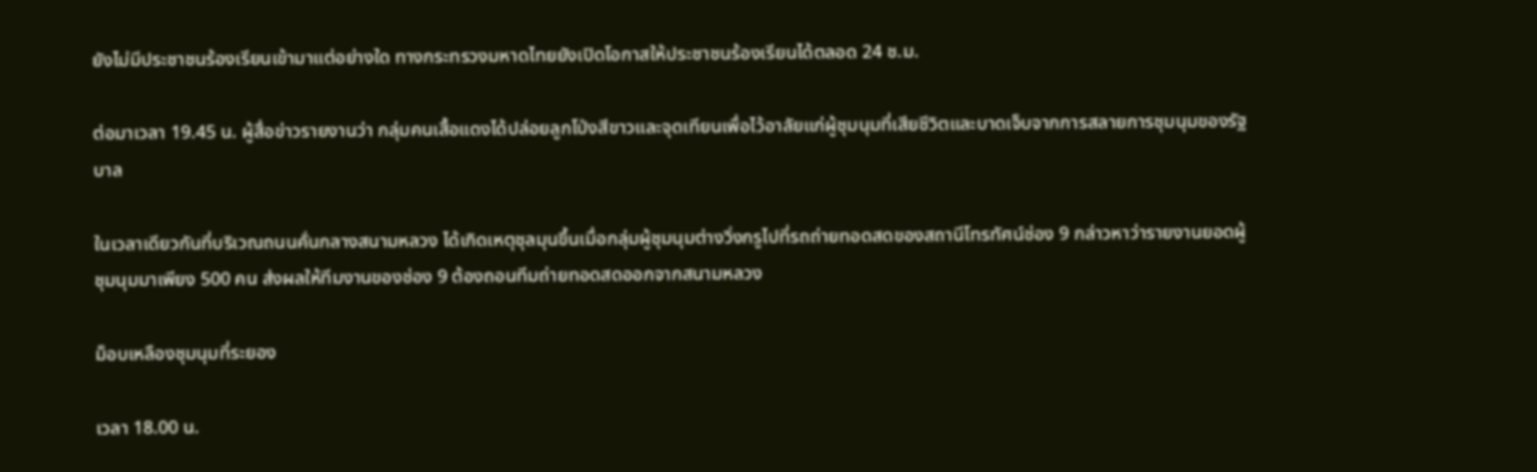ยังไม่มีประชาชนร้องเรียนเข้ามาแต่อย่างใด ทางกระทรวงมหาดไทยยังเปิดโอกาสให้ประชาชนร้องเรียนได้ตลอด 24 ช.ม.

ต่อมาเวลา 19.45 น. ผู้สื่อข่าวรายงานว่า กลุ่มคนเสื้อแดงได้ปล่อยลูกโป่งสีขาวและจุดเทียนเพื่อไว้อาลัยแก่ผู้ชุมนุมที่เสียชีวิตและบาดเจ็บจากการสลายการชุมนุมของรัฐบาล

ในเวลาเดียวกันที่บริเวณถนนคั่นกลางสนามหลวง ได้เกิดเหตุชุลมุนขึ้นเมื่อกลุ่มผู้ชุมนุมต่างวิ่งกรูไปที่รถถ่ายทอดสดของสถานีโทรทัศน์ช่อง 9 กล่าวหาว่ารายงานยอดผู้ชุมนุมมาเพียง 500 คน ส่งผลให้ทีมงานของช่อง 9 ต้องถอนทีมถ่ายทอดสดออกจากสนามหลวง

ม็อบเหลืองชุมนุมที่ระยอง

เวลา 18.00 น.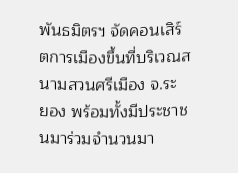พันธมิตรฯ จัดคอนเสิร์ตการเมืองขึ้นที่บริเวณสนามสวนศรีเมือง จ.ระ ยอง พร้อมทั้งมีประชาชนมาร่วมจำนวนมา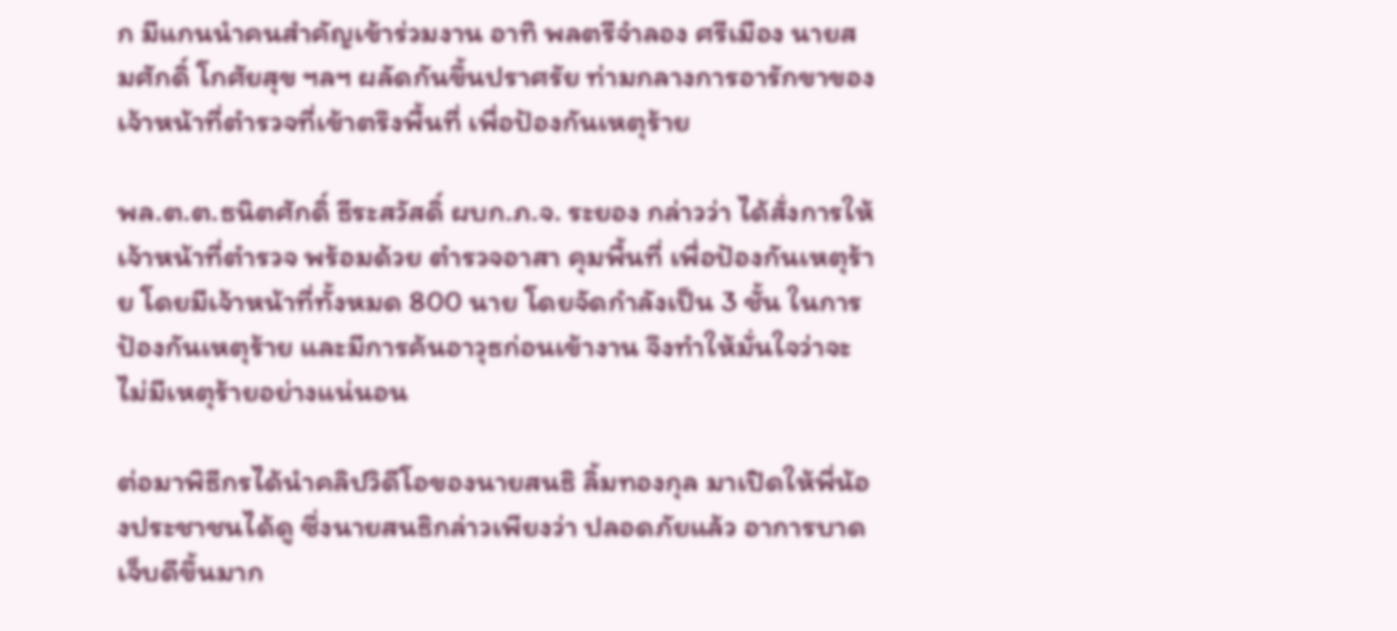ก มีแกนนำคนสำคัญเข้าร่วมงาน อาทิ พลตรีจำลอง ศรีเมือง นายสมศักดิ์ โกศัยสุข ฯลฯ ผลัดกันขึ้นปราศรัย ท่ามกลางการอารักขาของเจ้าหน้าที่ตำรวจที่เข้าตรึงพื้นที่ เพื่อป้องกันเหตุร้าย

พล.ต.ต.ธนิตศักดิ์ ธีระสวัสดิ์ ผบก.ภ.จ. ระยอง กล่าวว่า ได้สั่งการให้เจ้าหน้าที่ตำรวจ พร้อมด้วย ตำรวจอาสา คุมพื้นที่ เพื่อป้องกันเหตุร้าย โดยมีเจ้าหน้าที่ทั้งหมด 800 นาย โดยจัดกำลังเป็น 3 ชั้น ในการป้องกันเหตุร้าย และมีการค้นอาวุธก่อนเข้างาน จึงทำให้มั่นใจว่าจะไม่มีเหตุร้ายอย่างแน่นอน

ต่อมาพิธีกรได้นำคลิปวิดีโอของนายสนธิ ลิ้มทองกุล มาเปิดให้พี่น้องประชาชนได้ดู ซึ่งนายสนธิกล่าวเพียงว่า ปลอดภัยแล้ว อาการบาดเจ็บดีขึ้นมาก